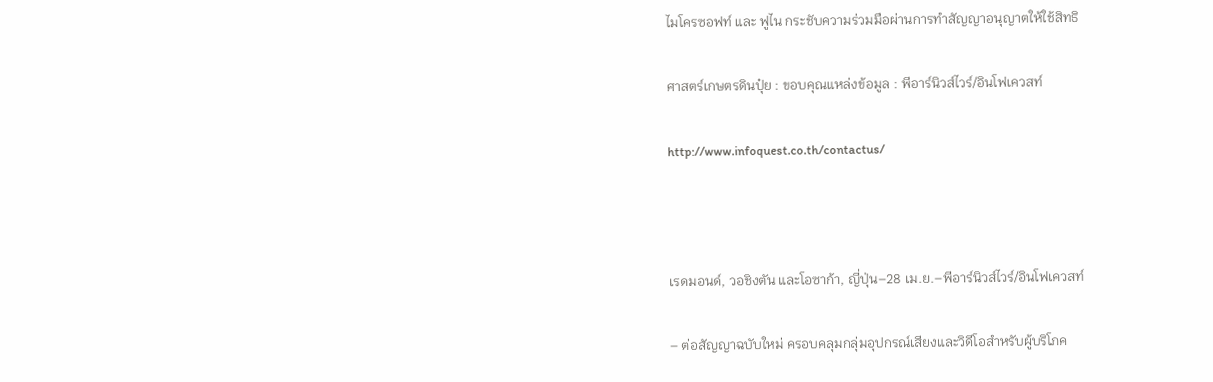ไมโครซอฟท์ และ ฟูไน กระชับความร่วมมือผ่านการทำสัญญาอนุญาตให้ใช้สิทธิ

ศาสตร์เกษตรดินปุ๋ย : ขอบคุณแหล่งข้อมูล : พีอาร์นิวส์ไวร์/อินโฟเควสท์

http://www.infoquest.co.th/contactus/



เรดมอนด์, วอชิงตัน และโอซาก้า, ญี่ปุ่น–28 เม.ย.–พีอาร์นิวส์ไวร์/อินโฟเควสท์

– ต่อสัญญาฉบับใหม่ ครอบคลุมกลุ่มอุปกรณ์เสียงและวิดีโอสำหรับผู้บริโภค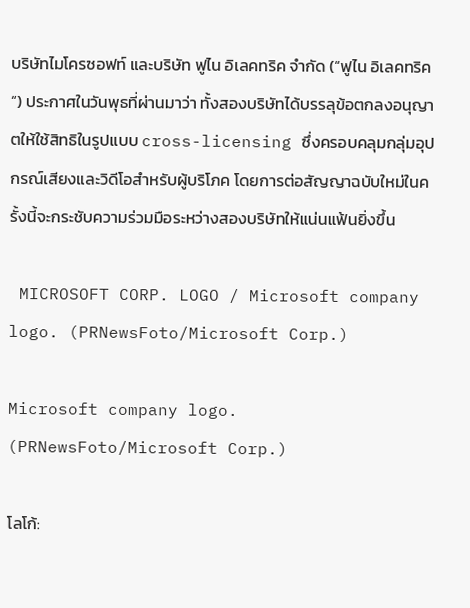บริษัทไมโครซอฟท์ และบริษัท ฟูไน อิเลคทริค จำกัด (“ฟูไน อิเลคทริค“) ประกาศในวันพุธที่ผ่านมาว่า ทั้งสองบริษัทได้บรรลุข้อตกลงอนุญาตให้ใช้สิทธิในรูปแบบ cross-licensing ซึ่งครอบคลุมกลุ่มอุปกรณ์เสียงและวิดีโอสำหรับผู้บริโภค โดยการต่อสัญญาฉบับใหม่ในครั้งนี้จะกระชับความร่วมมือระหว่างสองบริษัทให้แน่นแฟ้นยิ่งขึ้น

 MICROSOFT CORP. LOGO / Microsoft company logo. (PRNewsFoto/Microsoft Corp.)

Microsoft company logo. (PRNewsFoto/Microsoft Corp.)

โลโก้: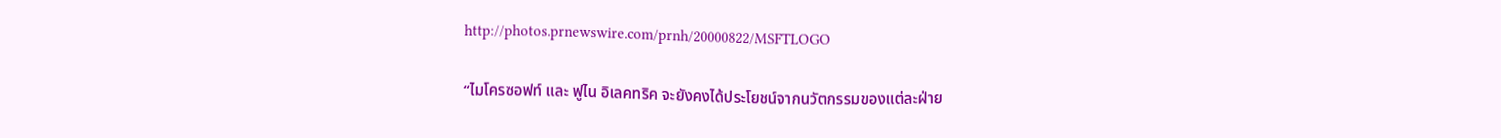http://photos.prnewswire.com/prnh/20000822/MSFTLOGO

“ไมโครซอฟท์ และ ฟูไน อิเลคทริค จะยังคงได้ประโยชน์จากนวัตกรรมของแต่ละฝ่าย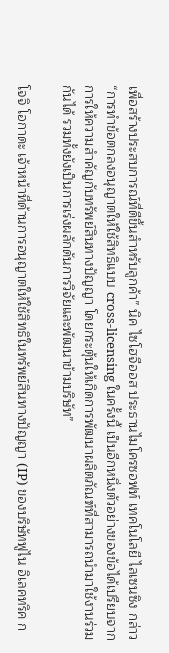เพื่อสร้างประสบการณ์ที่ดีขึ้นสำหรับลูกค้า” นิค ไซโฮจีออส ประธานไมโครซอฟท์ เทคโนโลยี ไลเซนซิง กล่าว “การทำข้อตกลงอนุญาตให้ใช้สิทธิแบบ cross-licensing ในครั้งนี้ เป็นอีกหนึ่งตัวอย่างของข้อได้เปรียบจากการให้ความสำคัญกับทรัพย์สินทางปัญญา โดยกระตุ้นให้เกิดการพัฒนาผลิตภัณฑ์ที่สามารถนำมาใช้งานร่วมกันได้ รวมทั้งยังเป็นการเร่งผลักดันการวิจัยและพัฒนาข้ามบริษัท”

โจจิ โอกาดะ เจ้าหน้าที่ด้านการอนุญาตให้ใช้สิทธิในทรัพย์สินทางปัญญา (IP) ของบริษัทฟูไน อิเลคทริค ก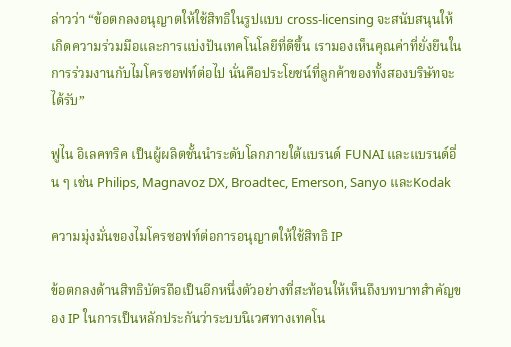ล่าวว่า “ข้อตกลงอนุญาตให้ใช้สิทธิในรูปแบบ cross-licensing จะสนับสนุนให้เกิดความร่วมมือและการแบ่งปันเทคโนโลยีที่ดีขึ้น เรามองเห็นคุณค่าที่ยั่งยืนในการร่วมงานกับไมโครซอฟท์ต่อไป นั่นคือประโยชน์ที่ลูกค้าของทั้งสองบริษัทจะได้รับ”

ฟูไน อิเลคทริค เป็นผู้ผลิตชั้นนำระดับโลกภายใต้แบรนด์ FUNAI และแบรนด์อื่น ๆ เช่น Philips, Magnavoz DX, Broadtec, Emerson, Sanyo และKodak

ความมุ่งมั่นของไมโครซอฟท์ต่อการอนุญาตให้ใช้สิทธิ IP

ข้อตกลงด้านสิทธิบัตรถือเป็นอีกหนึ่งตัวอย่างที่สะท้อนให้เห็นถึงบทบาทสำคัญของ IP ในการเป็นหลักประกันว่าระบบนิเวศทางเทคโน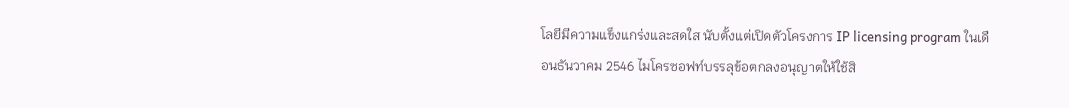โลยีมีความแข็งแกร่งและสดใส นับตั้งแต่เปิดตัวโครงการ IP licensing program ในเดือนธันวาคม 2546 ไมโครซอฟท์บรรลุข้อตกลงอนุญาตให้ใช้สิ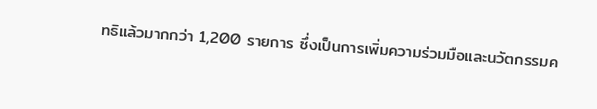ทธิแล้วมากกว่า 1,200 รายการ ซึ่งเป็นการเพิ่มความร่วมมือและนวัตกรรมค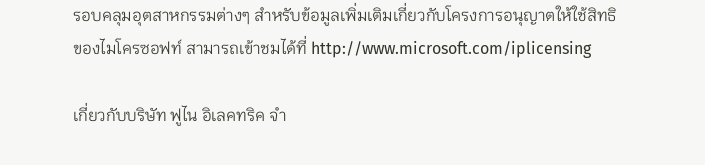รอบคลุมอุตสาหกรรมต่างๆ สำหรับข้อมูลเพิ่มเติมเกี่ยวกับโครงการอนุญาตให้ใช้สิทธิของไมโครซอฟท์ สามารถเข้าชมได้ที่ http://www.microsoft.com/iplicensing

เกี่ยวกับบริษัท ฟูไน อิเลคทริค จำ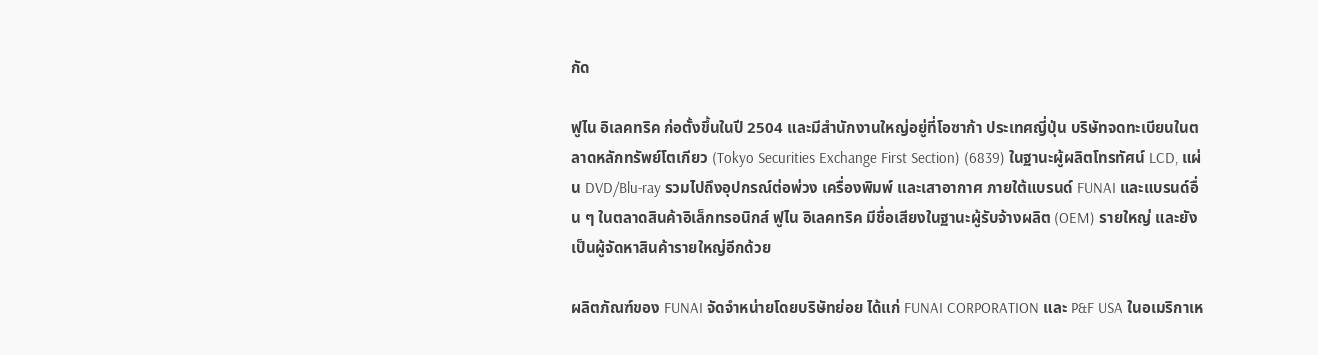กัด

ฟูไน อิเลคทริค ก่อตั้งขึ้นในปี 2504 และมีสำนักงานใหญ่อยู่ที่โอซาก้า ประเทศญี่ปุ่น บริษัทจดทะเบียนในตลาดหลักทรัพย์โตเกียว (Tokyo Securities Exchange First Section) (6839) ในฐานะผู้ผลิตโทรทัศน์ LCD, แผ่น DVD/Blu-ray รวมไปถึงอุปกรณ์ต่อพ่วง เครื่องพิมพ์ และเสาอากาศ ภายใต้แบรนด์ FUNAI และแบรนด์อื่น ๆ ในตลาดสินค้าอิเล็กทรอนิกส์ ฟูไน อิเลคทริค มีชื่อเสียงในฐานะผู้รับจ้างผลิต (OEM) รายใหญ่ และยังเป็นผู้จัดหาสินค้ารายใหญ่อีกด้วย

ผลิตภัณฑ์ของ FUNAI จัดจำหน่ายโดยบริษัทย่อย ได้แก่ FUNAI CORPORATION และ P&F USA ในอเมริกาเห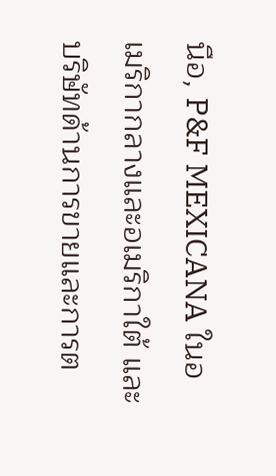นือ, P&F MEXICANA ในอเมริกากลางและอเมริกาใต้ และบริษัทด้านการขายและการต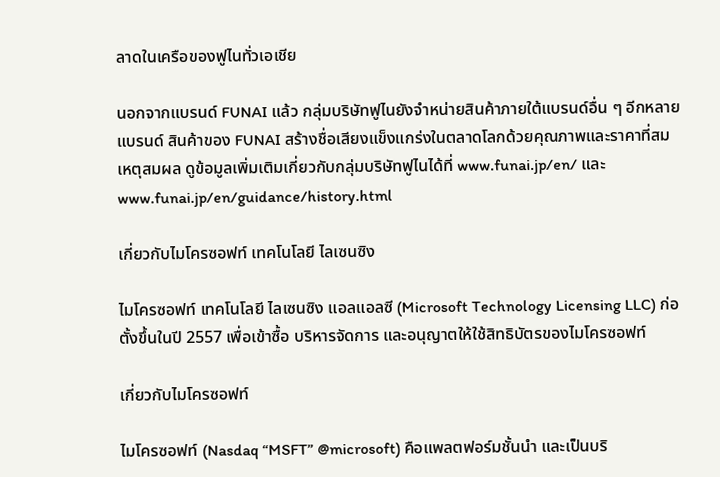ลาดในเครือของฟูไนทั่วเอเชีย

นอกจากแบรนด์ FUNAI แล้ว กลุ่มบริษัทฟูไนยังจำหน่ายสินค้าภายใต้แบรนด์อื่น ๆ อีกหลายแบรนด์ สินค้าของ FUNAI สร้างชื่อเสียงแข็งแกร่งในตลาดโลกด้วยคุณภาพและราคาที่สมเหตุสมผล ดูข้อมูลเพิ่มเติมเกี่ยวกับกลุ่มบริษัทฟูไนได้ที่ www.funai.jp/en/ และ  www.funai.jp/en/guidance/history.html

เกี่ยวกับไมโครซอฟท์ เทคโนโลยี ไลเซนซิง

ไมโครซอฟท์ เทคโนโลยี ไลเซนซิง แอลแอลซี (Microsoft Technology Licensing LLC) ก่อตั้งขึ้นในปี 2557 เพื่อเข้าซื้อ บริหารจัดการ และอนุญาตให้ใช้สิทธิบัตรของไมโครซอฟท์

เกี่ยวกับไมโครซอฟท์

ไมโครซอฟท์ (Nasdaq “MSFT” @microsoft) คือแพลตฟอร์มชั้นนำ และเป็นบริ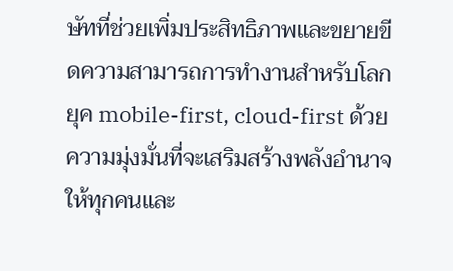ษัทที่ช่วยเพิ่มประสิทธิภาพและขยายขีดความสามารถการทำงานสำหรับโลกยุค mobile-first, cloud-first ด้วยความมุ่งมั่นที่จะเสริมสร้างพลังอำนาจให้ทุกคนและ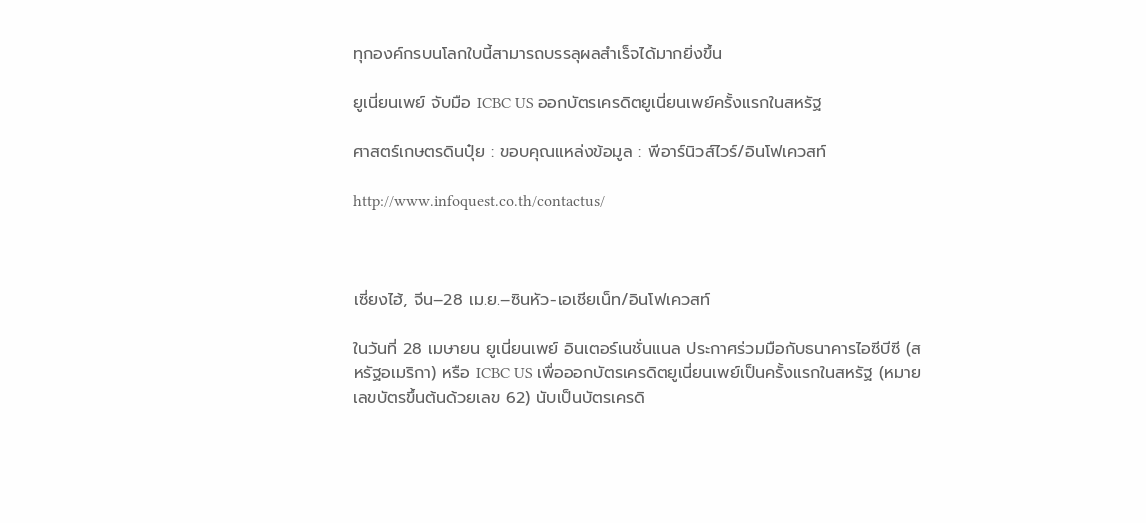ทุกองค์กรบนโลกใบนี้สามารถบรรลุผลสำเร็จได้มากยิ่งขึ้น

ยูเนี่ยนเพย์ จับมือ ICBC US ออกบัตรเครดิตยูเนี่ยนเพย์ครั้งแรกในสหรัฐ

ศาสตร์เกษตรดินปุ๋ย : ขอบคุณแหล่งข้อมูล : พีอาร์นิวส์ไวร์/อินโฟเควสท์

http://www.infoquest.co.th/contactus/



เซี่ยงไฮ้, จีน–28 เม.ย.–ซินหัว-เอเชียเน็ท/อินโฟเควสท์

ในวันที่ 28 เมษายน ยูเนี่ยนเพย์ อินเตอร์เนชั่นแนล ประกาศร่วมมือกับธนาคารไอซีบีซี (สหรัฐอเมริกา) หรือ ICBC US เพื่อออกบัตรเครดิตยูเนี่ยนเพย์เป็นครั้งแรกในสหรัฐ (หมายเลขบัตรขึ้นต้นด้วยเลข 62) นับเป็นบัตรเครดิ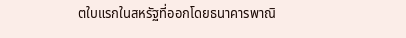ตใบแรกในสหรัฐที่ออกโดยธนาคารพาณิ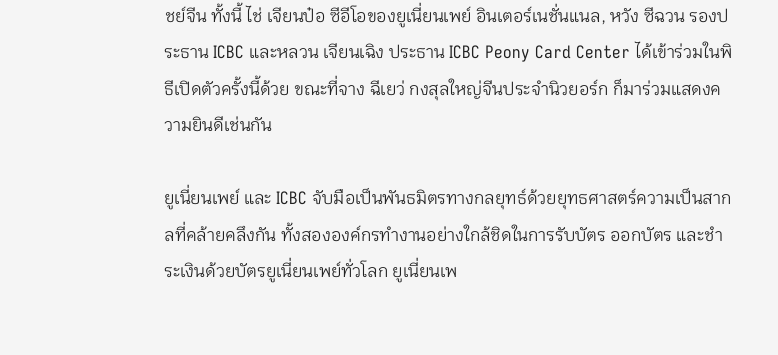ชย์จีน ทั้งนี้ ไช่ เจียนป๋อ ซีอีโอของยูเนี่ยนเพย์ อินเตอร์เนชั่นแนล, หวัง ซีฉวน รองประธาน ICBC และหลวน เจียนเฉิง ประธาน ICBC Peony Card Center ได้เข้าร่วมในพิธีเปิดตัวครั้งนี้ด้วย ขณะที่จาง ฉีเยว่ กงสุลใหญ่จีนประจำนิวยอร์ก ก็มาร่วมแสดงความยินดีเช่นกัน

ยูเนี่ยนเพย์ และ ICBC จับมือเป็นพันธมิตรทางกลยุทธ์ด้วยยุทธศาสตร์ความเป็นสากลที่คล้ายคลึงกัน ทั้งสององค์กรทำงานอย่างใกล้ชิดในการรับบัตร ออกบัตร และชำระเงินด้วยบัตรยูเนี่ยนเพย์ทั่วโลก ยูเนี่ยนเพ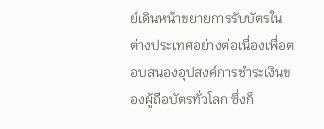ย์เดินหน้าขยายการรับบัตรในต่างประเทศอย่างต่อเนื่องเพื่อตอบสนองอุปสงค์การชำระเงินของผู้ถือบัตรทั่วโลก ซึ่งก็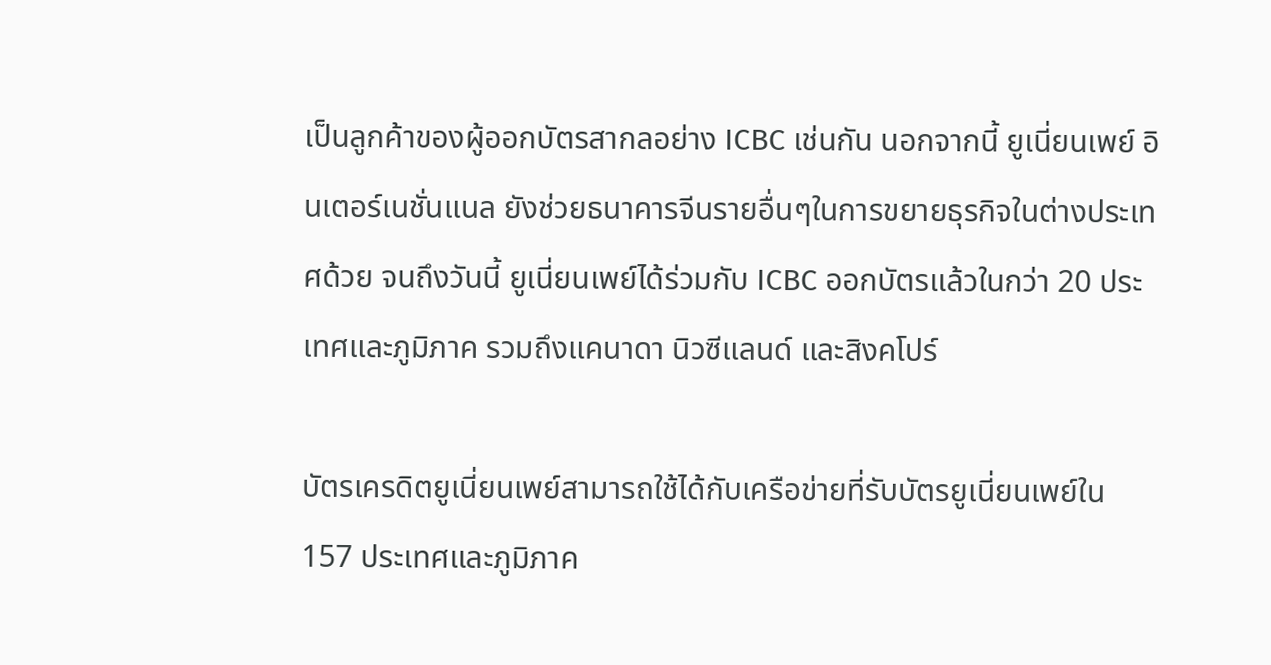เป็นลูกค้าของผู้ออกบัตรสากลอย่าง ICBC เช่นกัน นอกจากนี้ ยูเนี่ยนเพย์ อินเตอร์เนชั่นแนล ยังช่วยธนาคารจีนรายอื่นๆในการขยายธุรกิจในต่างประเทศด้วย จนถึงวันนี้ ยูเนี่ยนเพย์ได้ร่วมกับ ICBC ออกบัตรแล้วในกว่า 20 ประเทศและภูมิภาค รวมถึงแคนาดา นิวซีแลนด์ และสิงคโปร์

บัตรเครดิตยูเนี่ยนเพย์สามารถใช้ได้กับเครือข่ายที่รับบัตรยูเนี่ยนเพย์ใน 157 ประเทศและภูมิภาค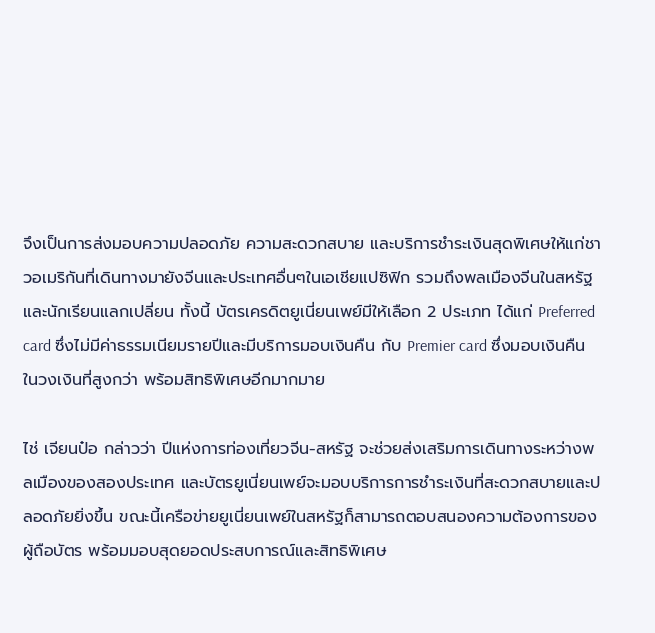จึงเป็นการส่งมอบความปลอดภัย ความสะดวกสบาย และบริการชำระเงินสุดพิเศษให้แก่ชาวอเมริกันที่เดินทางมายังจีนและประเทศอื่นๆในเอเชียแปซิฟิก รวมถึงพลเมืองจีนในสหรัฐ และนักเรียนแลกเปลี่ยน ทั้งนี้ บัตรเครดิตยูเนี่ยนเพย์มีให้เลือก 2 ประเภท ได้แก่ Preferred card ซึ่งไม่มีค่าธรรมเนียมรายปีและมีบริการมอบเงินคืน กับ Premier card ซึ่งมอบเงินคืนในวงเงินที่สูงกว่า พร้อมสิทธิพิเศษอีกมากมาย

ไช่ เจียนป๋อ กล่าวว่า ปีแห่งการท่องเที่ยวจีน-สหรัฐ จะช่วยส่งเสริมการเดินทางระหว่างพลเมืองของสองประเทศ และบัตรยูเนี่ยนเพย์จะมอบบริการการชำระเงินที่สะดวกสบายและปลอดภัยยิ่งขึ้น ขณะนี้เครือข่ายยูเนี่ยนเพย์ในสหรัฐก็สามารถตอบสนองความต้องการของผู้ถือบัตร พร้อมมอบสุดยอดประสบการณ์และสิทธิพิเศษ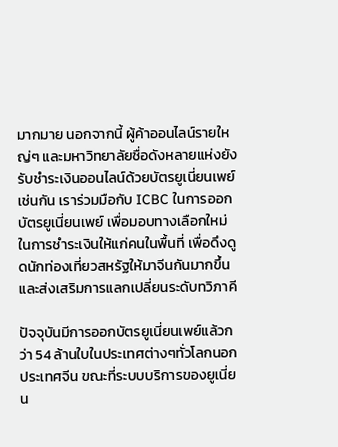มากมาย นอกจากนี้ ผู้ค้าออนไลน์รายใหญ่ๆ และมหาวิทยาลัยชื่อดังหลายแห่งยังรับชำระเงินออนไลน์ด้วยบัตรยูเนี่ยนเพย์เช่นกัน เราร่วมมือกับ ICBC ในการออกบัตรยูเนี่ยนเพย์ เพื่อมอบทางเลือกใหม่ในการชำระเงินให้แก่คนในพื้นที่ เพื่อดึงดูดนักท่องเที่ยวสหรัฐให้มาจีนกันมากขึ้น และส่งเสริมการแลกเปลี่ยนระดับทวิภาคี

ปัจจุบันมีการออกบัตรยูเนี่ยนเพย์แล้วกว่า 54 ล้านใบในประเทศต่างๆทั่วโลกนอกประเทศจีน ขณะที่ระบบบริการของยูเนี่ยน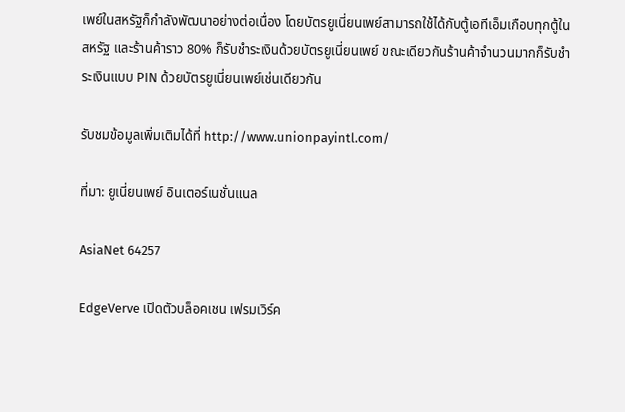เพย์ในสหรัฐก็กำลังพัฒนาอย่างต่อเนื่อง โดยบัตรยูเนี่ยนเพย์สามารถใช้ได้กับตู้เอทีเอ็มเกือบทุกตู้ในสหรัฐ และร้านค้าราว 80% ก็รับชำระเงินด้วยบัตรยูเนี่ยนเพย์ ขณะเดียวกันร้านค้าจำนวนมากก็รับชำระเงินแบบ PIN ด้วยบัตรยูเนี่ยนเพย์เช่นเดียวกัน

รับชมข้อมูลเพิ่มเติมได้ที่ http://www.unionpayintl.com/

ที่มา: ยูเนี่ยนเพย์ อินเตอร์เนชั่นแนล

AsiaNet 64257

EdgeVerve เปิดตัวบล็อคเชน เฟรมเวิร์ค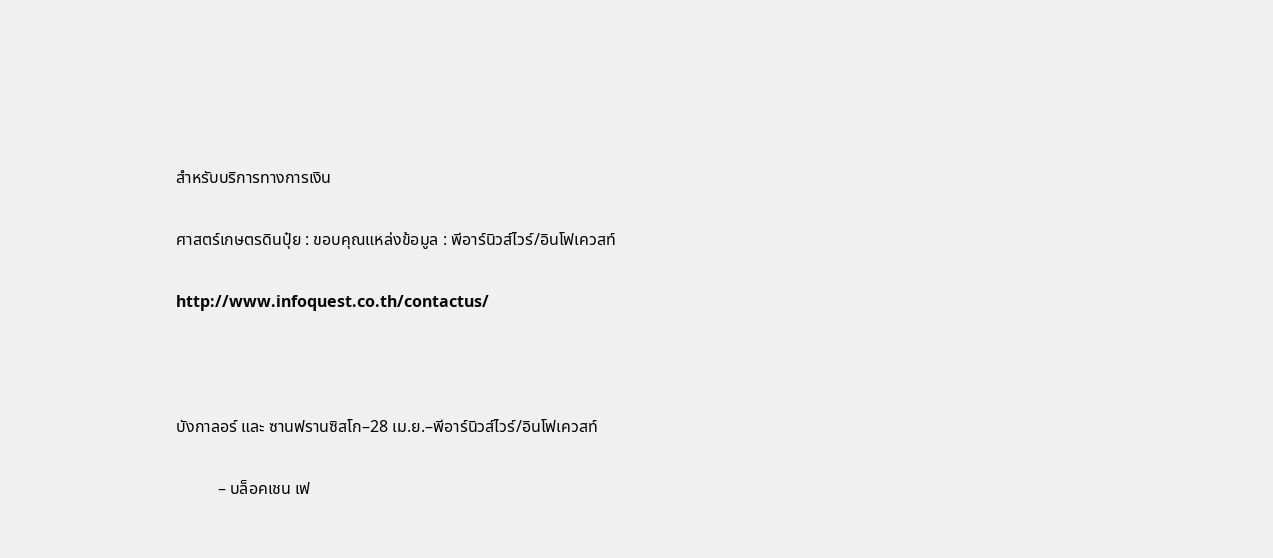สำหรับบริการทางการเงิน

ศาสตร์เกษตรดินปุ๋ย : ขอบคุณแหล่งข้อมูล : พีอาร์นิวส์ไวร์/อินโฟเควสท์

http://www.infoquest.co.th/contactus/



บังกาลอร์ และ ซานฟรานซิสโก–28 เม.ย.–พีอาร์นิวส์ไวร์/อินโฟเควสท์

          – บล็อคเชน เฟ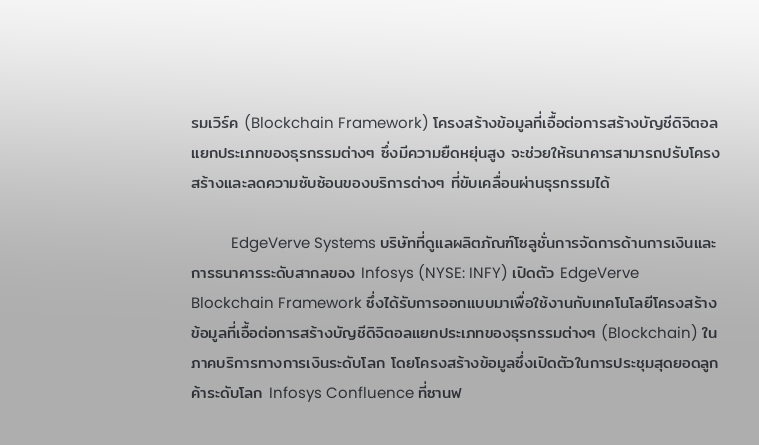รมเวิร์ค (Blockchain Framework) โครงสร้างข้อมูลที่เอื้อต่อการสร้างบัญชีดิจิตอลแยกประเภทของธุรกรรมต่างๆ ซึ่งมีความยืดหยุ่นสูง จะช่วยให้ธนาคารสามารถปรับโครงสร้างและลดความซับซ้อนของบริการต่างๆ ที่ขับเคลื่อนผ่านธุรกรรมได้

          EdgeVerve Systems บริษัทที่ดูแลผลิตภัณฑ์โซลูชั่นการจัดการด้านการเงินและการธนาคารระดับสากลของ Infosys (NYSE: INFY) เปิดตัว EdgeVerve Blockchain Framework ซึ่งได้รับการออกแบบมาเพื่อใช้งานกับเทคโนโลยีโครงสร้างข้อมูลที่เอื้อต่อการสร้างบัญชีดิจิตอลแยกประเภทของธุรกรรมต่างๆ (Blockchain) ในภาคบริการทางการเงินระดับโลก โดยโครงสร้างข้อมูลซึ่งเปิดตัวในการประชุมสุดยอดลูกค้าระดับโลก Infosys Confluence ที่ซานฟ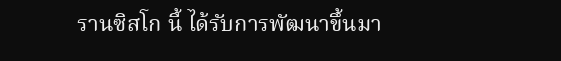รานซิสโก นี้ ได้รับการพัฒนาขึ้นมา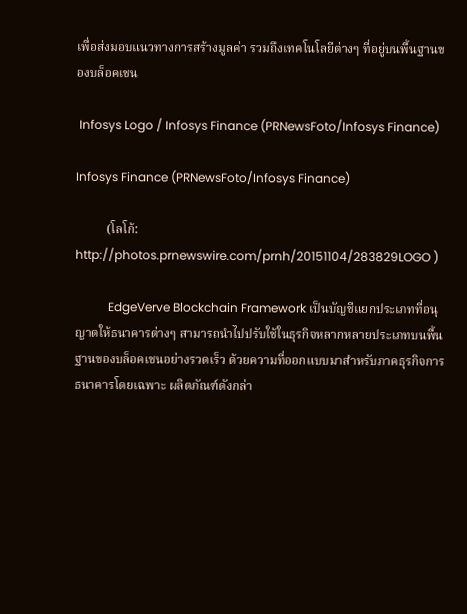เพื่อส่งมอบแนวทางการสร้างมูลค่า รวมถึงเทคโนโลยีต่างๆ ที่อยู่บนพื้นฐานของบล็อคเชน

 Infosys Logo / Infosys Finance (PRNewsFoto/Infosys Finance)

Infosys Finance (PRNewsFoto/Infosys Finance)

          (โลโก้: http://photos.prnewswire.com/prnh/20151104/283829LOGO )

           EdgeVerve Blockchain Framework เป็นบัญชีแยกประเภทที่อนุญาตให้ธนาคารต่างๆ สามารถนำไปปรับใช้ในธุรกิจหลากหลายประเภทบนพื้นฐานของบล็อคเชนอย่างรวดเร็ว ด้วยความที่ออกแบบมาสำหรับภาคธุรกิจการธนาคารโดยเฉพาะ ผลิตภัณฑ์ดังกล่า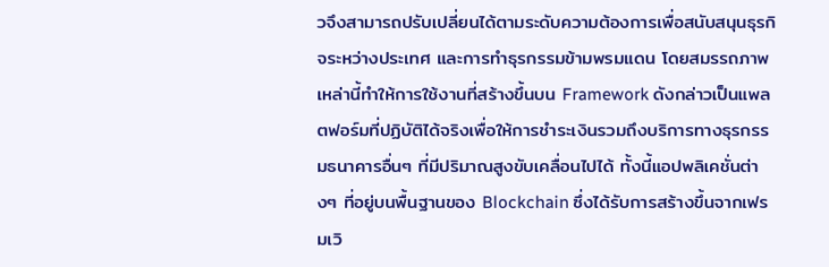วจึงสามารถปรับเปลี่ยนได้ตามระดับความต้องการเพื่อสนับสนุนธุรกิจระหว่างประเทศ และการทำธุรกรรมข้ามพรมแดน โดยสมรรถภาพเหล่านี้ทำให้การใช้งานที่สร้างขึ้นบน Framework ดังกล่าวเป็นแพลตฟอร์มที่ปฏิบัติได้จริงเพื่อให้การชำระเงินรวมถึงบริการทางธุรกรรมธนาคารอื่นๆ ที่มีปริมาณสูงขับเคลื่อนไปได้ ทั้งนี้แอปพลิเคชั่นต่างๆ ที่อยู่บนพื้นฐานของ Blockchain ซึ่งได้รับการสร้างขึ้นจากเฟรมเวิ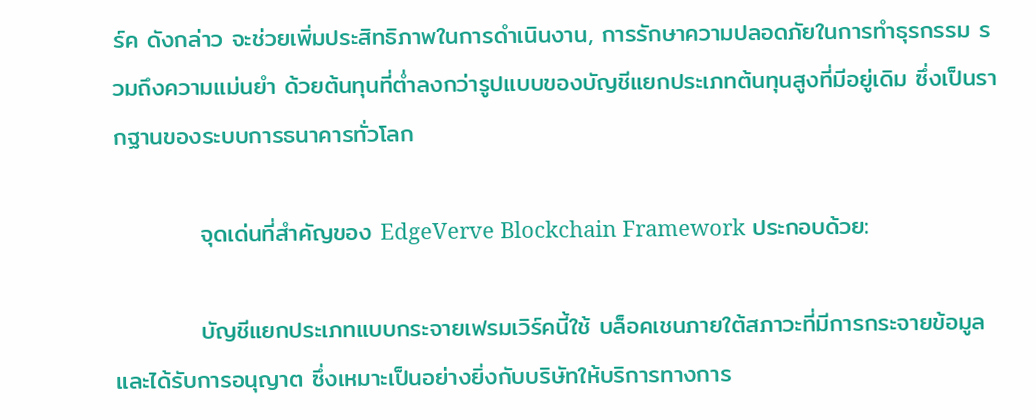ร์ค ดังกล่าว จะช่วยเพิ่มประสิทธิภาพในการดำเนินงาน, การรักษาความปลอดภัยในการทำธุรกรรม รวมถึงความแม่นยำ ด้วยต้นทุนที่ต่ำลงกว่ารูปแบบของบัญชีแยกประเภทต้นทุนสูงที่มีอยู่เดิม ซึ่งเป็นรากฐานของระบบการธนาคารทั่วโลก

          จุดเด่นที่สำคัญของ EdgeVerve Blockchain Framework ประกอบด้วย:

          บัญชีแยกประเภทแบบกระจายเฟรมเวิร์คนี้ใช้ บล็อคเชนภายใต้สภาวะที่มีการกระจายข้อมูล และได้รับการอนุญาต ซึ่งเหมาะเป็นอย่างยิ่งกับบริษัทให้บริการทางการ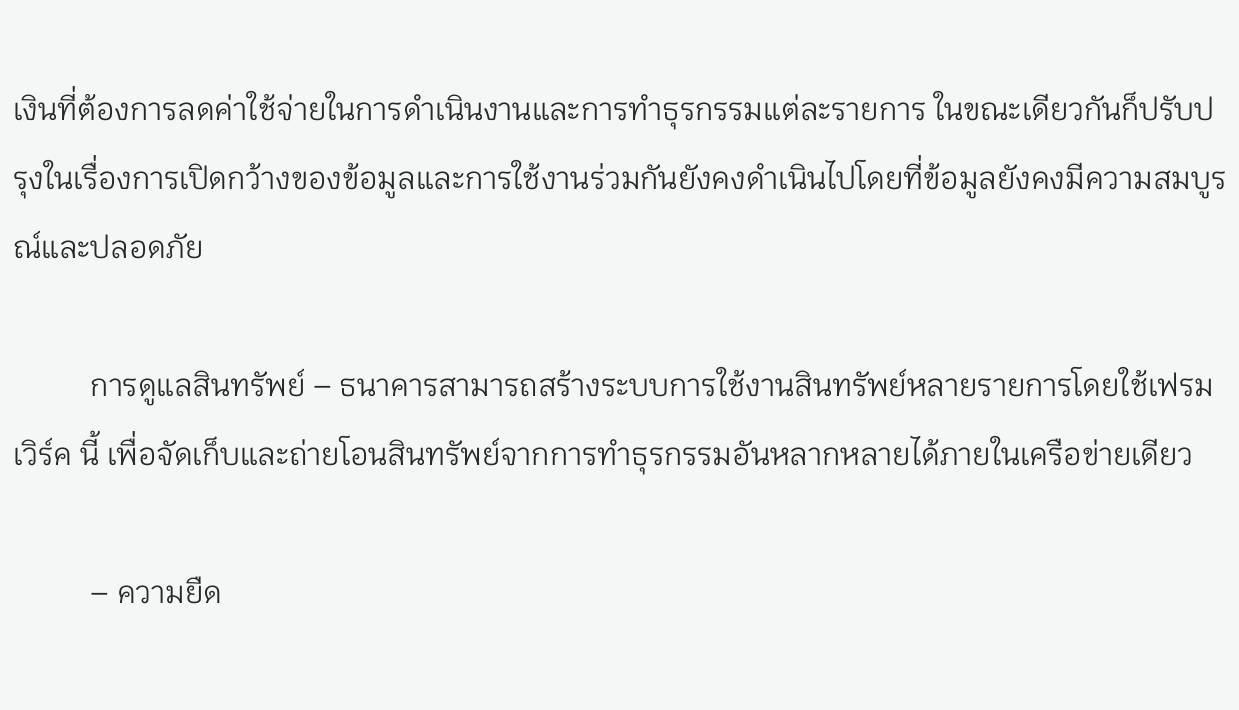เงินที่ต้องการลดค่าใช้จ่ายในการดำเนินงานและการทำธุรกรรมแต่ละรายการ ในขณะเดียวกันก็ปรับปรุงในเรื่องการเปิดกว้างของข้อมูลและการใช้งานร่วมกันยังคงดำเนินไปโดยที่ข้อมูลยังคงมีความสมบูรณ์และปลอดภัย

          การดูแลสินทรัพย์ – ธนาคารสามารถสร้างระบบการใช้งานสินทรัพย์หลายรายการโดยใช้เฟรมเวิร์ค นี้ เพื่อจัดเก็บและถ่ายโอนสินทรัพย์จากการทำธุรกรรมอันหลากหลายได้ภายในเครือข่ายเดียว

          – ความยืด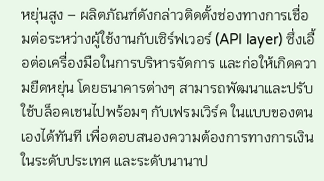หยุ่นสูง – ผลิตภัณฑ์ดังกล่าวติดตั้งช่องทางการเชื่อมต่อระหว่างผู้ใช้งานกับเซิร์ฟเวอร์ (API layer) ซึ่งเอื้อต่อเครื่องมือในการบริหารจัดการ และก่อให้เกิดความยืดหยุ่น โดยธนาคารต่างๆ สามารถพัฒนาและปรับใช้บล็อคเชนไปพร้อมๆ กับเฟรมเวิร์ค ในแบบของตนเองได้ทันที เพื่อตอบสนองความต้องการทางการเงินในระดับประเทศ และระดับนานาป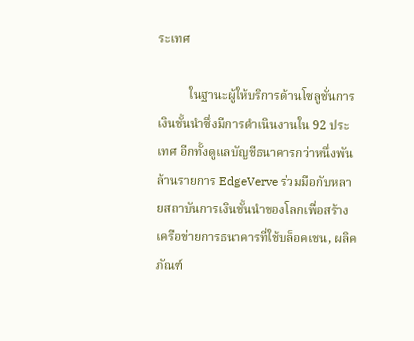ระเทศ

          ในฐานะผู้ให้บริการด้านโซลูชั่นการเงินชั้นนำซึ่งมีการดำเนินงานใน 92 ประเทศ อีกทั้งดูแลบัญชีธนาคารกว่าหนึ่งพันล้านรายการ EdgeVerve ร่วมมือกับหลายสถาบันการเงินชั้นนำของโลกเพื่อสร้างเครือข่ายการธนาคารที่ใช้บล็อคเชน, ผลิคภัณฑ์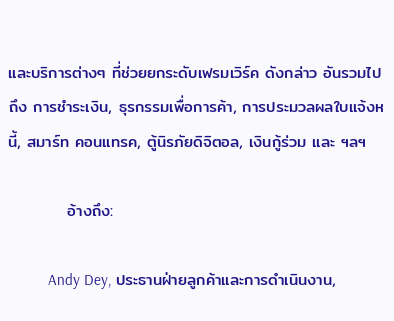และบริการต่างๆ ที่ช่วยยกระดับเฟรมเวิร์ค ดังกล่าว อันรวมไปถึง การชำระเงิน, ธุรกรรมเพื่อการค้า, การประมวลผลใบแจ้งหนี้, สมาร์ท คอนแทรค, ตู้นิรภัยดิจิตอล, เงินกู้ร่วม และ ฯลฯ

          อ้างถึง:

          Andy Dey, ประธานฝ่ายลูกค้าและการดำเนินงาน,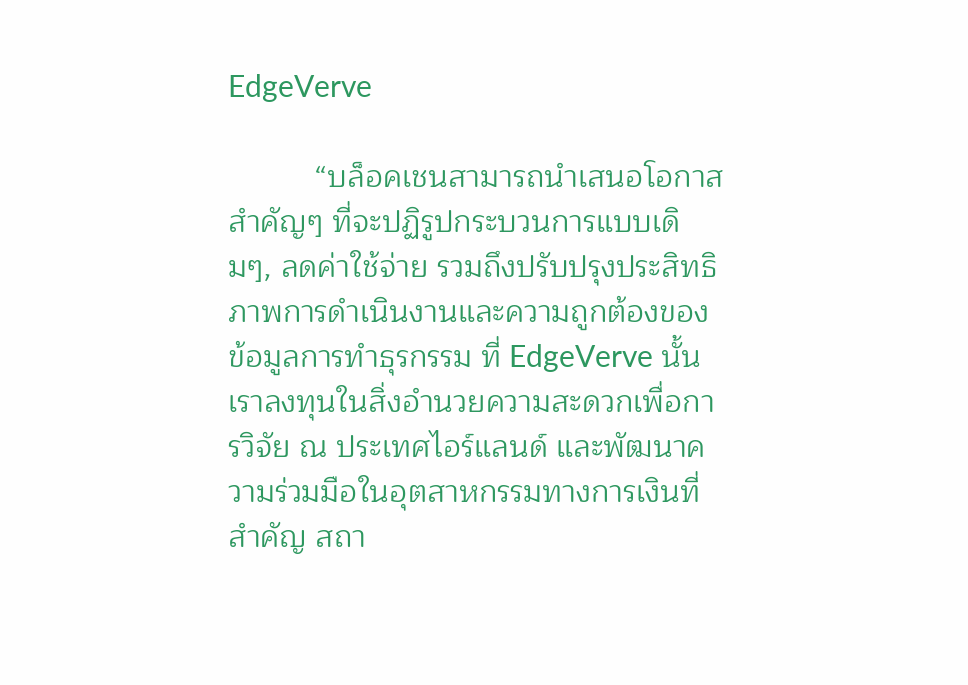EdgeVerve

          “บล็อคเชนสามารถนำเสนอโอกาสสำคัญๆ ที่จะปฏิรูปกระบวนการแบบเดิมๆ, ลดค่าใช้จ่าย รวมถึงปรับปรุงประสิทธิภาพการดำเนินงานและความถูกต้องของข้อมูลการทำธุรกรรม ที่ EdgeVerve นั้น เราลงทุนในสิ่งอำนวยความสะดวกเพื่อการวิจัย ณ ประเทศไอร์แลนด์ และพัฒนาความร่วมมือในอุตสาหกรรมทางการเงินที่สำคัญ สถา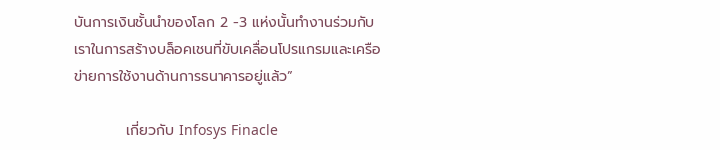บันการเงินชั้นนำของโลก 2 -3 แห่งนั้นทำงานร่วมกับเราในการสร้างบล็อคเชนที่ขับเคลื่อนโปรแกรมและเครือข่ายการใช้งานด้านการธนาคารอยู่แล้ว”

          เกี่ยวกับ Infosys Finacle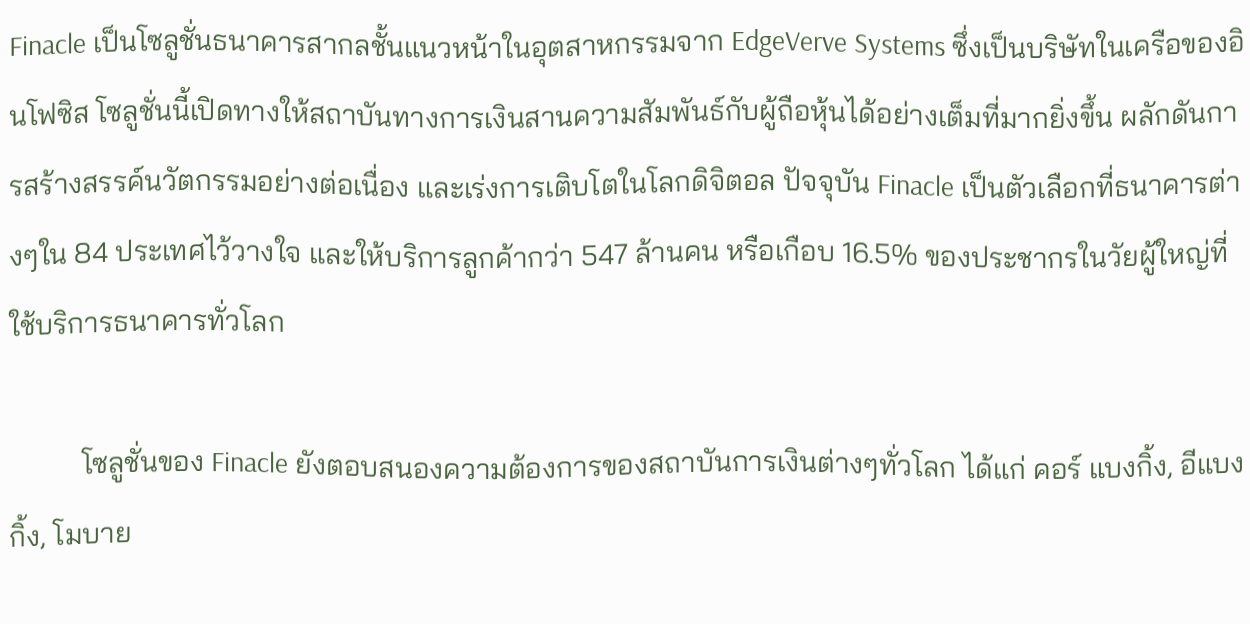Finacle เป็นโซลูชั่นธนาคารสากลชั้นแนวหน้าในอุตสาหกรรมจาก EdgeVerve Systems ซึ่งเป็นบริษัทในเครือของอินโฟซิส โซลูชั่นนี้เปิดทางให้สถาบันทางการเงินสานความสัมพันธ์กับผู้ถือหุ้นได้อย่างเต็มที่มากยิ่งขึ้น ผลักดันการสร้างสรรค์นวัตกรรมอย่างต่อเนื่อง และเร่งการเติบโตในโลกดิจิตอล ปัจจุบัน Finacle เป็นตัวเลือกที่ธนาคารต่างๆใน 84 ประเทศไว้วางใจ และให้บริการลูกค้ากว่า 547 ล้านคน หรือเกือบ 16.5% ของประชากรในวัยผู้ใหญ่ที่ใช้บริการธนาคารทั่วโลก

          โซลูชั่นของ Finacle ยังตอบสนองความต้องการของสถาบันการเงินต่างๆทั่วโลก ได้แก่ คอร์ แบงกิ้ง, อีแบงกิ้ง, โมบาย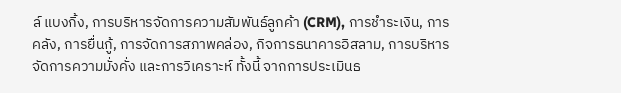ล์ แบงกิ้ง, การบริหารจัดการความสัมพันธ์ลูกค้า (CRM), การชำระเงิน, การคลัง, การยื่นกู้, การจัดการสภาพคล่อง, กิจการธนาคารอิสลาม, การบริหารจัดการความมั่งคั่ง และการวิเคราะห์ ทั้งนี้ จากการประเมินธ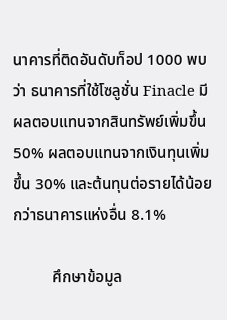นาคารที่ติดอันดับท็อป 1000 พบว่า ธนาคารที่ใช้โซลูชั่น Finacle มีผลตอบแทนจากสินทรัพย์เพิ่มขึ้น 50% ผลตอบแทนจากเงินทุนเพิ่มขึ้น 30% และต้นทุนต่อรายได้น้อยกว่าธนาคารแห่งอื่น 8.1%

          ศึกษาข้อมูล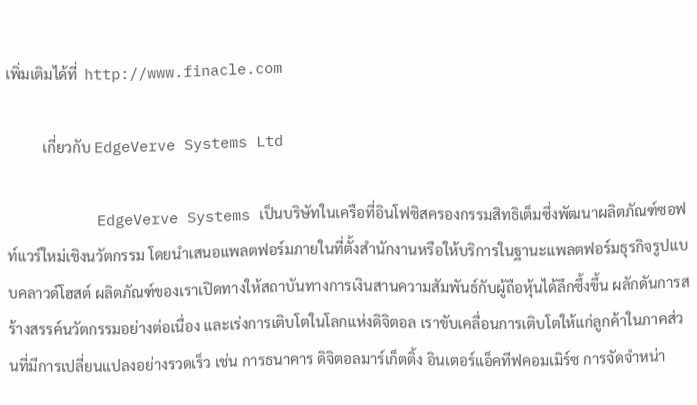เพิ่มเติมได้ที่  http://www.finacle.com

          เกี่ยวกับ EdgeVerve Systems Ltd

          EdgeVerve Systems เป็นบริษัทในเครือที่อินโฟซิสครองกรรมสิทธิเต็มซึ่งพัฒนาผลิตภัณฑ์ซอฟท์แวร์ใหม่เชิงนวัตกรรม โดยนำเสนอแพลตฟอร์มภายในที่ตั้งสำนักงานหรือให้บริการในฐานะแพลตฟอร์มธุรกิจรูปแบบคลาวด์โฮสต์ ผลิตภัณฑ์ของเราเปิดทางให้สถาบันทางการเงินสานความสัมพันธ์กับผู้ถือหุ้นได้ลึกซึ้งขึ้น ผลักดันการสร้างสรรค์นวัตกรรมอย่างต่อเนื่อง และเร่งการเติบโตในโลกแห่งดิจิตอล เราขับเคลื่อนการเติบโตให้แก่ลูกค้าในภาคส่วนที่มีการเปลี่ยนแปลงอย่างรวดเร็ว เช่น การธนาคาร ดิจิตอลมาร์เก็ตติ้ง อินเตอร์แอ็คทีฟคอมเมิร์ซ การจัดจำหน่า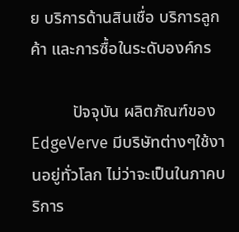ย บริการด้านสินเชื่อ บริการลูกค้า และการซื้อในระดับองค์กร

          ปัจจุบัน ผลิตภัณฑ์ของ EdgeVerve มีบริษัทต่างๆใช้งานอยู่ทั่วโลก ไม่ว่าจะเป็นในภาคบริการ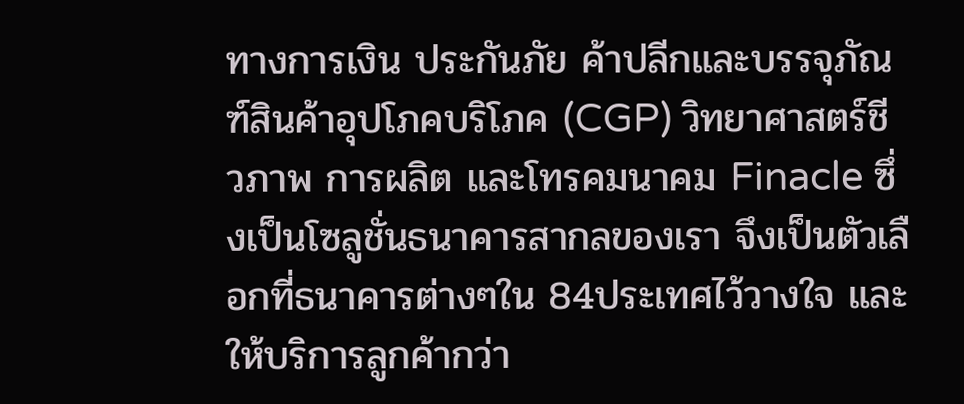ทางการเงิน ประกันภัย ค้าปลีกและบรรจุภัณฑ์สินค้าอุปโภคบริโภค (CGP) วิทยาศาสตร์ชีวภาพ การผลิต และโทรคมนาคม Finacle ซึ่งเป็นโซลูชั่นธนาคารสากลของเรา จึงเป็นตัวเลือกที่ธนาคารต่างๆใน 84ประเทศไว้วางใจ และให้บริการลูกค้ากว่า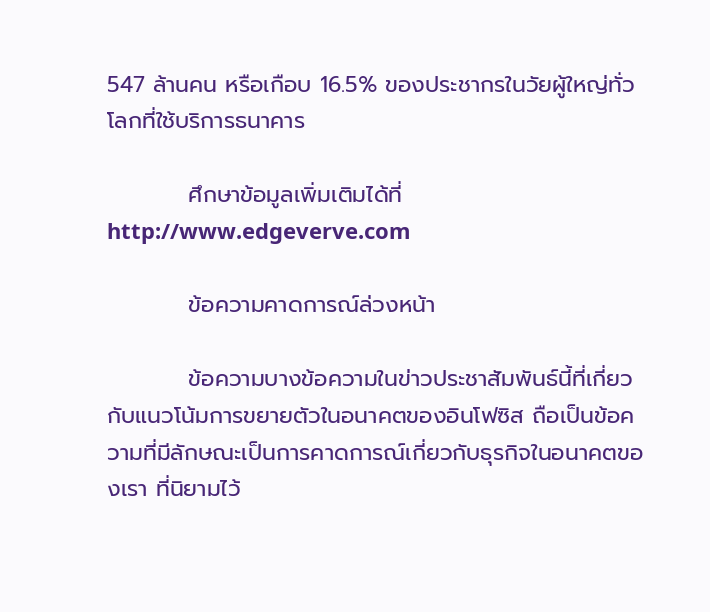547 ล้านคน หรือเกือบ 16.5% ของประชากรในวัยผู้ใหญ่ทั่วโลกที่ใช้บริการธนาคาร

          ศึกษาข้อมูลเพิ่มเติมได้ที่  http://www.edgeverve.com

          ข้อความคาดการณ์ล่วงหน้า

          ข้อความบางข้อความในข่าวประชาสัมพันธ์นี้ที่เกี่ยวกับแนวโน้มการขยายตัวในอนาคตของอินโฟซิส ถือเป็นข้อความที่มีลักษณะเป็นการคาดการณ์เกี่ยวกับธุรกิจในอนาคตของเรา ที่นิยามไว้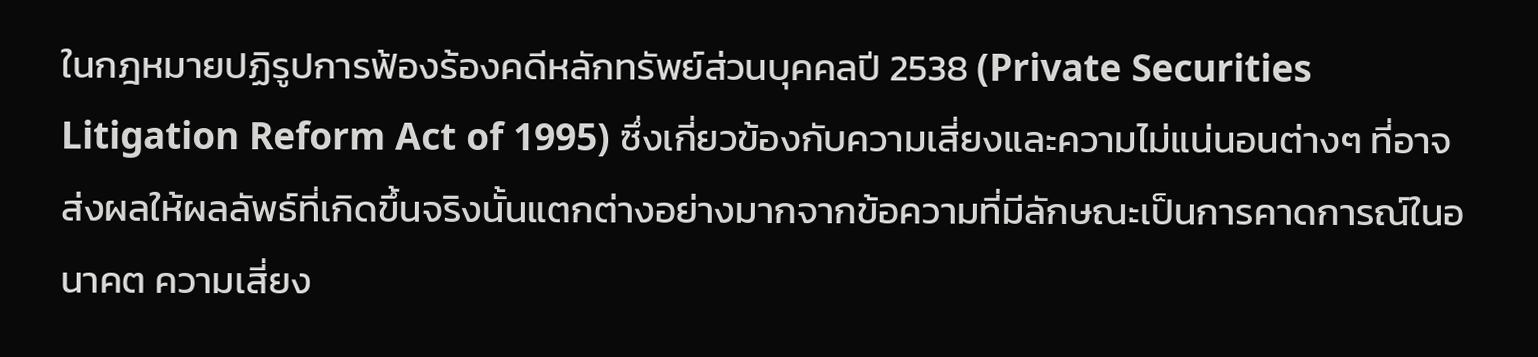ในกฎหมายปฏิรูปการฟ้องร้องคดีหลักทรัพย์ส่วนบุคคลปี 2538 (Private Securities Litigation Reform Act of 1995) ซึ่งเกี่ยวข้องกับความเสี่ยงและความไม่แน่นอนต่างๆ ที่อาจส่งผลให้ผลลัพธ์ที่เกิดขึ้นจริงนั้นแตกต่างอย่างมากจากข้อความที่มีลักษณะเป็นการคาดการณ์ในอนาคต ความเสี่ยง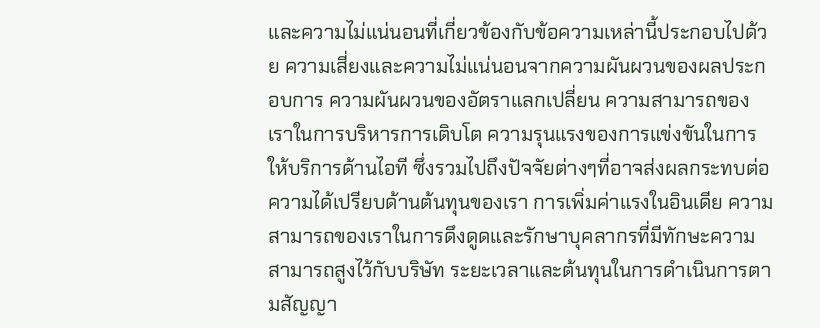และความไม่แน่นอนที่เกี่ยวข้องกับข้อความเหล่านี้ประกอบไปด้วย ความเสี่ยงและความไม่แน่นอนจากความผันผวนของผลประกอบการ ความผันผวนของอัตราแลกเปลี่ยน ความสามารถของเราในการบริหารการเติบโต ความรุนแรงของการแข่งขันในการให้บริการด้านไอที ซึ่งรวมไปถึงปัจจัยต่างๆที่อาจส่งผลกระทบต่อความได้เปรียบด้านต้นทุนของเรา การเพิ่มค่าแรงในอินเดีย ความสามารถของเราในการดึงดูดและรักษาบุคลากรที่มีทักษะความสามารถสูงไว้กับบริษัท ระยะเวลาและต้นทุนในการดำเนินการตามสัญญา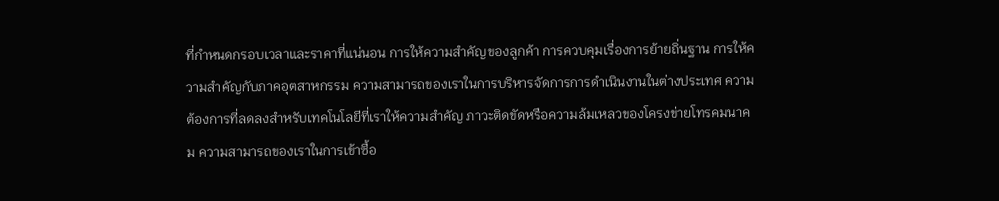ที่กำหนดกรอบเวลาและราคาที่แน่นอน การให้ความสำคัญของลูกค้า การควบคุมเรื่องการย้ายถิ่นฐาน การให้ความสำคัญกับภาคอุตสาหกรรม ความสามารถของเราในการบริหารจัดการการดำเนินงานในต่างประเทศ ความต้องการที่ลดลงสำหรับเทคโนโลยีที่เราให้ความสำคัญ ภาวะติดขัดหรือความล้มเหลวของโครงข่ายโทรคมนาคม ความสามารถของเราในการเข้าซื้อ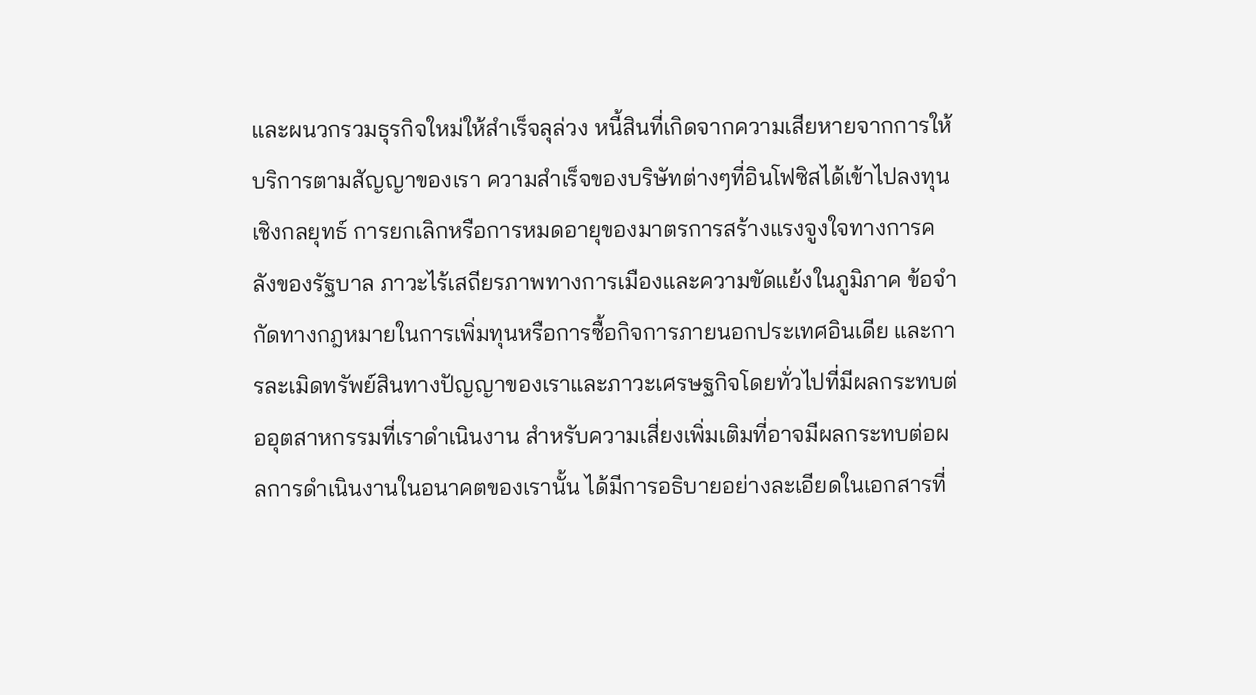และผนวกรวมธุรกิจใหม่ให้สำเร็จลุล่วง หนี้สินที่เกิดจากความเสียหายจากการให้บริการตามสัญญาของเรา ความสำเร็จของบริษัทต่างๆที่อินโฟซิสได้เข้าไปลงทุนเชิงกลยุทธ์ การยกเลิกหรือการหมดอายุของมาตรการสร้างแรงจูงใจทางการคลังของรัฐบาล ภาวะไร้เสถียรภาพทางการเมืองและความขัดแย้งในภูมิภาค ข้อจำกัดทางกฎหมายในการเพิ่มทุนหรือการซื้อกิจการภายนอกประเทศอินเดีย และการละเมิดทรัพย์สินทางปัญญาของเราและภาวะเศรษฐกิจโดยทั่วไปที่มีผลกระทบต่ออุตสาหกรรมที่เราดำเนินงาน สำหรับความเสี่ยงเพิ่มเติมที่อาจมีผลกระทบต่อผลการดำเนินงานในอนาคตของเรานั้น ได้มีการอธิบายอย่างละเอียดในเอกสารที่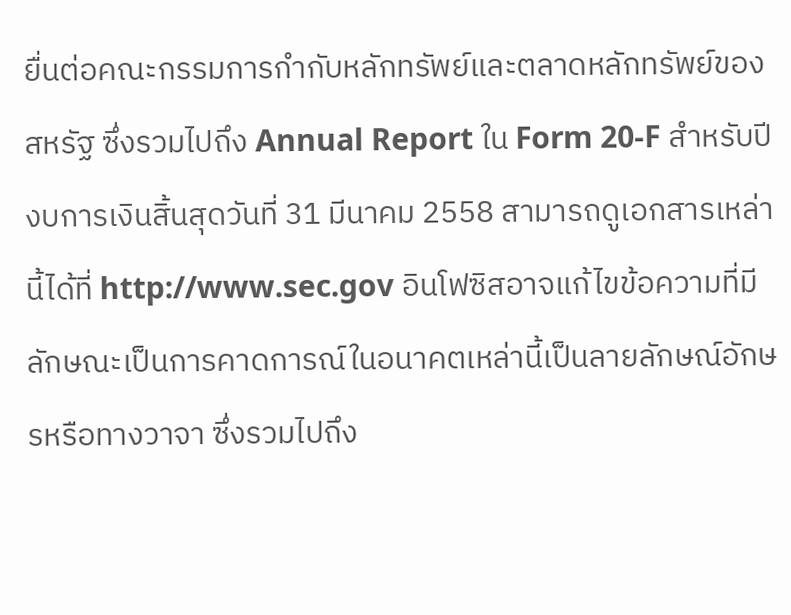ยื่นต่อคณะกรรมการกำกับหลักทรัพย์และตลาดหลักทรัพย์ของสหรัฐ ซึ่งรวมไปถึง Annual Report ใน Form 20-F สำหรับปีงบการเงินสิ้นสุดวันที่ 31 มีนาคม 2558 สามารถดูเอกสารเหล่านี้ได้ที่ http://www.sec.gov อินโฟซิสอาจแก้ไขข้อความที่มีลักษณะเป็นการคาดการณ์ในอนาคตเหล่านี้เป็นลายลักษณ์อักษรหรือทางวาจา ซึ่งรวมไปถึง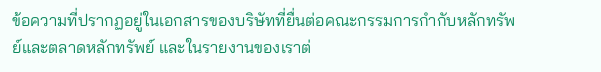ข้อความที่ปรากฏอยู่ในเอกสารของบริษัทที่ยื่นต่อคณะกรรมการกำกับหลักทรัพย์และตลาดหลักทรัพย์ และในรายงานของเราต่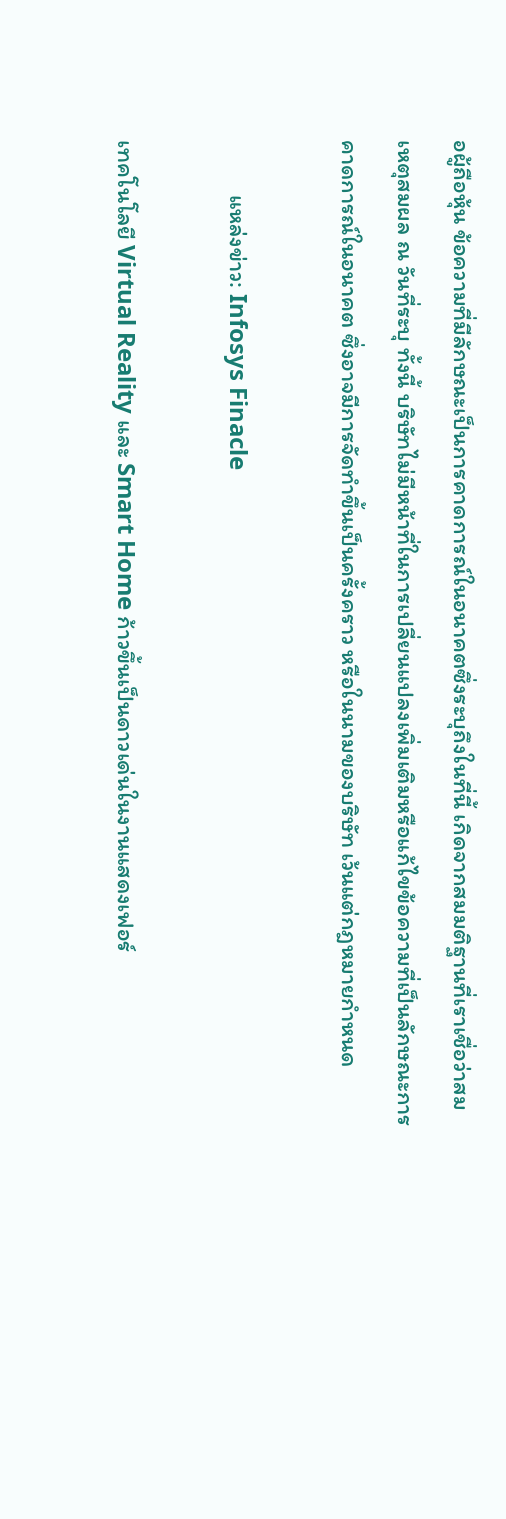อผู้ถือหุ้น ข้อความที่มีลักษณะเป็นการคาดการณ์ในอนาคตซึ่งระบุถึงในที่นี้ เกิดจากสมมติฐานที่เราเชื่อว่าสมเหตุสมผล ณ วันที่ระบุ ทั้งนี้ บริษัทไม่มีหน้าที่ในการเปลี่ยนแปลงเพิ่มเติมหรือแก้ไขข้อความที่เป็นลักษณะการคาดการณ์ในอนาคต ซึ่งอาจมีการจัดทำขึ้นเป็นครั้งคราว หรือในนามของบริษัท เว้นแต่กฎหมายกำหนด

          แหล่งข่าว: Infosys Finacle

เทคโนโลยี Virtual Reality และ Smart Home ก้าวขึ้นเป็นดาวเด่นในงานแสดงเฟอร์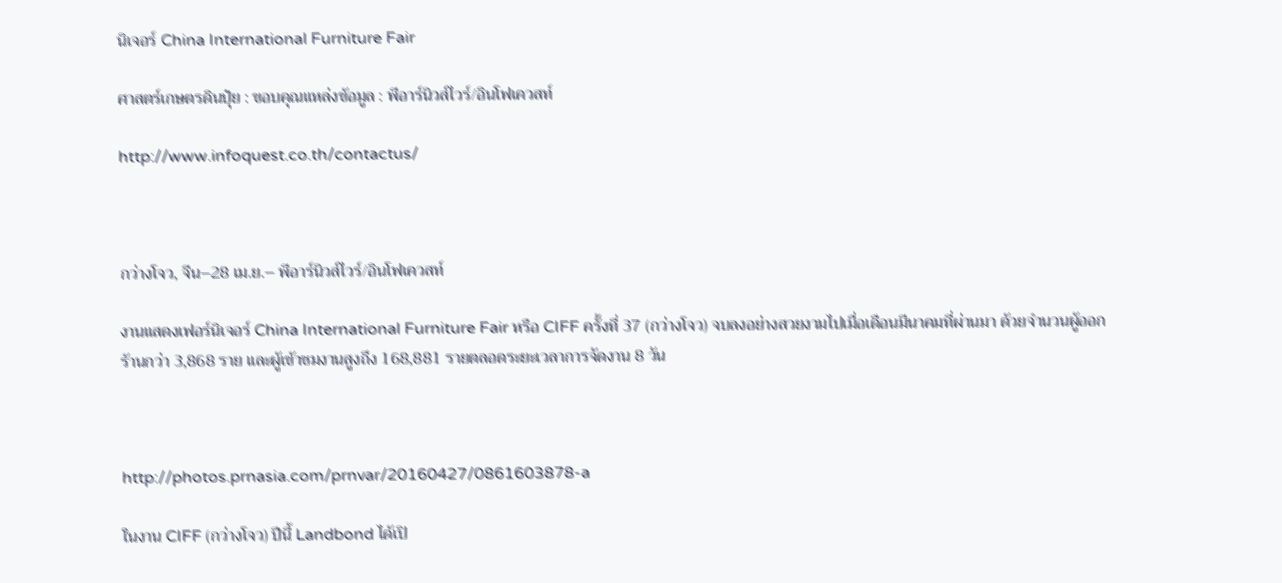นิเจอร์ China International Furniture Fair

ศาสตร์เกษตรดินปุ๋ย : ขอบคุณแหล่งข้อมูล : พีอาร์นิวส์ไวร์/อินโฟเควสท์

http://www.infoquest.co.th/contactus/



กว่างโจว, จีน–28 เม.ย.– พีอาร์นิวส์ไวร์/อินโฟเควสท์

งานแสดงเฟอร์นิเจอร์ China International Furniture Fair หรือ CIFF ครั้งที่ 37 (กว่างโจว) จบลงอย่างสวยงามไปเมื่อเดือนมีนาคมที่ผ่านมา ด้วยจำนวนผู้ออกร้านกว่า 3,868 ราย และผู้เข้าชมงานสูงถึง 168,881 รายตลอดระยะเวลาการจัดงาน 8 วัน



http://photos.prnasia.com/prnvar/20160427/0861603878-a

ในงาน CIFF (กว่างโจว) ปีนี้ Landbond ได้เปิ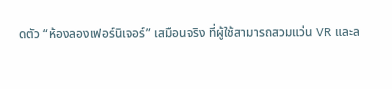ดตัว “ห้องลองเฟอร์นิเจอร์” เสมือนจริง ที่ผู้ใช้สามารถสวมแว่น VR และล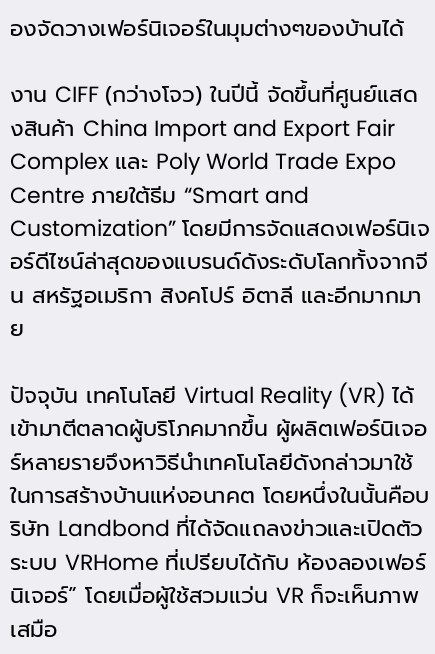องจัดวางเฟอร์นิเจอร์ในมุมต่างๆของบ้านได้

งาน CIFF (กว่างโจว) ในปีนี้ จัดขึ้นที่ศูนย์แสดงสินค้า China Import and Export Fair Complex และ Poly World Trade Expo Centre ภายใต้ธีม “Smart and Customization” โดยมีการจัดแสดงเฟอร์นิเจอร์ดีไซน์ล่าสุดของแบรนด์ดังระดับโลกทั้งจากจีน สหรัฐอเมริกา สิงคโปร์ อิตาลี และอีกมากมาย

ปัจจุบัน เทคโนโลยี Virtual Reality (VR) ได้เข้ามาตีตลาดผู้บริโภคมากขึ้น ผู้ผลิตเฟอร์นิเจอร์หลายรายจึงหาวิธีนำเทคโนโลยีดังกล่าวมาใช้ในการสร้างบ้านแห่งอนาคต โดยหนึ่งในนั้นคือบริษัท Landbond ที่ได้จัดแถลงข่าวและเปิดตัวระบบ VRHome ที่เปรียบได้กับ ห้องลองเฟอร์นิเจอร์” โดยเมื่อผู้ใช้สวมแว่น VR ก็จะเห็นภาพเสมือ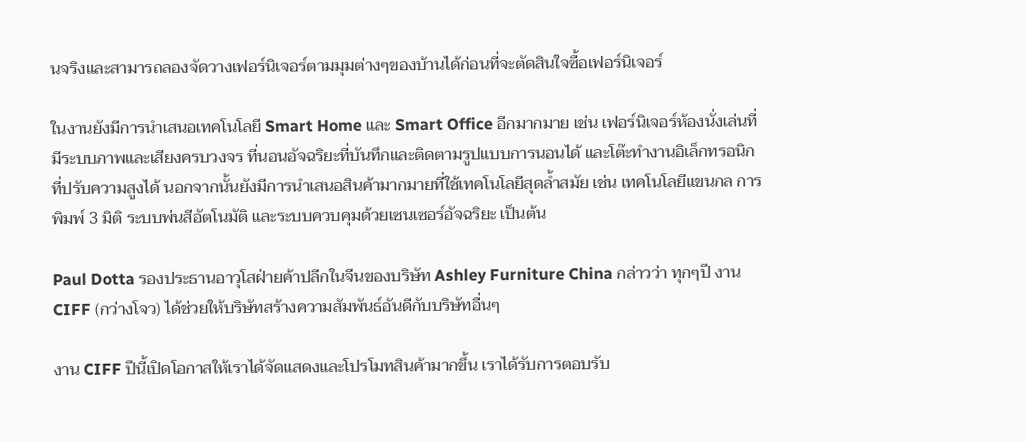นจริงและสามารถลองจัดวางเฟอร์นิเจอร์ตามมุมต่างๆของบ้านได้ก่อนที่จะตัดสินใจซื้อเฟอร์นิเจอร์

ในงานยังมีการนำเสนอเทคโนโลยี Smart Home และ Smart Office อีกมากมาย เช่น เฟอร์นิเจอร์ห้องนั่งเล่นที่มีระบบภาพและเสียงครบวงจร ที่นอนอัจฉริยะที่บันทึกและติดตามรูปแบบการนอนได้ และโต๊ะทำงานอิเล็กทรอนิกที่ปรับความสูงได้ นอกจากนั้นยังมีการนำเสนอสินค้ามากมายที่ใช้เทคโนโลยีสุดล้ำสมัย เช่น เทคโนโลยีแขนกล การพิมพ์ 3 มิติ ระบบพ่นสีอัตโนมัติ และระบบควบคุมด้วยเซนเซอร์อัจฉริยะ เป็นต้น

Paul Dotta รองประธานอาวุโสฝ่ายค้าปลีกในจีนของบริษัท Ashley Furniture China กล่าวว่า ทุกๆปี งาน CIFF (กว่างโจว) ได้ช่วยให้บริษัทสร้างความสัมพันธ์อันดีกับบริษัทอื่นๆ

งาน CIFF ปีนี้เปิดโอกาสให้เราได้จัดแสดงและโปรโมทสินค้ามากขึ้น เราได้รับการตอบรับ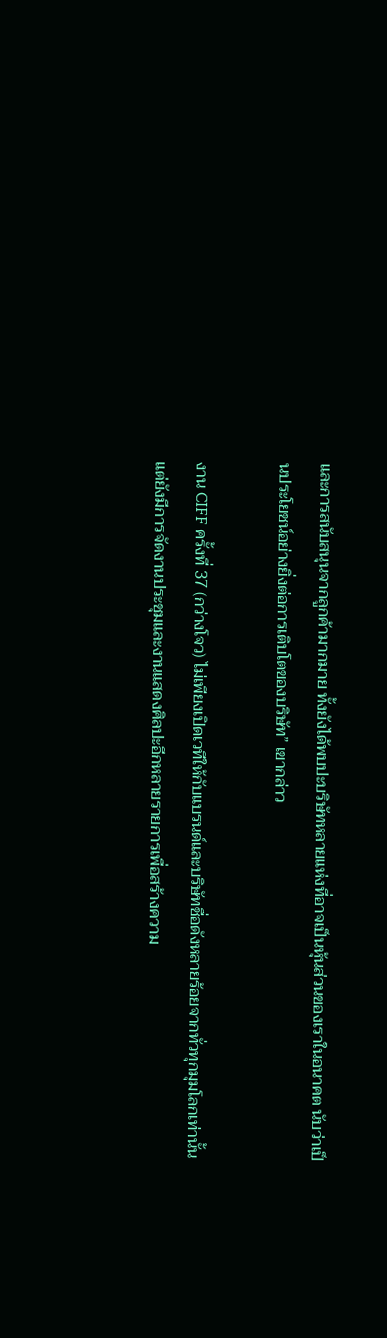และการสนับสนุนจากลูกค้ามากมาย ทั้งยังได้พบปะบริษัทหลายแห่งที่อาจเป็นหุ้นส่วนของเราในอนาคต นับว่าเป็นประโยชน์อย่างยิ่งต่อการเติบโตของบริษัท” เขากล่าว

งาน CIFF ครั้งที่ 37 (กว่างโจว) ไม่เพียงเปิดเวทีให้กับแบรนด์และบริษัทชื่อดังหลายร้อยจากทั่วทุกมุมโลกเท่านั้น แต่ยังมีการจัดงานประชุมและงานแสดงศิลปะอีกหลายรายการเพื่อสร้างความ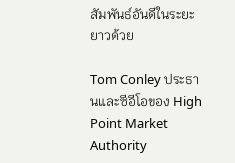สัมพันธ์อันดีในระยะยาวด้วย

Tom Conley ประธานและซีอีโอของ High Point Market Authority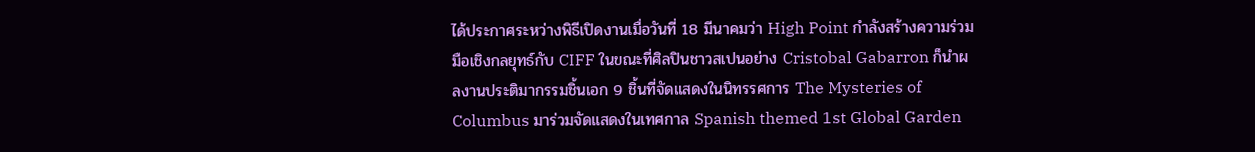ได้ประกาศระหว่างพิธีเปิดงานเมื่อวันที่ 18 มีนาคมว่า High Point กำลังสร้างความร่วมมือเชิงกลยุทธ์กับ CIFF ในขณะที่ศิลปินชาวสเปนอย่าง Cristobal Gabarron ก็นำผลงานประติมากรรมชิ้นเอก 9 ชิ้นที่จัดแสดงในนิทรรศการ The Mysteries of Columbus มาร่วมจัดแสดงในเทศกาล Spanish themed 1st Global Garden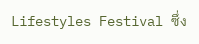Lifestyles Festival ซึ่ง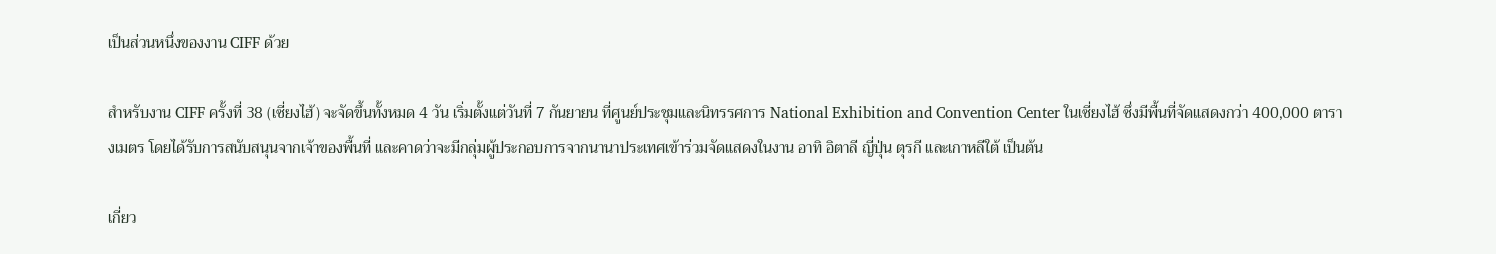เป็นส่วนหนึ่งของงาน CIFF ด้วย

สำหรับงาน CIFF ครั้งที่ 38 (เซี่ยงไฮ้) จะจัดขึ้นทั้งหมด 4 วัน เริ่มตั้งแต่วันที่ 7 กันยายน ที่ศูนย์ประชุมและนิทรรศการ National Exhibition and Convention Center ในเซี่ยงไฮ้ ซึ่งมีพื้นที่จัดแสดงกว่า 400,000 ตารางเมตร โดยได้รับการสนับสนุนจากเจ้าของพื้นที่ และคาดว่าจะมีกลุ่มผู้ประกอบการจากนานาประเทศเข้าร่วมจัดแสดงในงาน อาทิ อิตาลี ญี่ปุ่น ตุรกี และเกาหลีใต้ เป็นต้น

เกี่ยว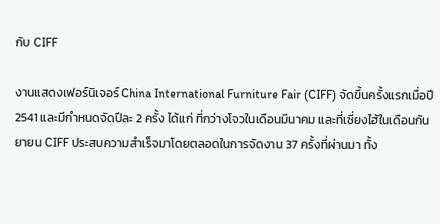กับ CIFF

งานแสดงเฟอร์นิเจอร์ China International Furniture Fair (CIFF) จัดขึ้นครั้งแรกเมื่อปี 2541 และมีกำหนดจัดปีละ 2 ครั้ง ได้แก่ ที่กว่างโจวในเดือนมีนาคม และที่เซี่ยงไฮ้ในเดือนกันยายน CIFF ประสบความสำเร็จมาโดยตลอดในการจัดงาน 37 ครั้งที่ผ่านมา ทั้ง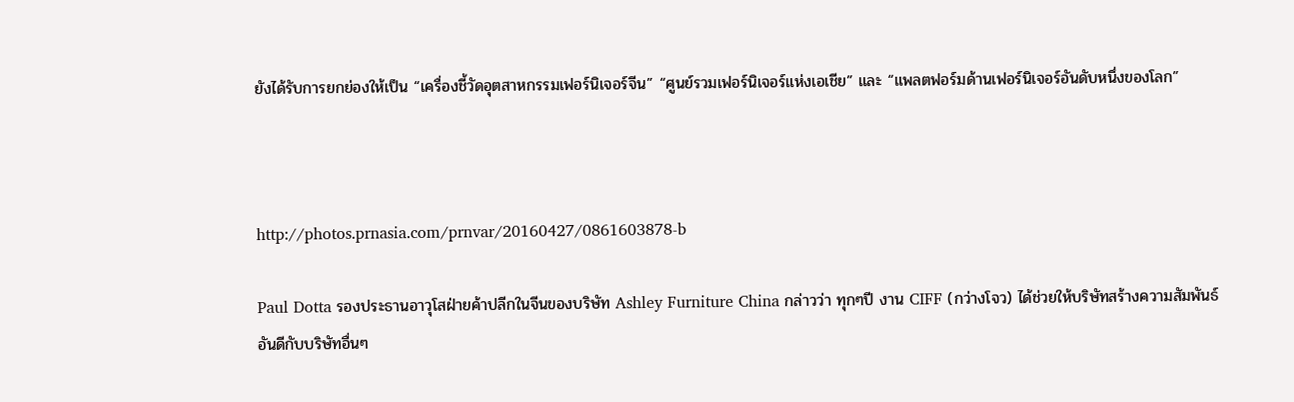ยังได้รับการยกย่องให้เป็น “เครื่องชี้วัดอุตสาหกรรมเฟอร์นิเจอร์จีน” “ศูนย์รวมเฟอร์นิเจอร์แห่งเอเชีย” และ “แพลตฟอร์มด้านเฟอร์นิเจอร์อันดับหนึ่งของโลก”



http://photos.prnasia.com/prnvar/20160427/0861603878-b

Paul Dotta รองประธานอาวุโสฝ่ายค้าปลีกในจีนของบริษัท Ashley Furniture China กล่าวว่า ทุกๆปี งาน CIFF (กว่างโจว) ได้ช่วยให้บริษัทสร้างความสัมพันธ์อันดีกับบริษัทอื่นๆ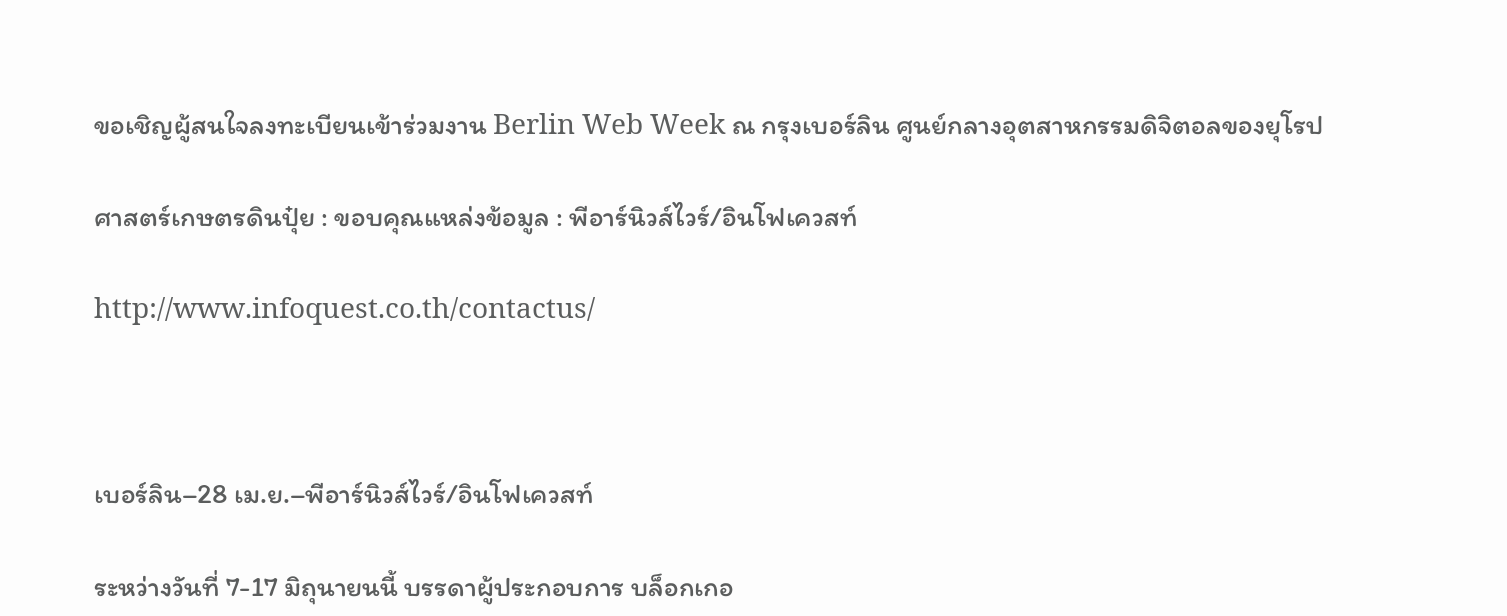ขอเชิญผู้สนใจลงทะเบียนเข้าร่วมงาน Berlin Web Week ณ กรุงเบอร์ลิน ศูนย์กลางอุตสาหกรรมดิจิตอลของยุโรป

ศาสตร์เกษตรดินปุ๋ย : ขอบคุณแหล่งข้อมูล : พีอาร์นิวส์ไวร์/อินโฟเควสท์

http://www.infoquest.co.th/contactus/



เบอร์ลิน–28 เม.ย.–พีอาร์นิวส์ไวร์/อินโฟเควสท์

ระหว่างวันที่ 7-17 มิถุนายนนี้ บรรดาผู้ประกอบการ บล็อกเกอ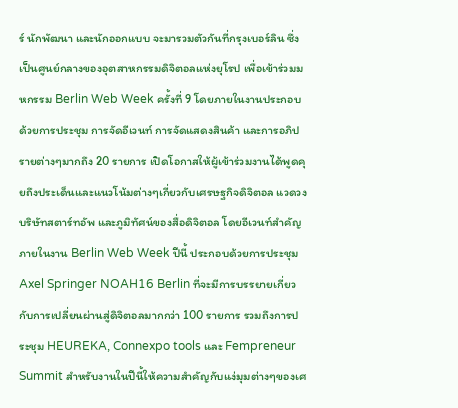ร์ นักพัฒนา และนักออกแบบ จะมารวมตัวกันที่กรุงเบอร์ลิน ซึ่งเป็นศูนย์กลางของอุตสาหกรรมดิจิตอลแห่งยุโรป เพื่อเข้าร่วมมหกรรม Berlin Web Week ครั้งที่ 9 โดยภายในงานประกอบด้วยการประชุม การจัดอีเวนท์ การจัดแสดงสินค้า และการอภิปรายต่างๆมากถึง 20 รายการ เปิดโอกาสให้ผู้เข้าร่วมงานได้พูดคุยถึงประเด็นและแนวโน้มต่างๆเกี่ยวกับเศรษฐกิจดิจิตอล แวดวงบริษัทสตาร์ทอัพ และภูมิทัศน์ของสื่อดิจิตอล โดยอีเวนท์สำคัญภายในงาน Berlin Web Week ปีนี้ ประกอบด้วยการประชุม Axel Springer NOAH16 Berlin ที่จะมีการบรรยายเกี่ยวกับการเปลี่ยนผ่านสู่ดิจิตอลมากกว่า 100 รายการ รวมถึงการประชุม HEUREKA, Connexpo tools และ Fempreneur Summit สำหรับงานในปีนี้ให้ความสำคัญกับแง่มุมต่างๆของเศ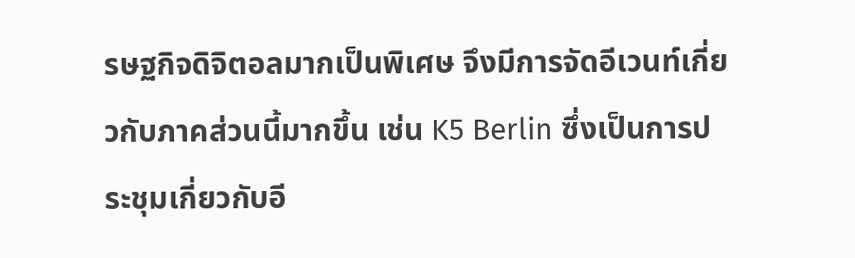รษฐกิจดิจิตอลมากเป็นพิเศษ จึงมีการจัดอีเวนท์เกี่ยวกับภาคส่วนนี้มากขึ้น เช่น K5 Berlin ซึ่งเป็นการประชุมเกี่ยวกับอี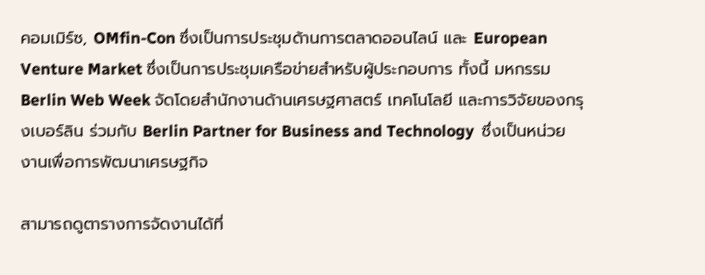คอมเมิร์ซ, OMfin-Con ซึ่งเป็นการประชุมด้านการตลาดออนไลน์ และ European Venture Market ซึ่งเป็นการประชุมเครือข่ายสำหรับผู้ประกอบการ ทั้งนี้ มหกรรม Berlin Web Week จัดโดยสำนักงานด้านเศรษฐศาสตร์ เทคโนโลยี และการวิจัยของกรุงเบอร์ลิน ร่วมกับ Berlin Partner for Business and Technology  ซึ่งเป็นหน่วยงานเพื่อการพัฒนาเศรษฐกิจ

สามารถดูตารางการจัดงานได้ที่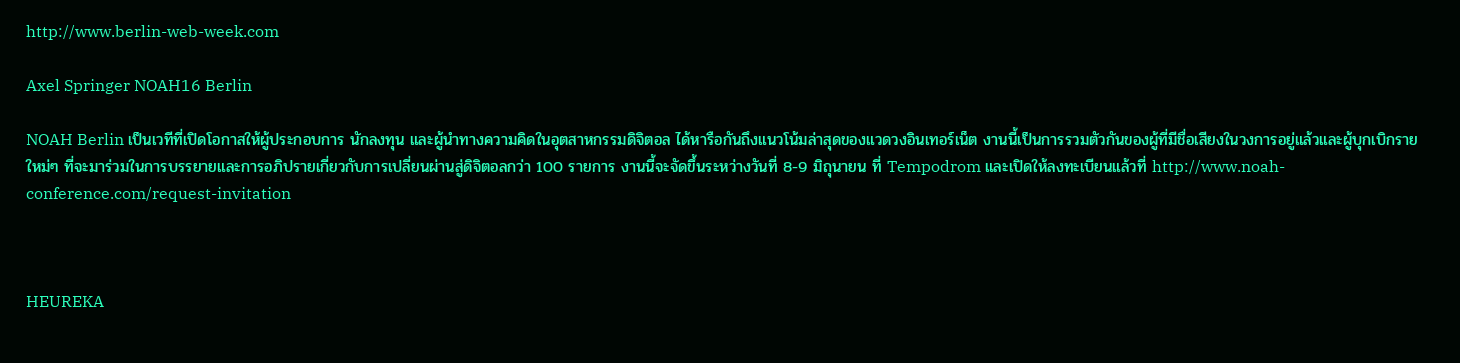http://www.berlin-web-week.com

Axel Springer NOAH16 Berlin

NOAH Berlin เป็นเวทีที่เปิดโอกาสให้ผู้ประกอบการ นักลงทุน และผู้นำทางความคิดในอุตสาหกรรมดิจิตอล ได้หารือกันถึงแนวโน้มล่าสุดของแวดวงอินเทอร์เน็ต งานนี้เป็นการรวมตัวกันของผู้ที่มีชื่อเสียงในวงการอยู่แล้วและผู้บุกเบิกรายใหม่ๆ ที่จะมาร่วมในการบรรยายและการอภิปรายเกี่ยวกับการเปลี่ยนผ่านสู่ดิจิตอลกว่า 100 รายการ งานนี้จะจัดขึ้นระหว่างวันที่ 8-9 มิถุนายน ที่ Tempodrom และเปิดให้ลงทะเบียนแล้วที่ http://www.noah-conference.com/request-invitation



HEUREKA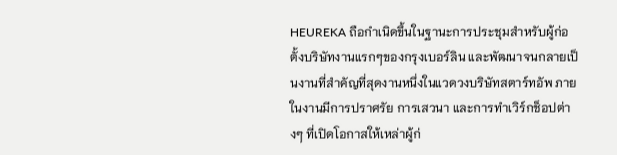HEUREKA ถือกำเนิดขึ้นในฐานะการประชุมสำหรับผู้ก่อตั้งบริษัทงานแรกๆของกรุงเบอร์ลิน และพัฒนาจนกลายเป็นงานที่สำคัญที่สุดงานหนึ่งในแวดวงบริษัทสตาร์ทอัพ ภายในงานมีการปราศรัย การเสวนา และการทำเวิร์กช็อปต่างๆ ที่เปิดโอกาสให้เหล่าผู้ก่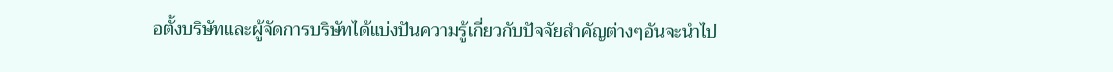อตั้งบริษัทและผู้จัดการบริษัทได้แบ่งปันความรู้เกี่ยวกับปัจจัยสำคัญต่างๆอันจะนำไป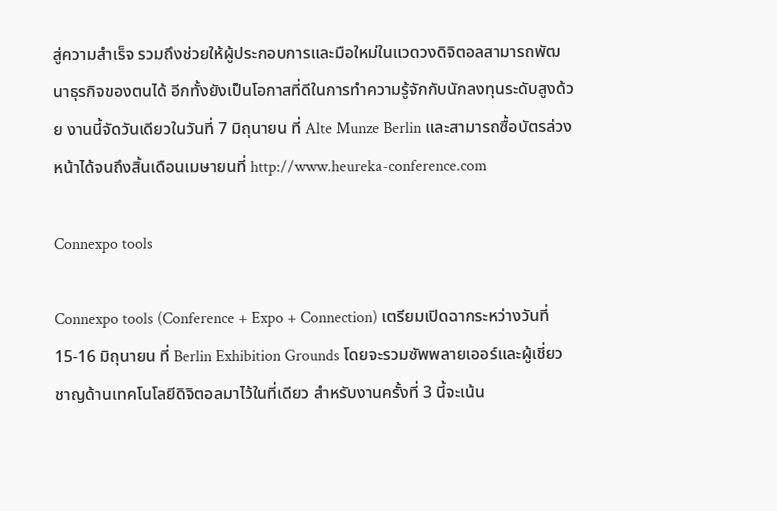สู่ความสำเร็จ รวมถึงช่วยให้ผู้ประกอบการและมือใหม่ในแวดวงดิจิตอลสามารถพัฒนาธุรกิจของตนได้ อีกทั้งยังเป็นโอกาสที่ดีในการทำความรู้จักกับนักลงทุนระดับสูงด้วย งานนี้จัดวันเดียวในวันที่ 7 มิถุนายน ที่ Alte Munze Berlin และสามารถซื้อบัตรล่วงหน้าได้จนถึงสิ้นเดือนเมษายนที่ http://www.heureka-conference.com

Connexpo tools

Connexpo tools (Conference + Expo + Connection) เตรียมเปิดฉากระหว่างวันที่ 15-16 มิถุนายน ที่ Berlin Exhibition Grounds โดยจะรวมซัพพลายเออร์และผู้เชี่ยวชาญด้านเทคโนโลยีดิจิตอลมาไว้ในที่เดียว สำหรับงานครั้งที่ 3 นี้จะเน้น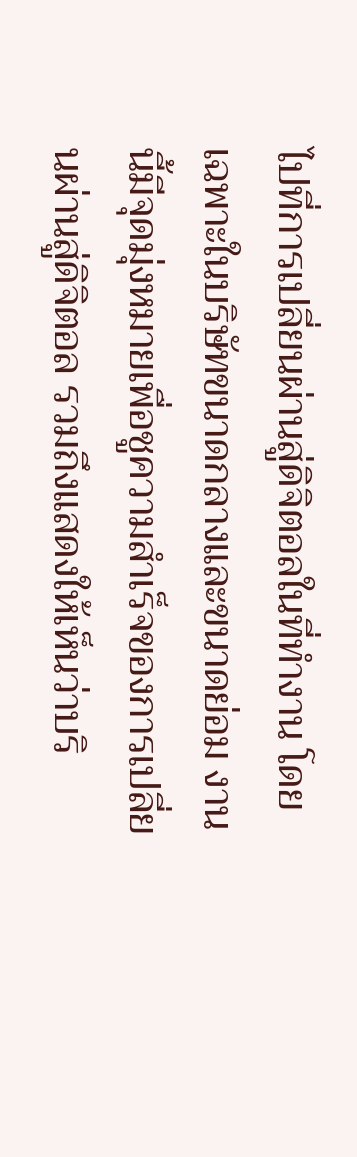ไปที่การเปลี่ยนผ่านสู่ดิจิตอลในที่ทำงาน โดยเฉพาะในบริษัทขนาดกลางและขนาดย่อม งานนี้มีจุดมุ่งหมายเพื่อชูความสำเร็จของการเปลี่ยนผ่านสู่ดิจิตอล รวมถึงแสดงให้เห็นว่าบริ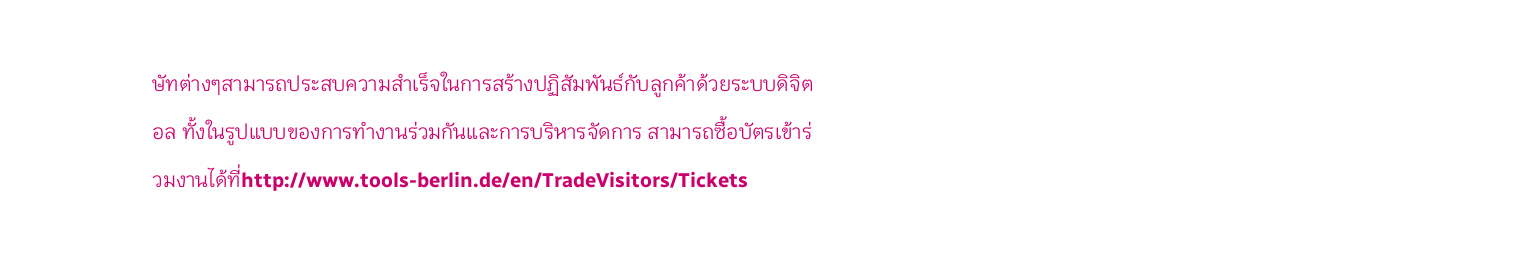ษัทต่างๆสามารถประสบความสำเร็จในการสร้างปฏิสัมพันธ์กับลูกค้าด้วยระบบดิจิตอล ทั้งในรูปแบบของการทำงานร่วมกันและการบริหารจัดการ สามารถซื้อบัตรเข้าร่วมงานได้ที่http://www.tools-berlin.de/en/TradeVisitors/Tickets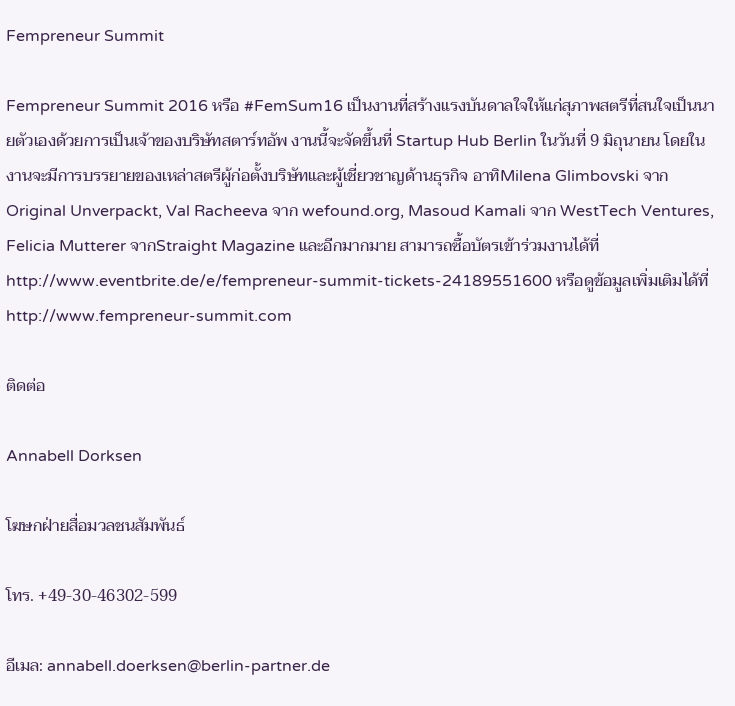Fempreneur Summit

Fempreneur Summit 2016 หรือ #FemSum16 เป็นงานที่สร้างแรงบันดาลใจให้แก่สุภาพสตรีที่สนใจเป็นนายตัวเองด้วยการเป็นเจ้าของบริษัทสตาร์ทอัพ งานนี้จะจัดขึ้นที่ Startup Hub Berlin ในวันที่ 9 มิถุนายน โดยในงานจะมีการบรรยายของเหล่าสตรีผู้ก่อตั้งบริษัทและผู้เชี่ยวชาญด้านธุรกิจ อาทิMilena Glimbovski จาก Original Unverpackt, Val Racheeva จาก wefound.org, Masoud Kamali จาก WestTech Ventures, Felicia Mutterer จากStraight Magazine และอีกมากมาย สามารถซื้อบัตรเข้าร่วมงานได้ที่ http://www.eventbrite.de/e/fempreneur-summit-tickets-24189551600 หรือดูข้อมูลเพิ่มเติมได้ที่ http://www.fempreneur-summit.com

ติดต่อ

Annabell Dorksen

โฆษกฝ่ายสื่อมวลชนสัมพันธ์

โทร. +49-30-46302-599

อีเมล: annabell.doerksen@berlin-partner.de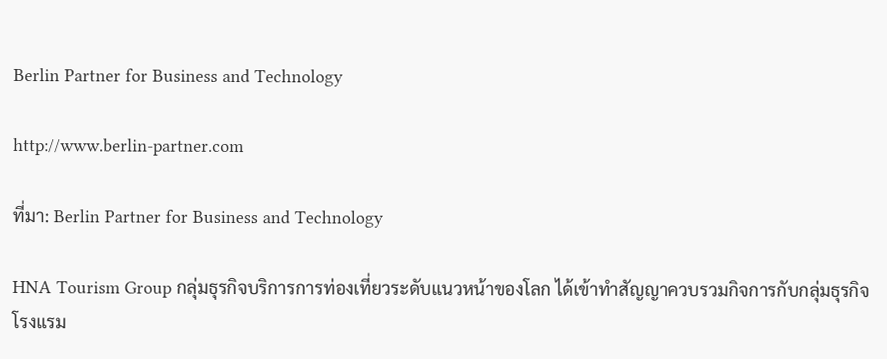Berlin Partner for Business and Technology

http://www.berlin-partner.com

ที่มา: Berlin Partner for Business and Technology

HNA Tourism Group กลุ่มธุรกิจบริการการท่องเที่ยวระดับแนวหน้าของโลก ได้เข้าทำสัญญาควบรวมกิจการกับกลุ่มธุรกิจโรงแรม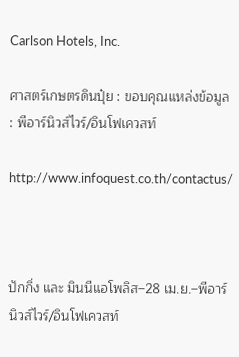Carlson Hotels, Inc.

ศาสตร์เกษตรดินปุ๋ย : ขอบคุณแหล่งข้อมูล : พีอาร์นิวส์ไวร์/อินโฟเควสท์

http://www.infoquest.co.th/contactus/



ปักกิ่ง และ มินนีแอโพลิส–28 เม.ย.–พีอาร์นิวส์ไวร์/อินโฟเควสท์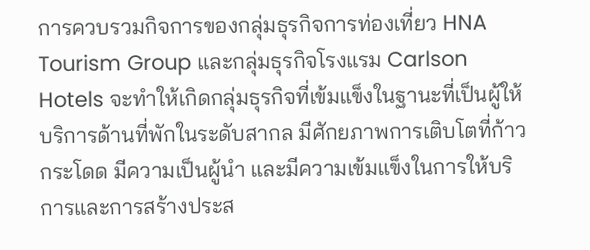การควบรวมกิจการของกลุ่มธุรกิจการท่องเที่ยว HNA Tourism Group และกลุ่มธุรกิจโรงแรม Carlson Hotels จะทำให้เกิดกลุ่มธุรกิจที่เข้มแข็งในฐานะที่เป็นผู้ให้บริการด้านที่พักในระดับสากล มีศักยภาพการเติบโตที่ก้าวกระโดด มีความเป็นผู้นำ และมีความเข้มแข็งในการให้บริการและการสร้างประส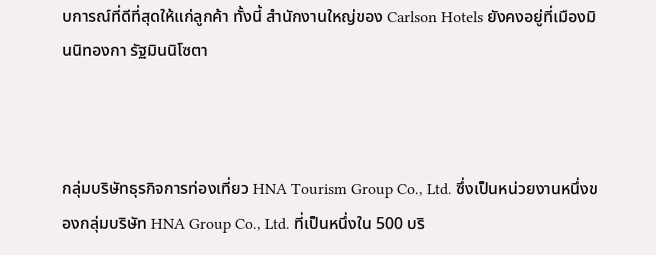บการณ์ที่ดีที่สุดให้แก่ลูกค้า ทั้งนี้ สำนักงานใหญ่ของ Carlson Hotels ยังคงอยู่ที่เมืองมินนิทองกา รัฐมินนิโซตา



กลุ่มบริษัทธุรกิจการท่องเที่ยว HNA Tourism Group Co., Ltd. ซึ่งเป็นหน่วยงานหนึ่งของกลุ่มบริษัท HNA Group Co., Ltd. ที่เป็นหนึ่งใน 500 บริ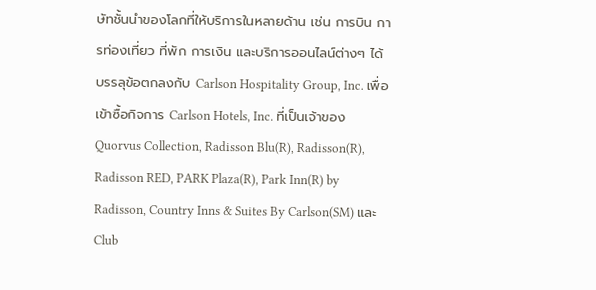ษัทชั้นนำของโลกที่ให้บริการในหลายด้าน เช่น การบิน การท่องเที่ยว ที่พัก การเงิน และบริการออนไลน์ต่างๆ ได้บรรลุข้อตกลงกับ Carlson Hospitality Group, Inc. เพื่อเข้าซื้อกิจการ Carlson Hotels, Inc. ที่เป็นเจ้าของ Quorvus Collection, Radisson Blu(R), Radisson(R), Radisson RED, PARK Plaza(R), Park Inn(R) by Radisson, Country Inns & Suites By Carlson(SM) และ Club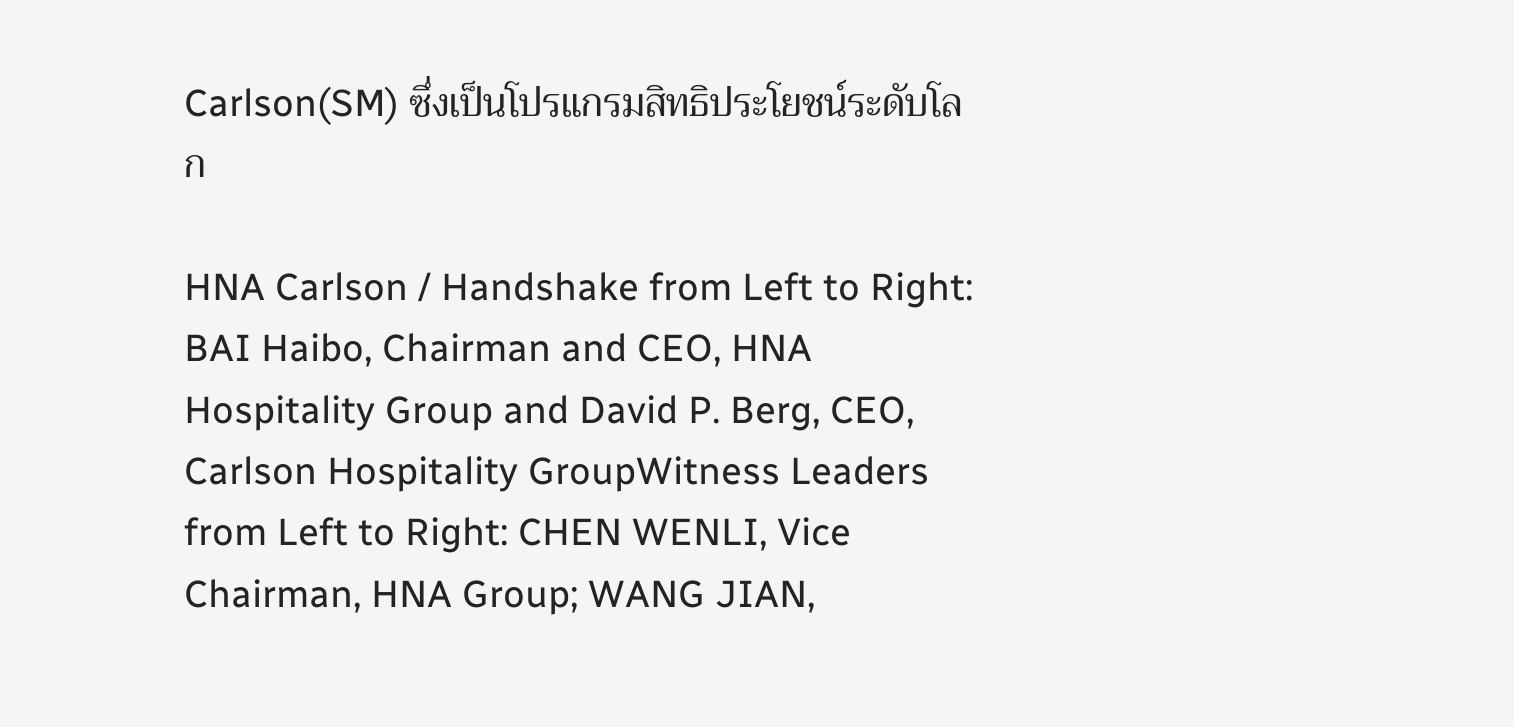Carlson(SM) ซึ่งเป็นโปรแกรมสิทธิประโยชน์ระดับโลก

HNA Carlson / Handshake from Left to Right: BAI Haibo, Chairman and CEO, HNA Hospitality Group and David P. Berg, CEO, Carlson Hospitality GroupWitness Leaders from Left to Right: CHEN WENLI, Vice Chairman, HNA Group; WANG JIAN,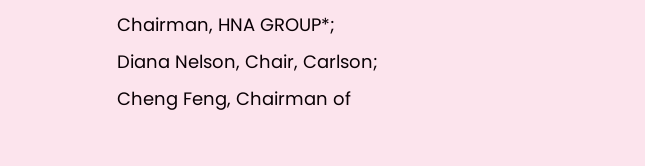Chairman, HNA GROUP*; Diana Nelson, Chair, Carlson; Cheng Feng, Chairman of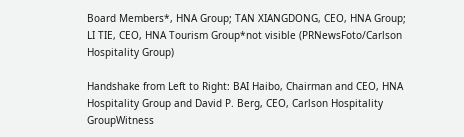Board Members*, HNA Group; TAN XIANGDONG, CEO, HNA Group; LI TIE, CEO, HNA Tourism Group*not visible (PRNewsFoto/Carlson Hospitality Group)

Handshake from Left to Right: BAI Haibo, Chairman and CEO, HNA Hospitality Group and David P. Berg, CEO, Carlson Hospitality GroupWitness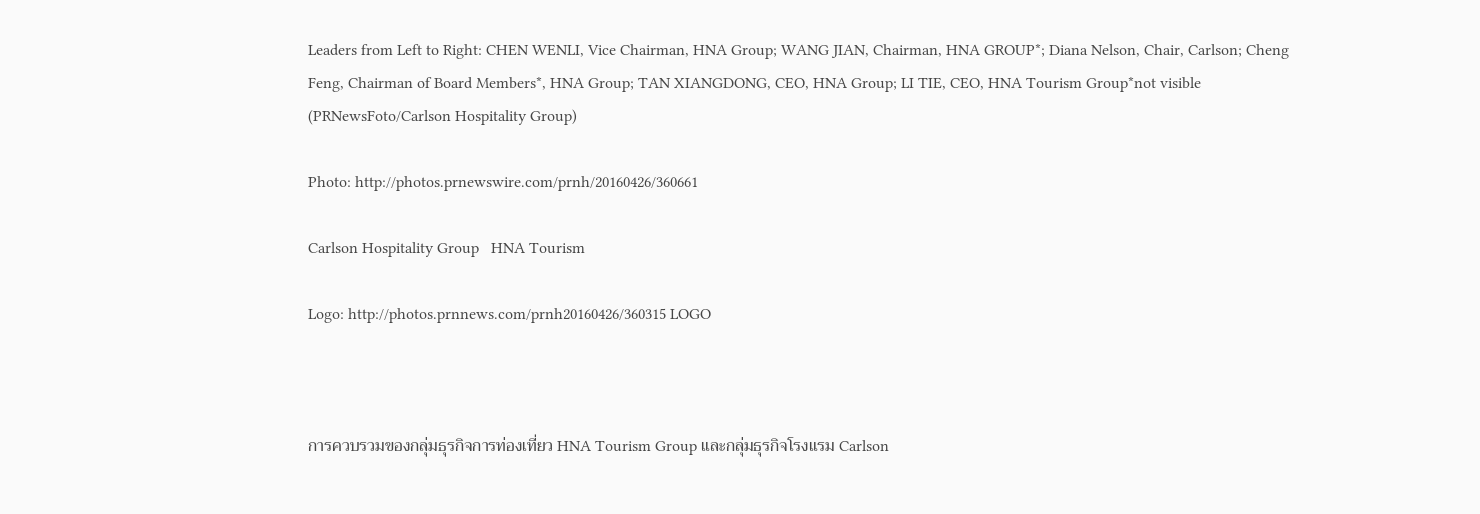Leaders from Left to Right: CHEN WENLI, Vice Chairman, HNA Group; WANG JIAN, Chairman, HNA GROUP*; Diana Nelson, Chair, Carlson; Cheng Feng, Chairman of Board Members*, HNA Group; TAN XIANGDONG, CEO, HNA Group; LI TIE, CEO, HNA Tourism Group*not visible (PRNewsFoto/Carlson Hospitality Group)

Photo: http://photos.prnewswire.com/prnh/20160426/360661

Carlson Hospitality Group   HNA Tourism

Logo: http://photos.prnnews.com/prnh20160426/360315 LOGO



การควบรวมของกลุ่มธุรกิจการท่องเที่ยว HNA Tourism Group และกลุ่มธุรกิจโรงแรม Carlson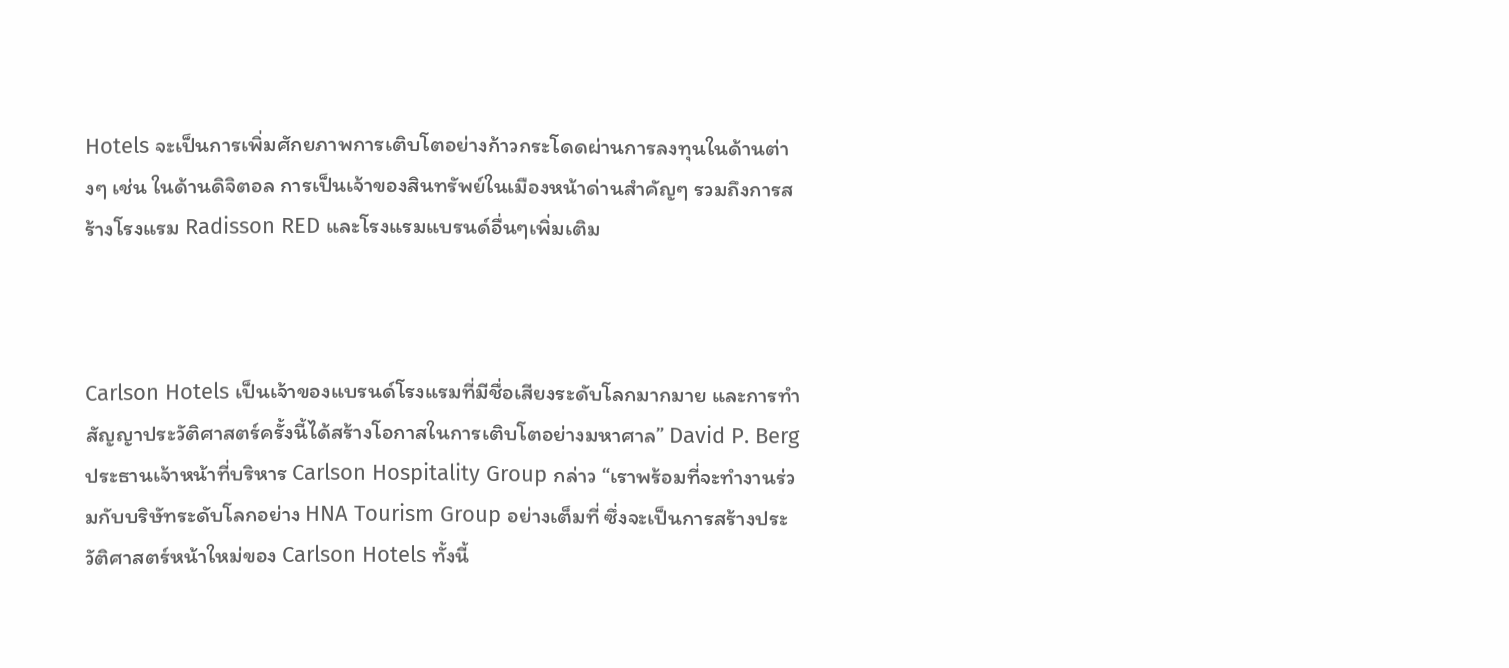Hotels จะเป็นการเพิ่มศักยภาพการเติบโตอย่างก้าวกระโดดผ่านการลงทุนในด้านต่างๆ เช่น ในด้านดิจิตอล การเป็นเจ้าของสินทรัพย์ในเมืองหน้าด่านสำคัญๆ รวมถึงการสร้างโรงแรม Radisson RED และโรงแรมแบรนด์อื่นๆเพิ่มเติม



Carlson Hotels เป็นเจ้าของแบรนด์โรงแรมที่มีชื่อเสียงระดับโลกมากมาย และการทำสัญญาประวัติศาสตร์ครั้งนี้ได้สร้างโอกาสในการเติบโตอย่างมหาศาล” David P. Berg ประธานเจ้าหน้าที่บริหาร Carlson Hospitality Group กล่าว “เราพร้อมที่จะทำงานร่วมกับบริษัทระดับโลกอย่าง HNA Tourism Group อย่างเต็มที่ ซึ่งจะเป็นการสร้างประวัติศาสตร์หน้าใหม่ของ Carlson Hotels ทั้งนี้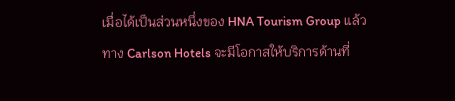เมื่อได้เป็นส่วนหนึ่งของ HNA Tourism Group แล้ว ทาง Carlson Hotels จะมีโอกาสให้บริการด้านที่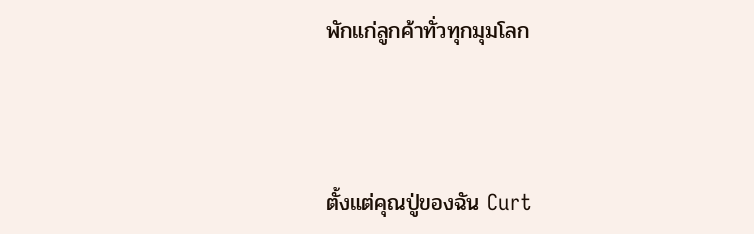พักแก่ลูกค้าทั่วทุกมุมโลก



ตั้งแต่คุณปู่ของฉัน Curt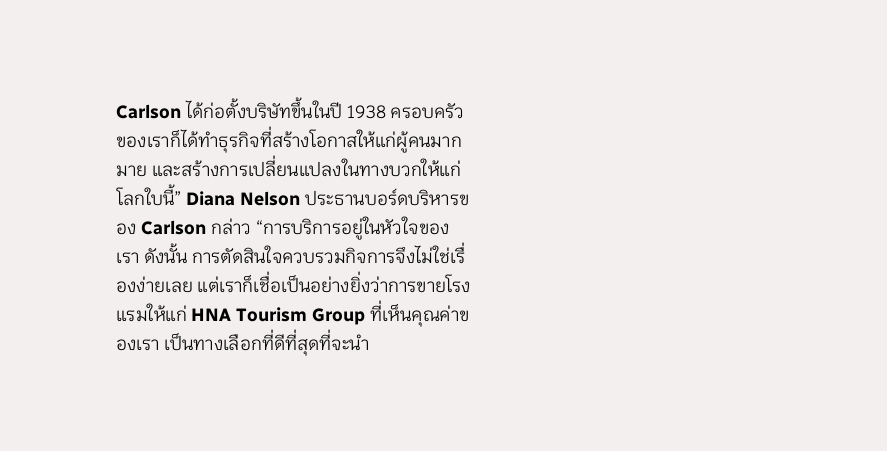Carlson ได้ก่อตั้งบริษัทขึ้นในปี 1938 ครอบครัวของเราก็ได้ทำธุรกิจที่สร้างโอกาสให้แก่ผู้คนมากมาย และสร้างการเปลี่ยนแปลงในทางบวกให้แก่โลกใบนี้” Diana Nelson ประธานบอร์ดบริหารของ Carlson กล่าว “การบริการอยู่ในหัวใจของเรา ดังนั้น การตัดสินใจควบรวมกิจการจึงไม่ใช่เรื่องง่ายเลย แต่เราก็เชื่อเป็นอย่างยิ่งว่าการขายโรงแรมให้แก่ HNA Tourism Group ที่เห็นคุณค่าของเรา เป็นทางเลือกที่ดีที่สุดที่จะนำ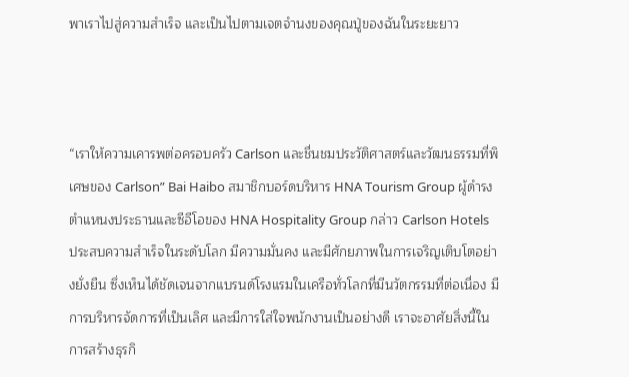พาเราไปสู่ความสำเร็จ และเป็นไปตามเจตจำนงของคุณปู่ของฉันในระยะยาว



“เราให้ความเคารพต่อครอบครัว Carlson และชื่นชมประวัติศาสตร์และวัฒนธรรมที่พิเศษของ Carlson” Bai Haibo สมาชิกบอร์ดบริหาร HNA Tourism Group ผู้ดำรงตำแหนงประธานและซีอีโอของ HNA Hospitality Group กล่าว Carlson Hotels ประสบความสำเร็จในระดับโลก มีความมั่นคง และมีศักยภาพในการเจริญเติบโตอย่างยั่งยืน ซึ่งเห็นได้ชัดเจนจากแบรนด์โรงแรมในเครือทั่วโลกที่มีนวัตกรรมที่ต่อเนื่อง มีการบริหารจัดการที่เป็นเลิศ และมีการใส่ใจพนักงานเป็นอย่างดี เราจะอาศัยสิ่งนี้ในการสร้างธุรกิ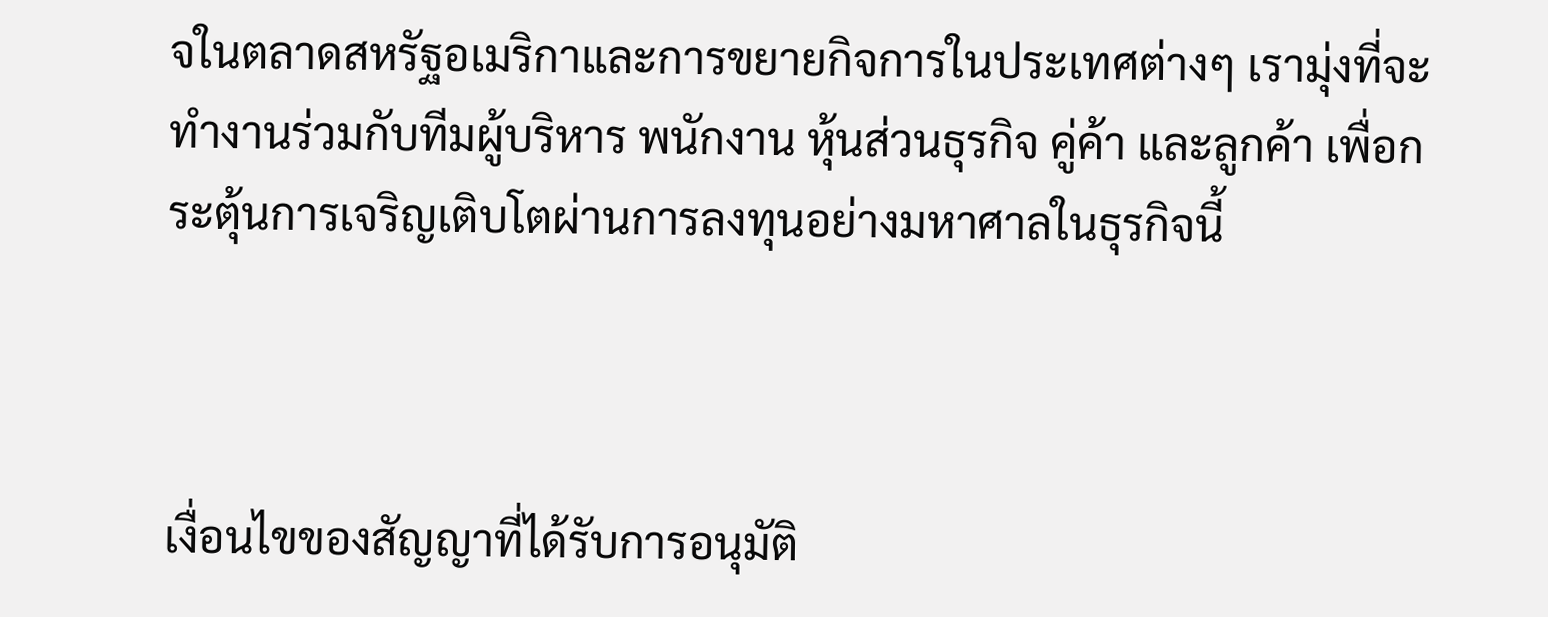จในตลาดสหรัฐอเมริกาและการขยายกิจการในประเทศต่างๆ เรามุ่งที่จะทำงานร่วมกับทีมผู้บริหาร พนักงาน หุ้นส่วนธุรกิจ คู่ค้า และลูกค้า เพื่อกระตุ้นการเจริญเติบโตผ่านการลงทุนอย่างมหาศาลในธุรกิจนี้



เงื่อนไขของสัญญาที่ได้รับการอนุมัติ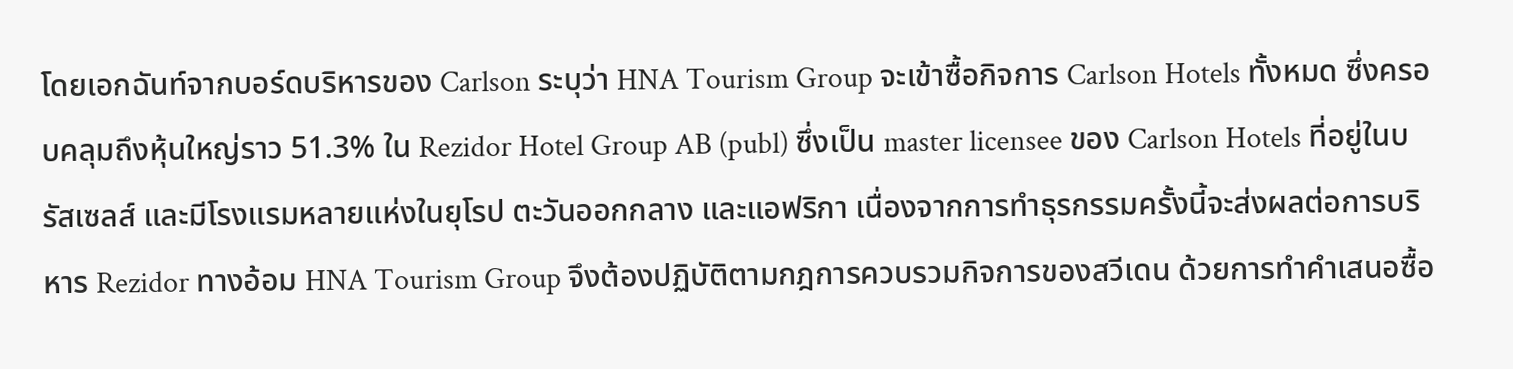โดยเอกฉันท์จากบอร์ดบริหารของ Carlson ระบุว่า HNA Tourism Group จะเข้าซื้อกิจการ Carlson Hotels ทั้งหมด ซึ่งครอบคลุมถึงหุ้นใหญ่ราว 51.3% ใน Rezidor Hotel Group AB (publ) ซึ่งเป็น master licensee ของ Carlson Hotels ที่อยู่ในบรัสเซลส์ และมีโรงแรมหลายแห่งในยุโรป ตะวันออกกลาง และแอฟริกา เนื่องจากการทำธุรกรรมครั้งนี้จะส่งผลต่อการบริหาร Rezidor ทางอ้อม HNA Tourism Group จึงต้องปฏิบัติตามกฎการควบรวมกิจการของสวีเดน ด้วยการทำคำเสนอซื้อ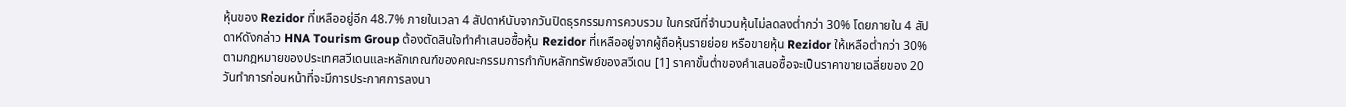หุ้นของ Rezidor ที่เหลืออยู่อีก 48.7% ภายในเวลา 4 สัปดาห์นับจากวันปิดธุรกรรมการควบรวม ในกรณีที่จำนวนหุ้นไม่ลดลงต่ำกว่า 30% โดยภายใน 4 สัปดาห์ดังกล่าว HNA Tourism Group ต้องตัดสินใจทำคำเสนอซื้อหุ้น Rezidor ที่เหลืออยู่จากผู้ถือหุ้นรายย่อย หรือขายหุ้น Rezidor ให้เหลือต่ำกว่า 30% ตามกฎหมายของประเทศสวีเดนและหลักเกณฑ์ของคณะกรรมการกำกับหลักทรัพย์ของสวีเดน [1] ราคาขั้นต่ำของคำเสนอซื้อจะเป็นราคาขายเฉลี่ยของ 20 วันทำการก่อนหน้าที่จะมีการประกาศการลงนา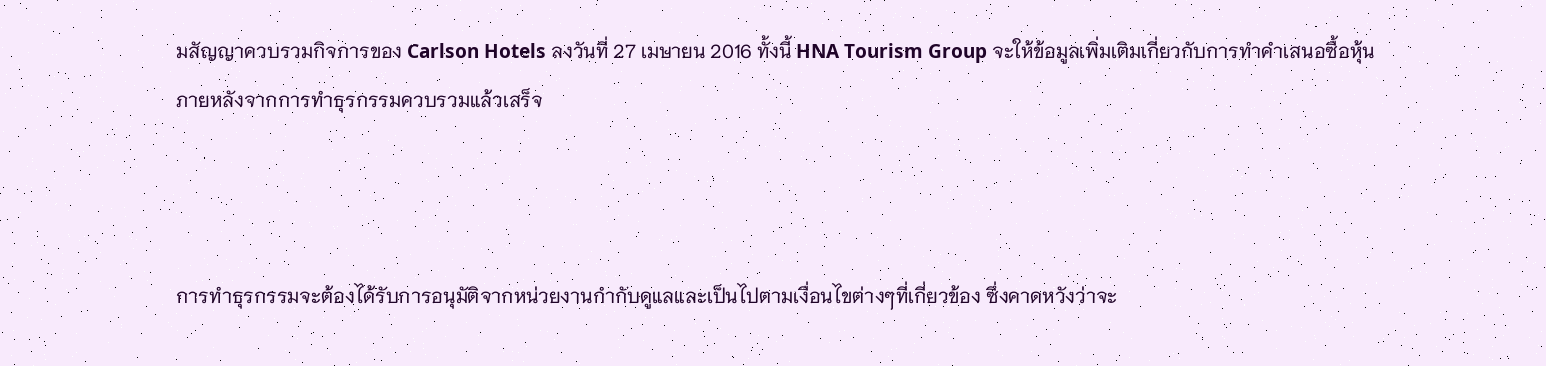มสัญญาควบรวมกิจการของ Carlson Hotels ลงวันที่ 27 เมษายน 2016 ทั้งนี้ HNA Tourism Group จะให้ข้อมูลเพิ่มเติมเกี่ยวกับการทำคำเสนอซื้อหุ้นภายหลังจากการทำธุรกรรมควบรวมแล้วเสร็จ



การทำธุรกรรมจะต้องได้รับการอนุมัติจากหน่วยงานกำกับดูแลและเป็นไปตามเงื่อนไขต่างๆที่เกี่ยวข้อง ซึ่งคาดหวังว่าจะ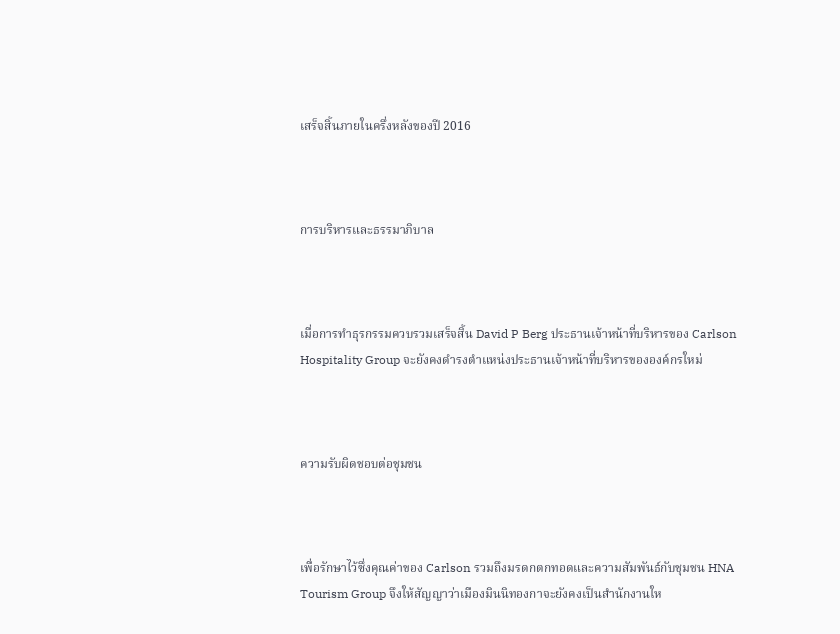เสร็จสิ้นภายในครึ่งหลังของปี 2016



การบริหารและธรรมาภิบาล



เมื่อการทำธุรกรรมควบรวมเสร็จสิ้น David P Berg ประธานเจ้าหน้าที่บริหารของ Carlson Hospitality Group จะยังคงดำรงตำแหน่งประธานเจ้าหน้าที่บริหารขององค์กรใหม่



ความรับผิดชอบต่อชุมชน



เพื่อรักษาไว้ซึ่งคุณค่าของ Carlson รวมถึงมรดกตกทอดและความสัมพันธ์กับชุมชน HNA Tourism Group จึงให้สัญญาว่าเมืองมินนิทองกาจะยังคงเป็นสำนักงานให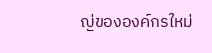ญ่ขององค์กรใหม่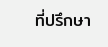ที่ปรึกษา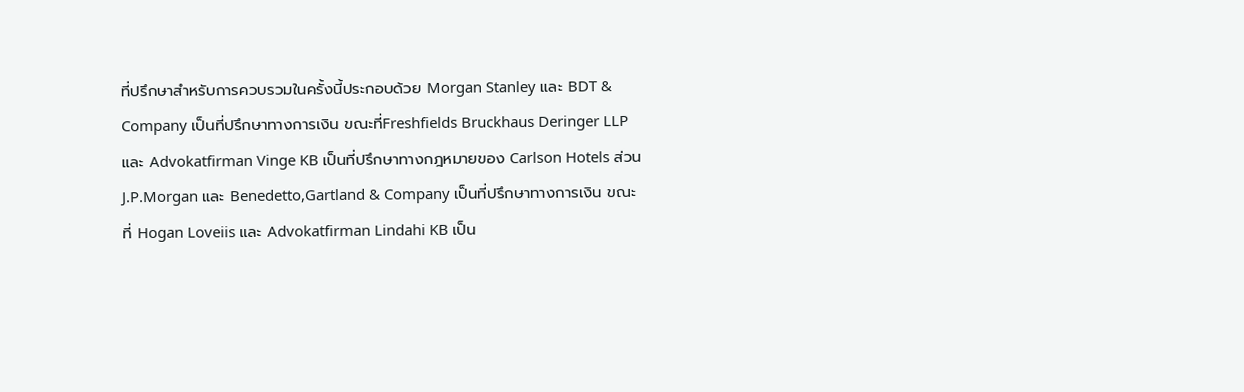ที่ปรึกษาสำหรับการควบรวมในครั้งนี้ประกอบด้วย Morgan Stanley และ BDT & Company เป็นที่ปรึกษาทางการเงิน ขณะที่Freshfields Bruckhaus Deringer LLP และ Advokatfirman Vinge KB เป็นที่ปรึกษาทางกฎหมายของ Carlson Hotels ส่วน J.P.Morgan และ Benedetto,Gartland & Company เป็นที่ปรึกษาทางการเงิน ขณะที่ Hogan Loveiis และ Advokatfirman Lindahi KB เป็น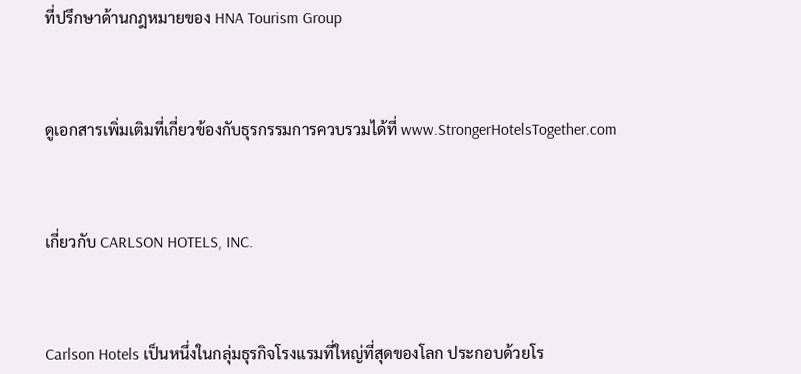ที่ปรึกษาด้านกฎหมายของ HNA Tourism Group



ดูเอกสารเพิ่มเติมที่เกี่ยวข้องกับธุรกรรมการควบรวมได้ที่ www.StrongerHotelsTogether.com



เกี่ยวกับ CARLSON HOTELS, INC.



Carlson Hotels เป็นหนึ่งในกลุ่มธุรกิจโรงแรมที่ใหญ่ที่สุดของโลก ประกอบด้วยโร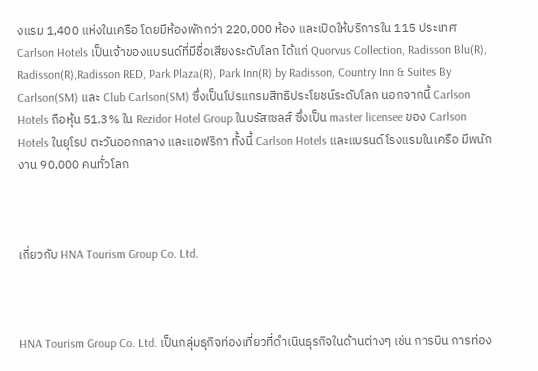งแรม 1,400 แห่งในเครือ โดยมีห้องพักกว่า 220,000 ห้อง และเปิดให้บริการใน 115 ประเทศ Carlson Hotels เป็นเจ้าของแบรนด์ที่มีชื่อเสียงระดับโลก ได้แก่ Quorvus Collection, Radisson Blu(R), Radisson(R),Radisson RED, Park Plaza(R), Park Inn(R) by Radisson, Country Inn & Suites By Carlson(SM) และ Club Carlson(SM) ซึ่งเป็นโปรแกรมสิทธิประโยชน์ระดับโลก นอกจากนี้ Carlson Hotels ถือหุ้น 51.3% ใน Rezidor Hotel Group ในบรัสเซลส์ ซึ่งเป็น master licensee ของ Carlson Hotels ในยุโรป ตะวันออกกลาง และแอฟริกา ทั้งนี้ Carlson Hotels และแบรนด์โรงแรมในเครือ มีพนักงาน 90,000 คนทั่วโลก



เกี่ยวกับ HNA Tourism Group Co. Ltd.



HNA Tourism Group Co. Ltd. เป็นกลุ่มธุกิจท่องเที่ยวที่ดำเนินธุรกิจในด้านต่างๆ เช่น การบิน การท่อง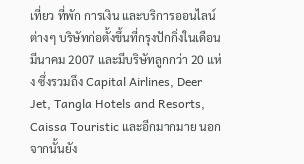เที่ยว ที่พัก การเงิน และบริการออนไลน์ต่างๆ บริษัทก่อตั้งขึ้นที่กรุงปักกิ่งในเดือน มีนาคม 2007 และมีบริษัทลูกกว่า 20 แห่ง ซึ่งรวมถึง Capital Airlines, Deer Jet, Tangla Hotels and Resorts, Caissa Touristic และอีกมากมาย นอกจากนั้นยัง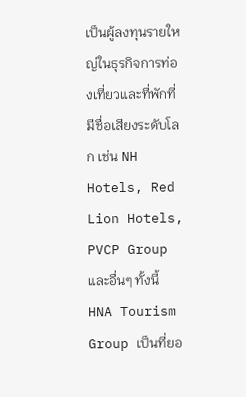เป็นผู้ลงทุนรายใหญ่ในธุรกิจการท่องเที่ยวและที่พักที่มีชื่อเสียงระดับโลก เช่น NH Hotels, Red Lion Hotels, PVCP Group และอื่นๆ ทั้งนี้ HNA Tourism Group เป็นที่ยอ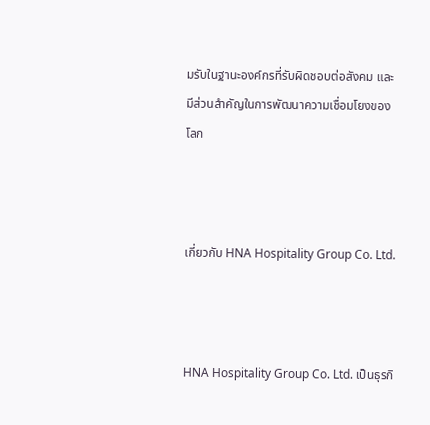มรับในฐานะองค์กรที่รับผิดชอบต่อสังคม และมีส่วนสำคัญในการพัฒนาความเชื่อมโยงของโลก



เกี่ยวกับ HNA Hospitality Group Co. Ltd.



HNA Hospitality Group Co. Ltd. เป็นธุรกิ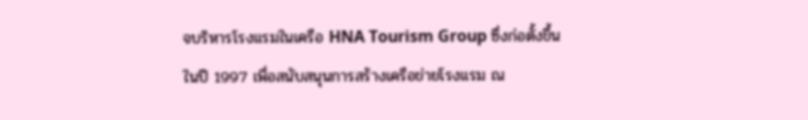จบริหารโรงแรมในเครือ HNA Tourism Group ซึ่งก่อตั้งขึ้นในปี 1997 เพื่อสนับสนุนการสร้างเครือข่ายโรงแรม ณ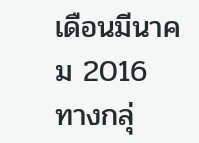เดือนมีนาคม 2016 ทางกลุ่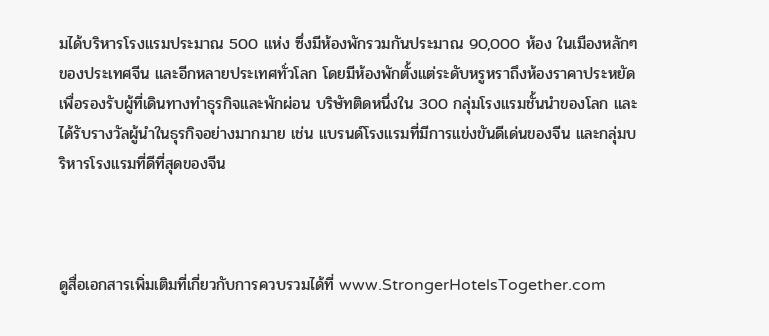มได้บริหารโรงแรมประมาณ 500 แห่ง ซึ่งมีห้องพักรวมกันประมาณ 90,000 ห้อง ในเมืองหลักๆของประเทศจีน และอีกหลายประเทศทั่วโลก โดยมีห้องพักตั้งแต่ระดับหรูหราถึงห้องราคาประหยัด เพื่อรองรับผู้ที่เดินทางทำธุรกิจและพักผ่อน บริษัทติดหนึ่งใน 300 กลุ่มโรงแรมชั้นนำของโลก และได้รับรางวัลผู้นำในธุรกิจอย่างมากมาย เช่น แบรนด์โรงแรมที่มีการแข่งขันดีเด่นของจีน และกลุ่มบริหารโรงแรมที่ดีที่สุดของจีน



ดูสื่อเอกสารเพิ่มเติมที่เกี่ยวกับการควบรวมได้ที่ www.StrongerHotelsTogether.com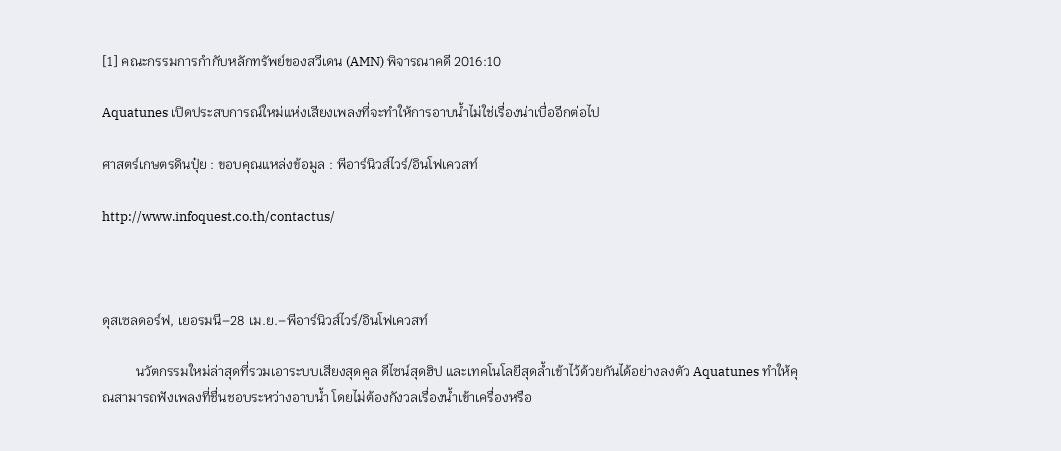[1] คณะกรรมการกำกับหลักทรัพย์ของสวีเดน (AMN) พิจารณาคดี 2016:10

Aquatunes เปิดประสบการณ์ใหม่แห่งเสียงเพลงที่จะทำให้การอาบน้ำไม่ใช่เรื่องน่าเบื่ออีกต่อไป

ศาสตร์เกษตรดินปุ๋ย : ขอบคุณแหล่งข้อมูล : พีอาร์นิวส์ไวร์/อินโฟเควสท์

http://www.infoquest.co.th/contactus/



ดุสเซลดอร์ฟ, เยอรมนี–28 เม.ย.–พีอาร์นิวส์ไวร์/อินโฟเควสท์

          นวัตกรรมใหม่ล่าสุดที่รวมเอาระบบเสียงสุดคูล ดีไซน์สุดฮิป และเทคโนโลยีสุดล้ำเข้าไว้ด้วยกันได้อย่างลงตัว Aquatunes ทำให้คุณสามารถฟังเพลงที่ชื่นชอบระหว่างอาบน้ำ โดยไม่ต้องกังวลเรื่องน้ำเข้าเครื่องหรือ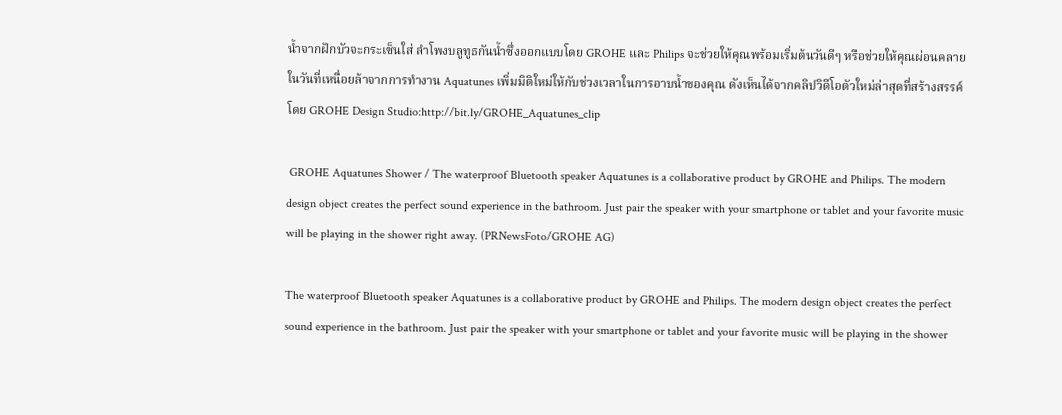น้ำจากฝักบัวจะกระเซ็นใส่ ลำโพงบลูทูธกันน้ำซึ่งออกแบบโดย GROHE และ Philips จะช่วยให้คุณพร้อมเริ่มต้นวันดีๆ หรือช่วยให้คุณผ่อนคลายในวันที่เหนื่อยล้าจากการทำงาน Aquatunes เพิ่มมิติใหม่ให้กับช่วงเวลาในการอาบน้ำของคุณ ดังเห็นได้จากคลิปวิดีโอตัวใหม่ล่าสุดที่สร้างสรรค์โดย GROHE Design Studio:http://bit.ly/GROHE_Aquatunes_clip

 GROHE Aquatunes Shower / The waterproof Bluetooth speaker Aquatunes is a collaborative product by GROHE and Philips. The modern design object creates the perfect sound experience in the bathroom. Just pair the speaker with your smartphone or tablet and your favorite music will be playing in the shower right away. (PRNewsFoto/GROHE AG)

The waterproof Bluetooth speaker Aquatunes is a collaborative product by GROHE and Philips. The modern design object creates the perfect sound experience in the bathroom. Just pair the speaker with your smartphone or tablet and your favorite music will be playing in the shower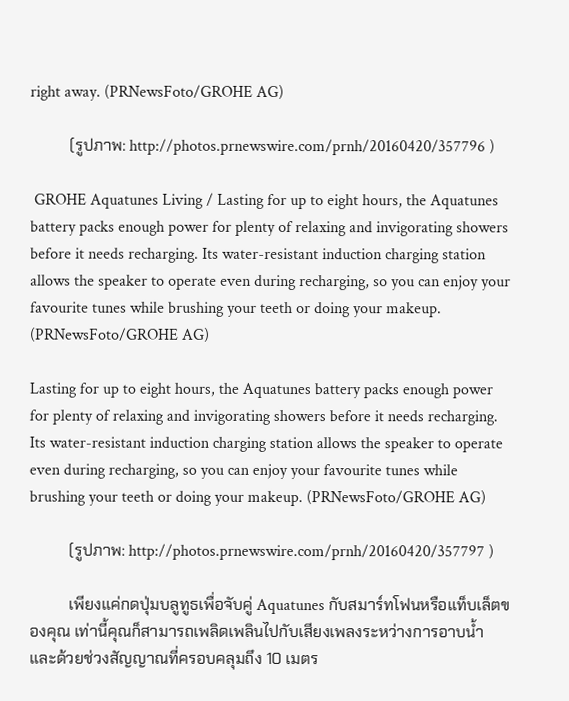right away. (PRNewsFoto/GROHE AG)

          (รูปภาพ: http://photos.prnewswire.com/prnh/20160420/357796 )

 GROHE Aquatunes Living / Lasting for up to eight hours, the Aquatunes battery packs enough power for plenty of relaxing and invigorating showers before it needs recharging. Its water-resistant induction charging station allows the speaker to operate even during recharging, so you can enjoy your favourite tunes while brushing your teeth or doing your makeup. (PRNewsFoto/GROHE AG)

Lasting for up to eight hours, the Aquatunes battery packs enough power for plenty of relaxing and invigorating showers before it needs recharging. Its water-resistant induction charging station allows the speaker to operate even during recharging, so you can enjoy your favourite tunes while brushing your teeth or doing your makeup. (PRNewsFoto/GROHE AG)

          (รูปภาพ: http://photos.prnewswire.com/prnh/20160420/357797 )

          เพียงแค่กดปุ่มบลูทูธเพื่อจับคู่ Aquatunes กับสมาร์ทโฟนหรือแท็บเล็ตของคุณ เท่านี้คุณก็สามารถเพลิดเพลินไปกับเสียงเพลงระหว่างการอาบน้ำ และด้วยช่วงสัญญาณที่ครอบคลุมถึง 10 เมตร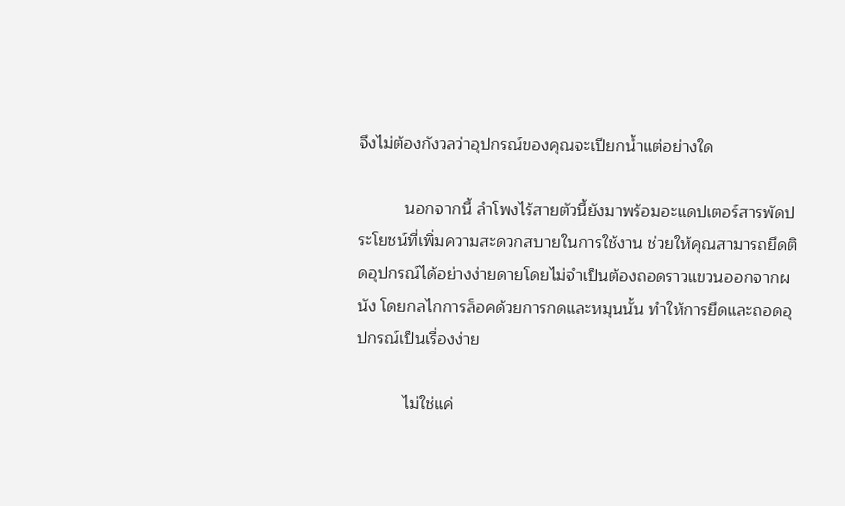จึงไม่ต้องกังวลว่าอุปกรณ์ของคุณจะเปียกน้ำแต่อย่างใด

          นอกจากนี้ ลำโพงไร้สายตัวนี้ยังมาพร้อมอะแดปเตอร์สารพัดประโยชน์ที่เพิ่มความสะดวกสบายในการใช้งาน ช่วยให้คุณสามารถยึดติดอุปกรณ์ได้อย่างง่ายดายโดยไม่จำเป็นต้องถอดราวแขวนออกจากผนัง โดยกลไกการล็อคด้วยการกดและหมุนนั้น ทำให้การยึดและถอดอุปกรณ์เป็นเรื่องง่าย

          ไม่ใช่แค่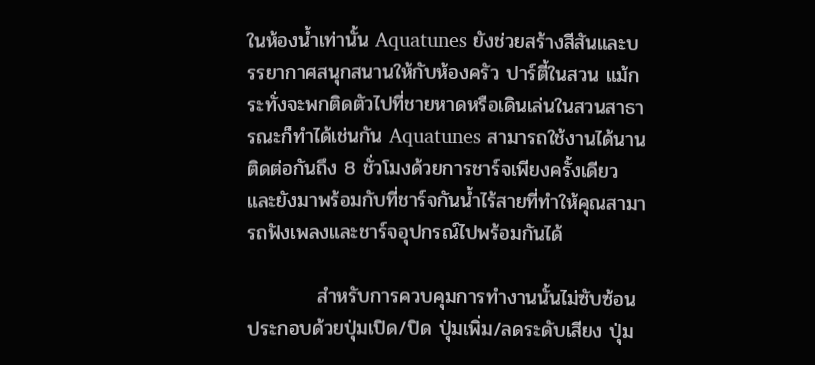ในห้องน้ำเท่านั้น Aquatunes ยังช่วยสร้างสีสันและบรรยากาศสนุกสนานให้กับห้องครัว ปาร์ตี้ในสวน แม้กระทั่งจะพกติดตัวไปที่ชายหาดหรือเดินเล่นในสวนสาธารณะก็ทำได้เช่นกัน Aquatunes สามารถใช้งานได้นานติดต่อกันถึง 8 ชั่วโมงด้วยการชาร์จเพียงครั้งเดียว และยังมาพร้อมกับที่ชาร์จกันน้ำไร้สายที่ทำให้คุณสามารถฟังเพลงและชาร์จอุปกรณ์ไปพร้อมกันได้

          สำหรับการควบคุมการทำงานนั้นไม่ซับซ้อน ประกอบด้วยปุ่มเปิด/ปิด ปุ่มเพิ่ม/ลดระดับเสียง ปุ่ม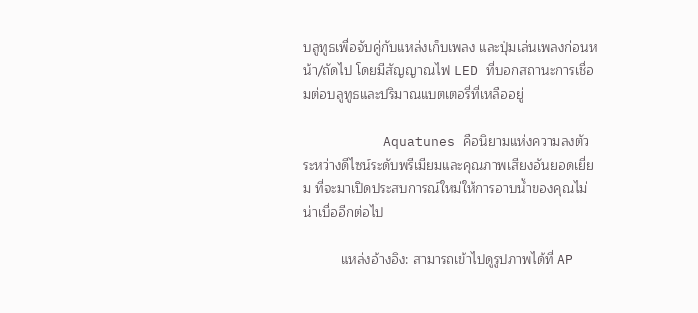บลูทูธเพื่อจับคู่กับแหล่งเก็บเพลง และปุ่มเล่นเพลงก่อนหน้า/ถัดไป โดยมีสัญญาณไฟ LED ที่บอกสถานะการเชื่อมต่อบลูทูธและปริมาณแบตเตอรี่ที่เหลืออยู่

          Aquatunes คือนิยามแห่งความลงตัวระหว่างดีไซน์ระดับพรีเมียมและคุณภาพเสียงอันยอดเยี่ยม ที่จะมาเปิดประสบการณ์ใหม่ให้การอาบน้ำของคุณไม่น่าเบื่ออีกต่อไป

          แหล่งอ้างอิง: สามารถเข้าไปดูรูปภาพได้ที่ AP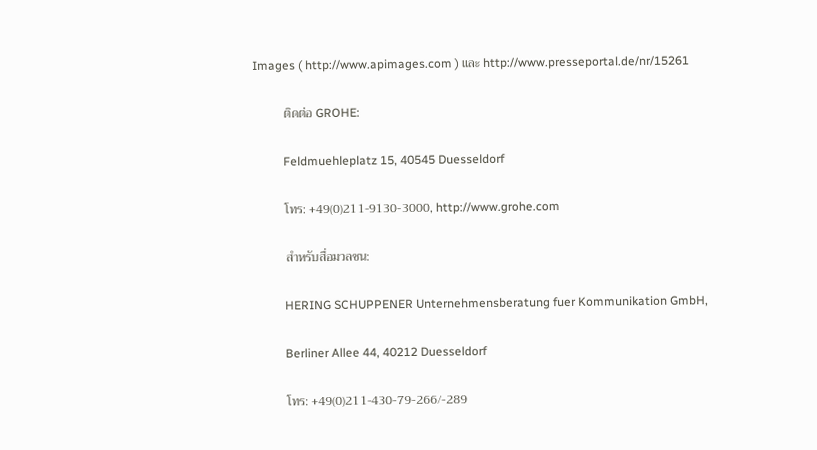Images ( http://www.apimages.com ) และ http://www.presseportal.de/nr/15261

          ติดต่อ GROHE:

          Feldmuehleplatz 15, 40545 Duesseldorf

          โทร: +49(0)211-9130-3000, http://www.grohe.com

          สำหรับสื่อมวลชน:

          HERING SCHUPPENER Unternehmensberatung fuer Kommunikation GmbH,

          Berliner Allee 44, 40212 Duesseldorf

          โทร: +49(0)211-430-79-266/-289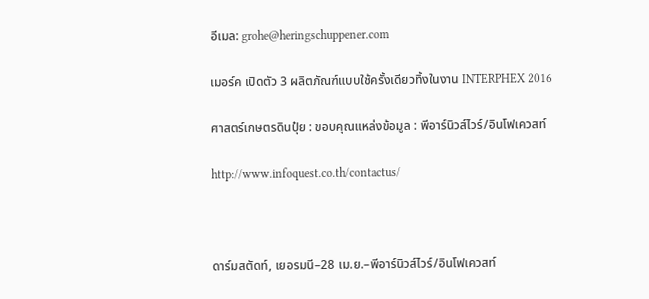อีเมล: grohe@heringschuppener.com

เมอร์ค เปิดตัว 3 ผลิตภัณฑ์แบบใช้ครั้งเดียวทิ้งในงาน INTERPHEX 2016

ศาสตร์เกษตรดินปุ๋ย : ขอบคุณแหล่งข้อมูล : พีอาร์นิวส์ไวร์/อินโฟเควสท์

http://www.infoquest.co.th/contactus/



ดาร์มสตัดท์, เยอรมนี–28 เม.ย.–พีอาร์นิวส์ไวร์/อินโฟเควสท์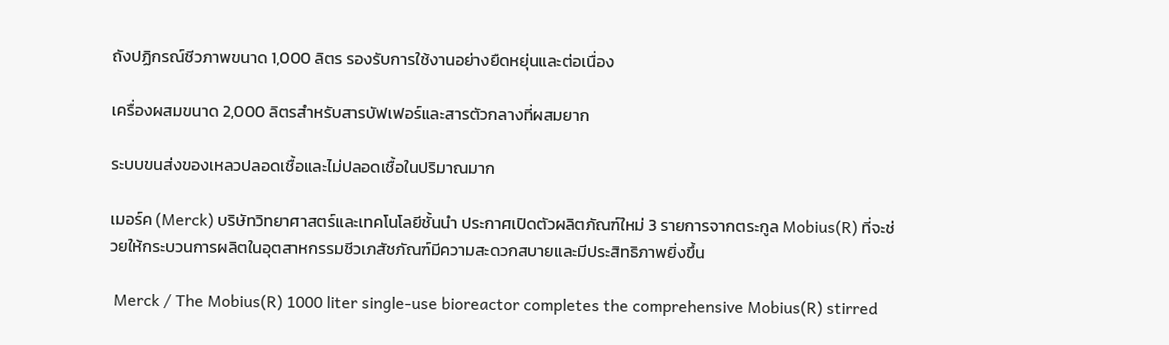ถังปฏิกรณ์ชีวภาพขนาด 1,000 ลิตร รองรับการใช้งานอย่างยืดหยุ่นและต่อเนื่อง

เครื่องผสมขนาด 2,000 ลิตรสำหรับสารบัฟเฟอร์และสารตัวกลางที่ผสมยาก

ระบบขนส่งของเหลวปลอดเชื้อและไม่ปลอดเชื้อในปริมาณมาก

เมอร์ค (Merck) บริษัทวิทยาศาสตร์และเทคโนโลยีชั้นนำ ประกาศเปิดตัวผลิตภัณฑ์ใหม่ 3 รายการจากตระกูล Mobius(R) ที่จะช่วยให้กระบวนการผลิตในอุตสาหกรรมชีวเภสัชภัณฑ์มีความสะดวกสบายและมีประสิทธิภาพยิ่งขึ้น

 Merck / The Mobius(R) 1000 liter single-use bioreactor completes the comprehensive Mobius(R) stirred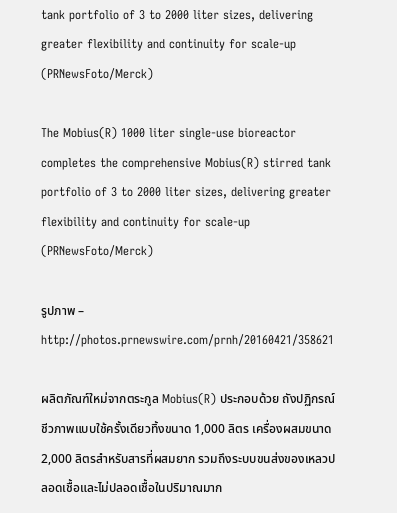tank portfolio of 3 to 2000 liter sizes, delivering greater flexibility and continuity for scale-up (PRNewsFoto/Merck)

The Mobius(R) 1000 liter single-use bioreactor completes the comprehensive Mobius(R) stirred tank portfolio of 3 to 2000 liter sizes, delivering greater flexibility and continuity for scale-up (PRNewsFoto/Merck)

รูปภาพ – http://photos.prnewswire.com/prnh/20160421/358621

ผลิตภัณฑ์ใหม่จากตระกูล Mobius(R) ประกอบด้วย ถังปฏิกรณ์ชีวภาพแบบใช้ครั้งเดียวทิ้งขนาด 1,000 ลิตร เครื่องผสมขนาด 2,000 ลิตรสำหรับสารที่ผสมยาก รวมถึงระบบขนส่งของเหลวปลอดเชื้อและไม่ปลอดเชื้อในปริมาณมาก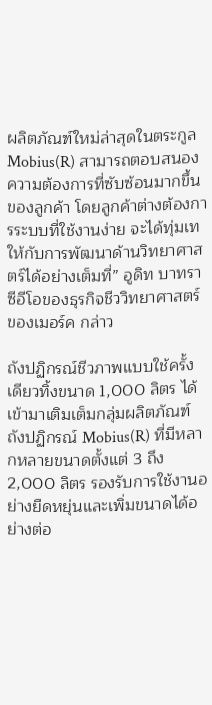ผลิตภัณฑ์ใหม่ล่าสุดในตระกูล Mobius(R) สามารถตอบสนองความต้องการที่ซับซ้อนมากขึ้นของลูกค้า โดยลูกค้าต่างต้องการระบบที่ใช้งานง่าย จะได้ทุ่มเทให้กับการพัฒนาด้านวิทยาศาสตร์ได้อย่างเต็มที่” อูดิท บาทรา ซีอีโอของธุรกิจชีววิทยาศาสตร์ของเมอร์ค กล่าว

ถังปฏิกรณ์ชีวภาพแบบใช้ครั้งเดียวทิ้งขนาด 1,000 ลิตร ได้เข้ามาเติมเต็มกลุ่มผลิตภัณฑ์ถังปฏิกรณ์ Mobius(R) ที่มีหลากหลายขนาดตั้งแต่ 3 ถึง2,000 ลิตร รองรับการใช้งานอย่างยืดหยุ่นและเพิ่มขนาดได้อย่างต่อ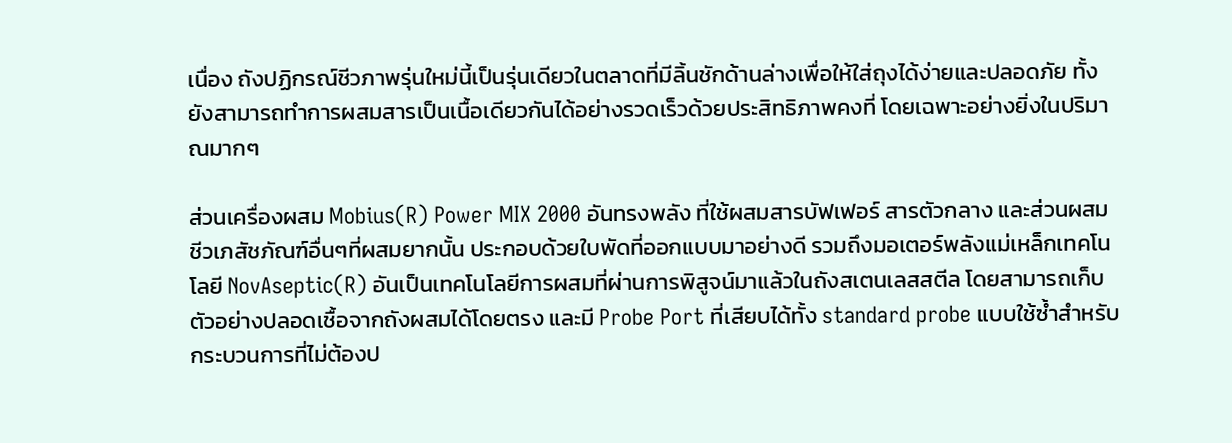เนื่อง ถังปฏิกรณ์ชีวภาพรุ่นใหม่นี้เป็นรุ่นเดียวในตลาดที่มีลิ้นชักด้านล่างเพื่อให้ใส่ถุงได้ง่ายและปลอดภัย ทั้งยังสามารถทำการผสมสารเป็นเนื้อเดียวกันได้อย่างรวดเร็วด้วยประสิทธิภาพคงที่ โดยเฉพาะอย่างยิ่งในปริมาณมากๆ

ส่วนเครื่องผสม Mobius(R) Power MIX 2000 อันทรงพลัง ที่ใช้ผสมสารบัฟเฟอร์ สารตัวกลาง และส่วนผสมชีวเภสัชภัณฑ์อื่นๆที่ผสมยากนั้น ประกอบด้วยใบพัดที่ออกแบบมาอย่างดี รวมถึงมอเตอร์พลังแม่เหล็กเทคโนโลยี NovAseptic(R) อันเป็นเทคโนโลยีการผสมที่ผ่านการพิสูจน์มาแล้วในถังสเตนเลสสตีล โดยสามารถเก็บตัวอย่างปลอดเชื้อจากถังผสมได้โดยตรง และมี Probe Port ที่เสียบได้ทั้ง standard probe แบบใช้ซ้ำสำหรับกระบวนการที่ไม่ต้องป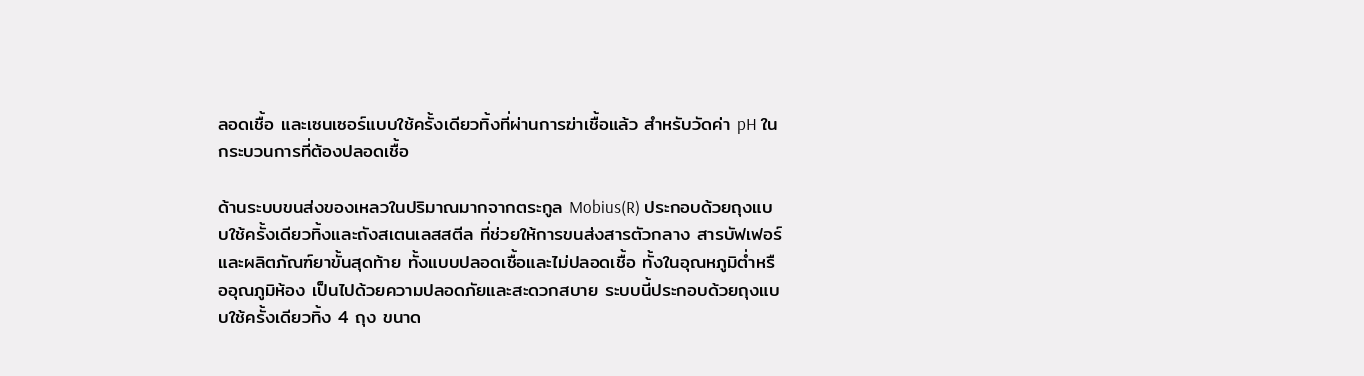ลอดเชื้อ และเซนเซอร์แบบใช้ครั้งเดียวทิ้งที่ผ่านการฆ่าเชื้อแล้ว สำหรับวัดค่า pH ในกระบวนการที่ต้องปลอดเชื้อ

ด้านระบบขนส่งของเหลวในปริมาณมากจากตระกูล Mobius(R) ประกอบด้วยถุงแบบใช้ครั้งเดียวทิ้งและถังสเตนเลสสตีล ที่ช่วยให้การขนส่งสารตัวกลาง สารบัฟเฟอร์ และผลิตภัณฑ์ยาขั้นสุดท้าย ทั้งแบบปลอดเชื้อและไม่ปลอดเชื้อ ทั้งในอุณหภูมิต่ำหรืออุณภูมิห้อง เป็นไปด้วยความปลอดภัยและสะดวกสบาย ระบบนี้ประกอบด้วยถุงแบบใช้ครั้งเดียวทิ้ง 4 ถุง ขนาด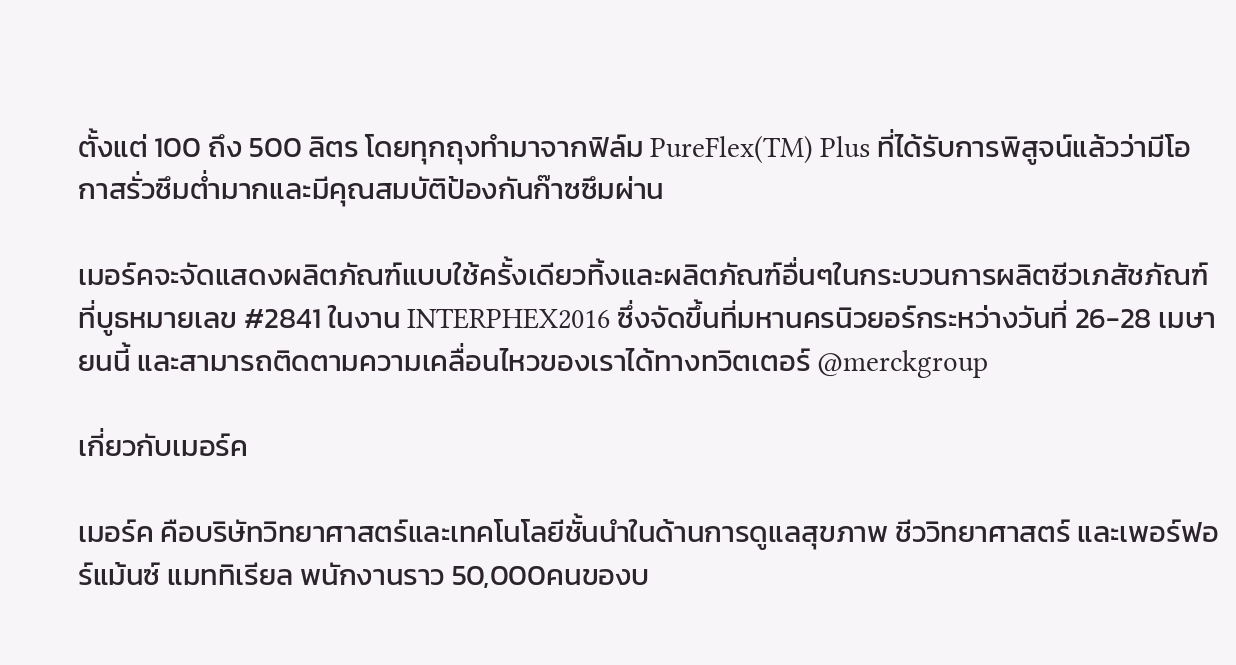ตั้งแต่ 100 ถึง 500 ลิตร โดยทุกถุงทำมาจากฟิล์ม PureFlex(TM) Plus ที่ได้รับการพิสูจน์แล้วว่ามีโอกาสรั่วซึมต่ำมากและมีคุณสมบัติป้องกันก๊าซซึมผ่าน

เมอร์คจะจัดแสดงผลิตภัณฑ์แบบใช้ครั้งเดียวทิ้งและผลิตภัณฑ์อื่นๆในกระบวนการผลิตชีวเภสัชภัณฑ์ ที่บูธหมายเลข #2841 ในงาน INTERPHEX2016 ซึ่งจัดขึ้นที่มหานครนิวยอร์กระหว่างวันที่ 26-28 เมษายนนี้ และสามารถติดตามความเคลื่อนไหวของเราได้ทางทวิตเตอร์ @merckgroup

เกี่ยวกับเมอร์ค

เมอร์ค คือบริษัทวิทยาศาสตร์และเทคโนโลยีชั้นนำในด้านการดูแลสุขภาพ ชีววิทยาศาสตร์ และเพอร์ฟอร์แม้นซ์ แมททิเรียล พนักงานราว 50,000คนของบ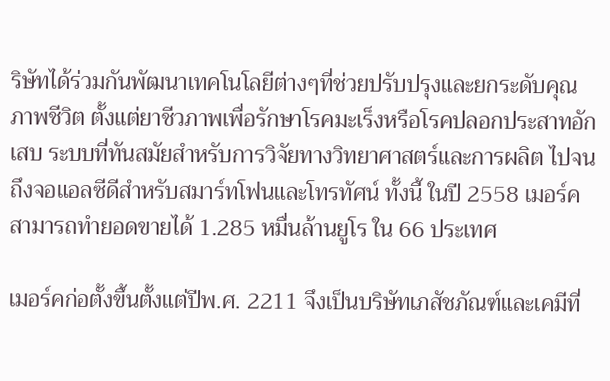ริษัทได้ร่วมกันพัฒนาเทคโนโลยีต่างๆที่ช่วยปรับปรุงและยกระดับคุณภาพชีวิต ตั้งแต่ยาชีวภาพเพื่อรักษาโรคมะเร็งหรือโรคปลอกประสาทอักเสบ ระบบที่ทันสมัยสำหรับการวิจัยทางวิทยาศาสตร์และการผลิต ไปจนถึงจอแอลซีดีสำหรับสมาร์ทโฟนและโทรทัศน์ ทั้งนี้ ในปี 2558 เมอร์คสามารถทำยอดขายได้ 1.285 หมื่นล้านยูโร ใน 66 ประเทศ

เมอร์คก่อตั้งขึ้นตั้งแต่ปีพ.ศ. 2211 จึงเป็นบริษัทเภสัชภัณฑ์และเคมีที่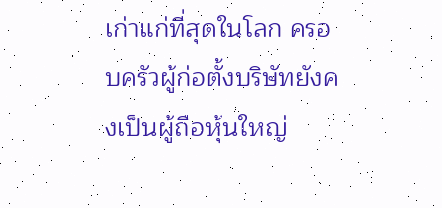เก่าแก่ที่สุดในโลก ครอบครัวผู้ก่อตั้งบริษัทยังคงเป็นผู้ถือหุ้นใหญ่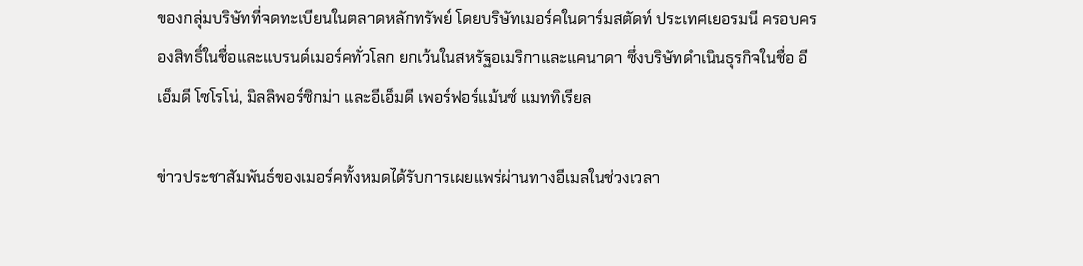ของกลุ่มบริษัทที่จดทะเบียนในตลาดหลักทรัพย์ โดยบริษัทเมอร์คในดาร์มสตัดท์ ประเทศเยอรมนี ครอบครองสิทธิ์ในชื่อและแบรนด์เมอร์คทั่วโลก ยกเว้นในสหรัฐอเมริกาและแคนาดา ซึ่งบริษัทดำเนินธุรกิจในชื่อ อีเอ็มดี โซโรโน่, มิลลิพอร์ซิกม่า และอีเอ็มดี เพอร์ฟอร์แม้นซ์ แมททิเรียล

ข่าวประชาสัมพันธ์ของเมอร์คทั้งหมดได้รับการเผยแพร่ผ่านทางอีเมลในช่วงเวลา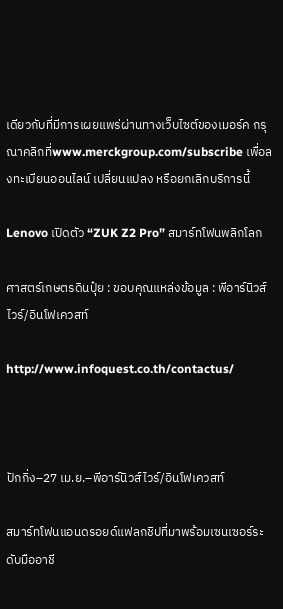เดียวกับที่มีการเผยแพร่ผ่านทางเว็บไซต์ของเมอร์ค กรุณาคลิกที่www.merckgroup.com/subscribe เพื่อลงทะเบียนออนไลน์ เปลี่ยนแปลง หรือยกเลิกบริการนี้

Lenovo เปิดตัว “ZUK Z2 Pro” สมาร์ทโฟนพลิกโลก

ศาสตร์เกษตรดินปุ๋ย : ขอบคุณแหล่งข้อมูล : พีอาร์นิวส์ไวร์/อินโฟเควสท์

http://www.infoquest.co.th/contactus/



ปักกิ่ง–27 เม.ย.–พีอาร์นิวส์ไวร์/อินโฟเควสท์

สมาร์ทโฟนแอนดรอยด์แฟลกชิปที่มาพร้อมเซนเซอร์ระดับมืออาชี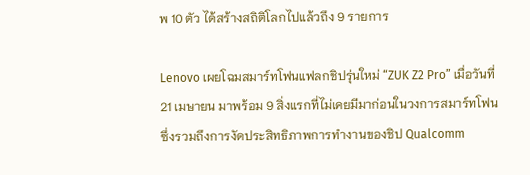พ 10 ตัว ได้สร้างสถิติโลกไปแล้วถึง 9 รายการ

Lenovo เผยโฉมสมาร์ทโฟนแฟลกชิปรุ่นใหม่ “ZUK Z2 Pro” เมื่อวันที่ 21 เมษายน มาพร้อม 9 สิ่งแรกที่ไม่เคยมีมาก่อนในวงการสมาร์ทโฟน ซึ่งรวมถึงการงัดประสิทธิภาพการทำงานของชิป Qualcomm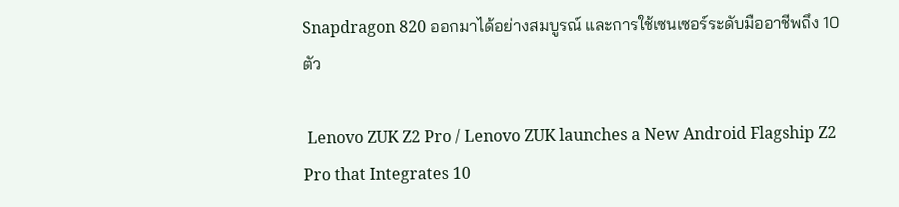Snapdragon 820 ออกมาได้อย่างสมบูรณ์ และการใช้เซนเซอร์ระดับมืออาชีพถึง 10 ตัว

 Lenovo ZUK Z2 Pro / Lenovo ZUK launches a New Android Flagship Z2 Pro that Integrates 10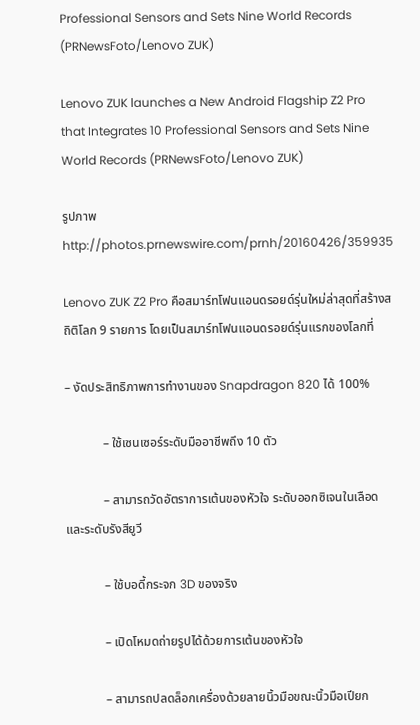Professional Sensors and Sets Nine World Records (PRNewsFoto/Lenovo ZUK)

Lenovo ZUK launches a New Android Flagship Z2 Pro that Integrates 10 Professional Sensors and Sets Nine World Records (PRNewsFoto/Lenovo ZUK)

รูปภาพhttp://photos.prnewswire.com/prnh/20160426/359935

Lenovo ZUK Z2 Pro คือสมาร์ทโฟนแอนดรอยด์รุ่นใหม่ล่าสุดที่สร้างสถิติโลก 9 รายการ โดยเป็นสมาร์ทโฟนแอนดรอยด์รุ่นแรกของโลกที่

– งัดประสิทธิภาพการทำงานของ Snapdragon 820 ได้ 100%

            – ใช้เซนเซอร์ระดับมืออาชีพถึง 10 ตัว

            – สามารถวัดอัตราการเต้นของหัวใจ ระดับออกซิเจนในเลือด และระดับรังสียูวี

            – ใช้บอดี้กระจก 3D ของจริง

            – เปิดโหมดถ่ายรูปได้ด้วยการเต้นของหัวใจ

            – สามารถปลดล็อกเครื่องด้วยลายนิ้วมือขณะนิ้วมือเปียก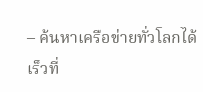– ค้นหาเครือข่ายทั่วโลกได้เร็วที่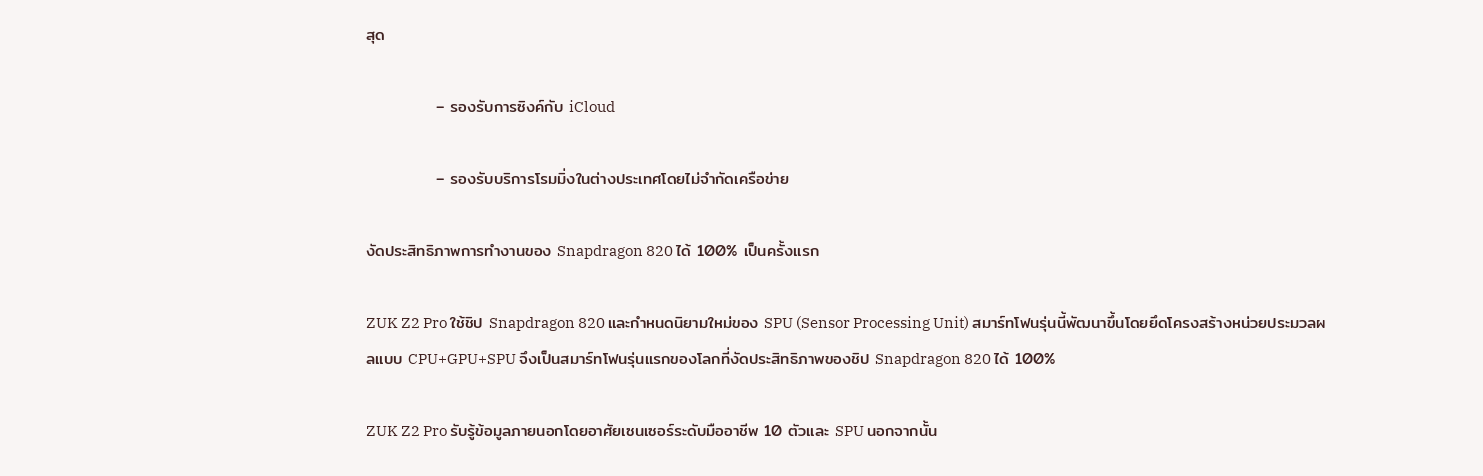สุด

            – รองรับการซิงค์กับ iCloud

            – รองรับบริการโรมมิ่งในต่างประเทศโดยไม่จำกัดเครือข่าย

งัดประสิทธิภาพการทำงานของ Snapdragon 820 ได้ 100% เป็นครั้งแรก

ZUK Z2 Pro ใช้ชิป Snapdragon 820 และกำหนดนิยามใหม่ของ SPU (Sensor Processing Unit) สมาร์ทโฟนรุ่นนี้พัฒนาขึ้นโดยยึดโครงสร้างหน่วยประมวลผลแบบ CPU+GPU+SPU จึงเป็นสมาร์ทโฟนรุ่นแรกของโลกที่งัดประสิทธิภาพของชิป Snapdragon 820 ได้ 100%

ZUK Z2 Pro รับรู้ข้อมูลภายนอกโดยอาศัยเซนเซอร์ระดับมืออาชีพ 10 ตัวและ SPU นอกจากนั้น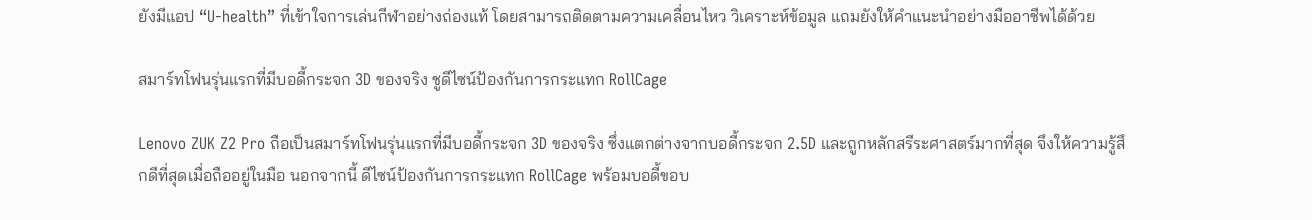ยังมีแอป “U-health” ที่เข้าใจการเล่นกีฬาอย่างถ่องแท้ โดยสามารถติดตามความเคลื่อนไหว วิเคราะห์ข้อมูล แถมยังให้คำแนะนำอย่างมืออาชีพได้ด้วย

สมาร์ทโฟนรุ่นแรกที่มีบอดี้กระจก 3D ของจริง ชูดีไซน์ป้องกันการกระแทก RollCage

Lenovo ZUK Z2 Pro ถือเป็นสมาร์ทโฟนรุ่นแรกที่มีบอดี้กระจก 3D ของจริง ซึ่งแตกต่างจากบอดี้กระจก 2.5D และถูกหลักสรีระศาสตร์มากที่สุด จึงให้ความรู้สึกดีที่สุดเมื่อถืออยู่ในมือ นอกจากนี้ ดีไซน์ป้องกันการกระแทก RollCage พร้อมบอดี้ขอบ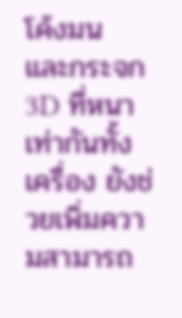โค้งมน และกระจก 3D ที่หนาเท่ากันทั้งเครื่อง ยังช่วยเพิ่มความสามารถ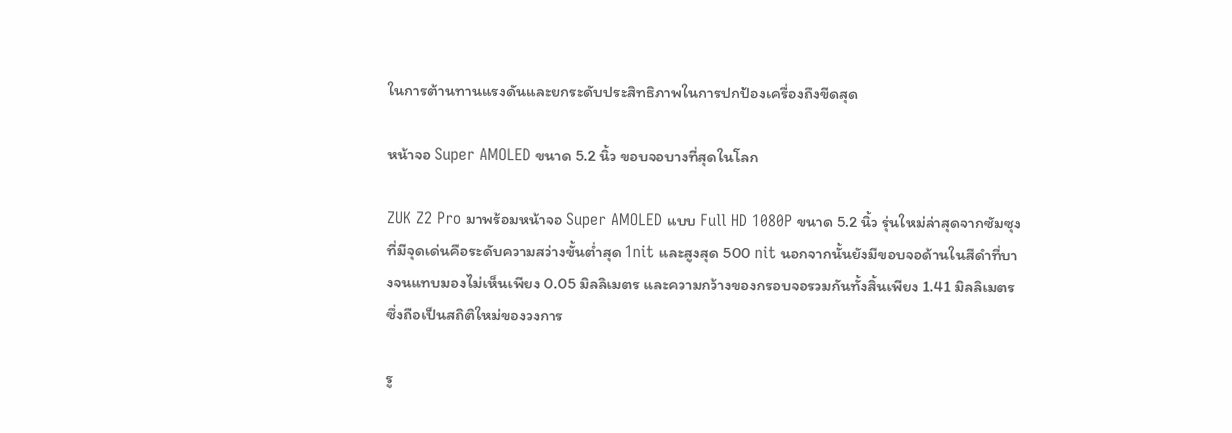ในการต้านทานแรงดันและยกระดับประสิทธิภาพในการปกป้องเครื่องถึงขีดสุด

หน้าจอ Super AMOLED ขนาด 5.2 นิ้ว ขอบจอบางที่สุดในโลก

ZUK Z2 Pro มาพร้อมหน้าจอ Super AMOLED แบบ Full HD 1080P ขนาด 5.2 นิ้ว รุ่นใหม่ล่าสุดจากซัมซุง ที่มีจุดเด่นคือระดับความสว่างขั้นต่ำสุด 1nit และสูงสุด 500 nit นอกจากนั้นยังมีขอบจอด้านในสีดำที่บางจนแทบมองไม่เห็นเพียง 0.05 มิลลิเมตร และความกว้างของกรอบจอรวมกันทั้งสิ้นเพียง 1.41 มิลลิเมตร ซึ่งถือเป็นสถิติใหม่ของวงการ

รู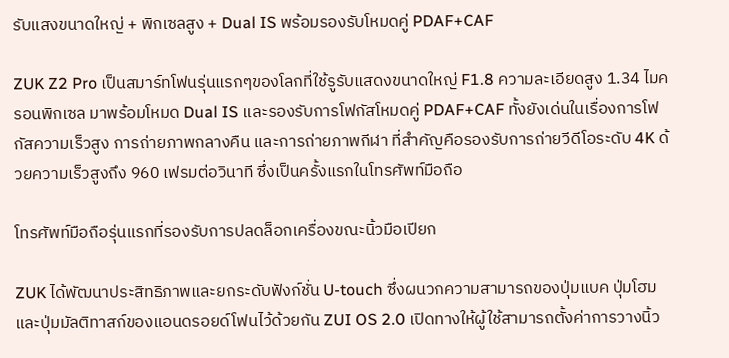รับแสงขนาดใหญ่ + พิกเซลสูง + Dual IS พร้อมรองรับโหมดคู่ PDAF+CAF

ZUK Z2 Pro เป็นสมาร์ทโฟนรุ่นแรกๆของโลกที่ใช้รูรับแสดงขนาดใหญ่ F1.8 ความละเอียดสูง 1.34 ไมครอนพิกเซล มาพร้อมโหมด Dual IS และรองรับการโฟกัสโหมดคู่ PDAF+CAF ทั้งยังเด่นในเรื่องการโฟกัสความเร็วสูง การถ่ายภาพกลางคืน และการถ่ายภาพกีฬา ที่สำคัญคือรองรับการถ่ายวีดีโอระดับ 4K ด้วยความเร็วสูงถึง 960 เฟรมต่อวินาที ซึ่งเป็นครั้งแรกในโทรศัพท์มือถือ

โทรศัพท์มือถือรุ่นแรกที่รองรับการปลดล็อกเครื่องขณะนิ้วมือเปียก

ZUK ได้พัฒนาประสิทธิภาพและยกระดับฟังก์ชั่น U-touch ซึ่งผนวกความสามารถของปุ่มแบค ปุ่มโฮม และปุ่มมัลติทาสก์ของแอนดรอยด์โฟนไว้ด้วยกัน ZUI OS 2.0 เปิดทางให้ผู้ใช้สามารถตั้งค่าการวางนิ้ว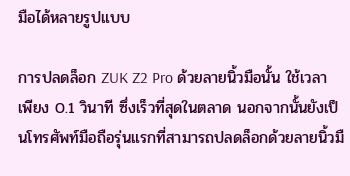มือได้หลายรูปแบบ

การปลดล็อก ZUK Z2 Pro ด้วยลายนิ้วมือนั้น ใช้เวลาเพียง 0.1 วินาที ซึ่งเร็วที่สุดในตลาด นอกจากนั้นยังเป็นโทรศัพท์มือถือรุ่นแรกที่สามารถปลดล็อกด้วยลายนิ้วมื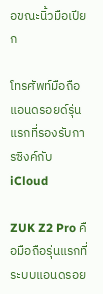อขณะนิ้วมือเปียก

โทรศัพท์มือถือแอนดรอยด์รุ่นแรกที่รองรับการซิงค์กับ iCloud

ZUK Z2 Pro คือมือถือรุ่นแรกที่ระบบแอนดรอย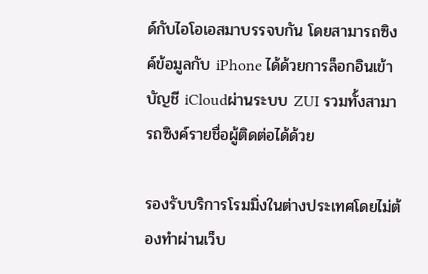ด์กับไอโอเอสมาบรรจบกัน โดยสามารถซิงค์ข้อมูลกับ iPhone ได้ด้วยการล็อกอินเข้าบัญชี iCloudผ่านระบบ ZUI รวมทั้งสามารถซิงค์รายชื่อผู้ติดต่อได้ด้วย

รองรับบริการโรมมิ่งในต่างประเทศโดยไม่ต้องทำผ่านเว็บ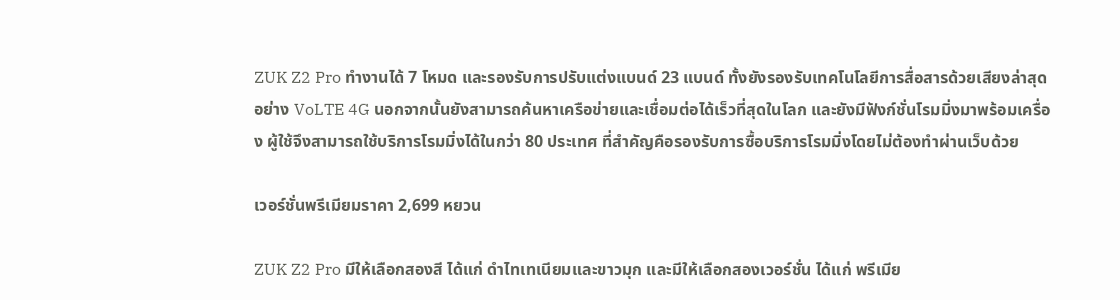ZUK Z2 Pro ทำงานได้ 7 โหมด และรองรับการปรับแต่งแบนด์ 23 แบนด์ ทั้งยังรองรับเทคโนโลยีการสื่อสารด้วยเสียงล่าสุดอย่าง VoLTE 4G นอกจากนั้นยังสามารถค้นหาเครือข่ายและเชื่อมต่อได้เร็วที่สุดในโลก และยังมีฟังก์ชั่นโรมมิ่งมาพร้อมเครื่อง ผู้ใช้จึงสามารถใช้บริการโรมมิ่งได้ในกว่า 80 ประเทศ ที่สำคัญคือรองรับการซื้อบริการโรมมิ่งโดยไม่ต้องทำผ่านเว็บด้วย

เวอร์ชั่นพรีเมียมราคา 2,699 หยวน

ZUK Z2 Pro มีให้เลือกสองสี ได้แก่ ดำไทเทเนียมและขาวมุก และมีให้เลือกสองเวอร์ชั่น ได้แก่ พรีเมีย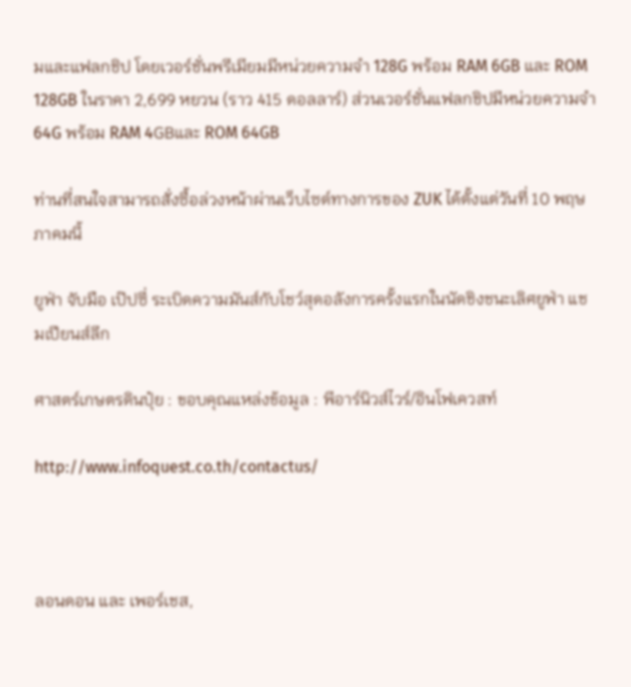มและแฟลกชิป โดยเวอร์ชั่นพรีเมียมมีหน่วยความจำ 128G พร้อม RAM 6GB และ ROM 128GB ในราคา 2,699 หยวน (ราว 415 ดอลลาร์) ส่วนเวอร์ชั่นแฟลกชิปมีหน่วยความจำ 64G พร้อม RAM 4GBและ ROM 64GB

ท่านที่สนใจสามารถสั่งซื้อล่วงหน้าผ่านเว็บไซต์ทางการของ ZUK ได้ตั้งแต่วันที่ 10 พฤษภาคมนี้

ยูฟ่า จับมือ เป๊ปซี่ ระเบิดความมันส์กับโชว์สุดอลังการครั้งแรกในนัดชิงชนะเลิศยูฟ่า แชมเปียนส์ลีก

ศาสตร์เกษตรดินปุ๋ย : ขอบคุณแหล่งข้อมูล : พีอาร์นิวส์ไวร์/อินโฟเควสท์

http://www.infoquest.co.th/contactus/



ลอนดอน และ เพอร์เชส,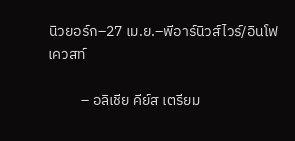นิวยอร์ก–27 เม.ย.–พีอาร์นิวส์ไวร์/อินโฟเควสท์

          – อลิเชีย คีย์ส เตรียม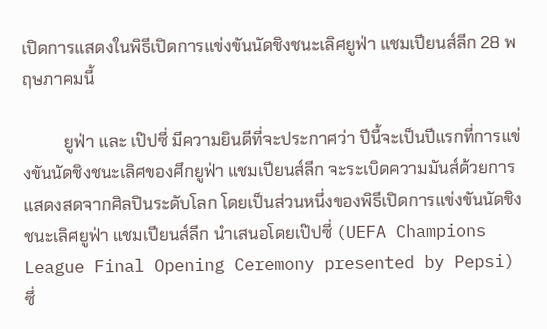เปิดการแสดงในพิธีเปิดการแข่งขันนัดชิงชนะเลิศยูฟ่า แชมเปียนส์ลีก 28 พฤษภาคมนี้

          ยูฟ่า และ เป๊ปซี่ มีความยินดีที่จะประกาศว่า ปีนี้จะเป็นปีแรกที่การแข่งขันนัดชิงชนะเลิศของศึกยูฟ่า แชมเปียนส์ลีก จะระเบิดความมันส์ด้วยการแสดงสดจากศิลปินระดับโลก โดยเป็นส่วนหนึ่งของพิธีเปิดการแข่งขันนัดชิงชนะเลิศยูฟ่า แชมเปียนส์ลีก นำเสนอโดยเป๊ปซี่ (UEFA Champions League Final Opening Ceremony presented by Pepsi) ซึ่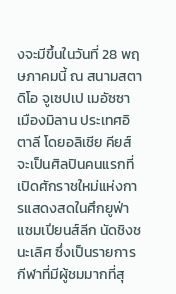งจะมีขึ้นในวันที่ 28 พฤษภาคมนี้ ณ สนามสตาดิโอ จูเซปเป เมอัซซา เมืองมิลาน ประเทศอิตาลี โดยอลิเชีย คียส์ จะเป็นศิลปินคนแรกที่เปิดศักราชใหม่แห่งการแสดงสดในศึกยูฟ่าแชมเปียนส์ลีก นัดชิงชนะเลิศ ซึ่งเป็นรายการกีฬาที่มีผู้ชมมากที่สุ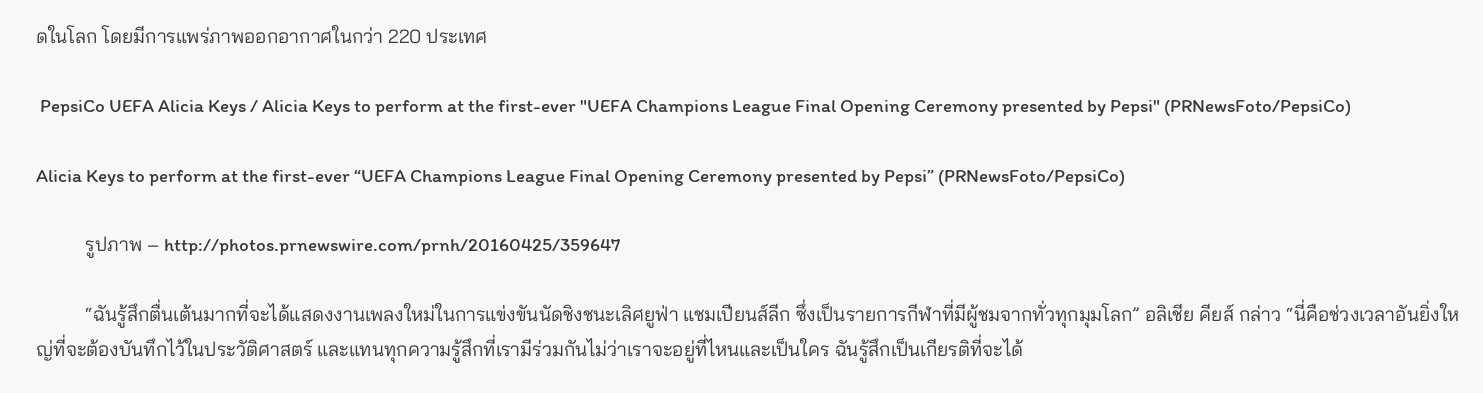ดในโลก โดยมีการแพร่ภาพออกอากาศในกว่า 220 ประเทศ

 PepsiCo UEFA Alicia Keys / Alicia Keys to perform at the first-ever "UEFA Champions League Final Opening Ceremony presented by Pepsi" (PRNewsFoto/PepsiCo)

Alicia Keys to perform at the first-ever “UEFA Champions League Final Opening Ceremony presented by Pepsi” (PRNewsFoto/PepsiCo)

          รูปภาพ – http://photos.prnewswire.com/prnh/20160425/359647

          “ฉันรู้สึกตื่นเต้นมากที่จะได้แสดงงานเพลงใหม่ในการแข่งขันนัดชิงชนะเลิศยูฟ่า แชมเปียนส์ลีก ซึ่งเป็นรายการกีฬาที่มีผู้ชมจากทั่วทุกมุมโลก” อลิเชีย คียส์ กล่าว “นี่คือช่วงเวลาอันยิ่งใหญ่ที่จะต้องบันทึกไว้ในประวัติศาสตร์ และแทนทุกความรู้สึกที่เรามีร่วมกันไม่ว่าเราจะอยู่ที่ไหนและเป็นใคร ฉันรู้สึกเป็นเกียรติที่จะได้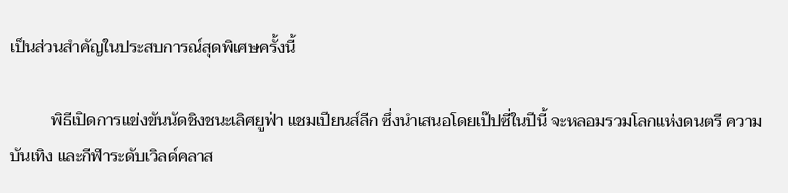เป็นส่วนสำคัญในประสบการณ์สุดพิเศษครั้งนี้

          พิธีเปิดการแข่งขันนัดชิงชนะเลิศยูฟ่า แชมเปียนส์ลีก ซึ่งนำเสนอโดยเป๊ปซี่ในปีนี้ จะหลอมรวมโลกแห่งดนตรี ความบันเทิง และกีฬาระดับเวิลด์คลาส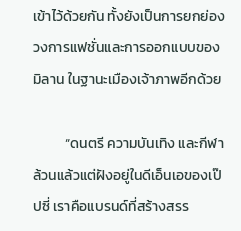เข้าไว้ด้วยกัน ทั้งยังเป็นการยกย่องวงการแฟชั่นและการออกแบบของมิลาน ในฐานะเมืองเจ้าภาพอีกด้วย

          “ดนตรี ความบันเทิง และกีฬาล้วนแล้วแต่ฝังอยู่ในดีเอ็นเอของเป๊ปซี่ เราคือแบรนด์ที่สร้างสรร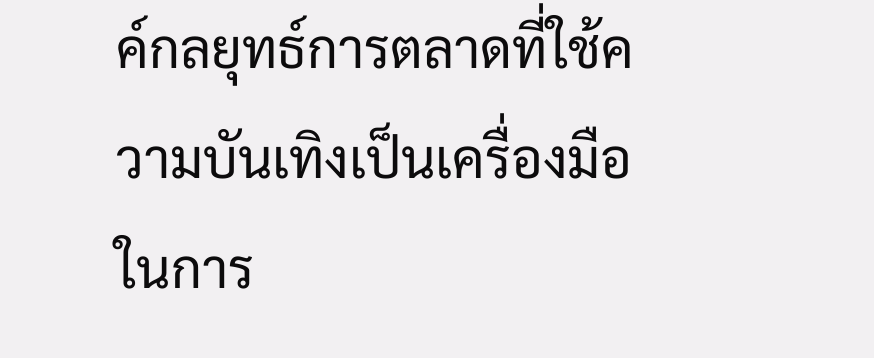ค์กลยุทธ์การตลาดที่ใช้ความบันเทิงเป็นเครื่องมือในการ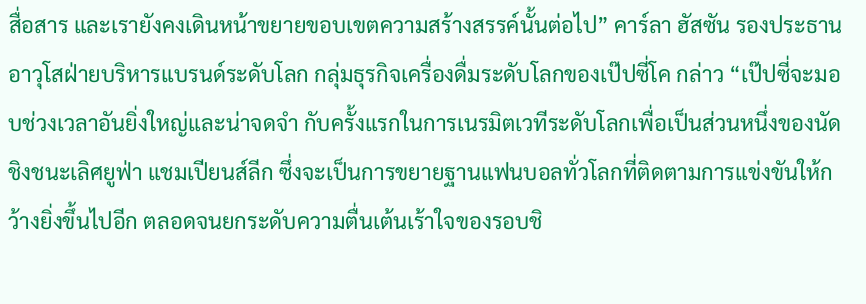สื่อสาร และเรายังคงเดินหน้าขยายขอบเขตความสร้างสรรค์นั้นต่อไป” คาร์ลา ฮัสซัน รองประธานอาวุโสฝ่ายบริหารแบรนด์ระดับโลก กลุ่มธุรกิจเครื่องดื่มระดับโลกของเป๊ปซี่โค กล่าว “เป๊ปซี่จะมอบช่วงเวลาอันยิ่งใหญ่และน่าจดจำ กับครั้งแรกในการเนรมิตเวทีระดับโลกเพื่อเป็นส่วนหนึ่งของนัดชิงชนะเลิศยูฟ่า แชมเปียนส์ลีก ซึ่งจะเป็นการขยายฐานแฟนบอลทั่วโลกที่ติดตามการแข่งขันให้กว้างยิ่งขึ้นไปอีก ตลอดจนยกระดับความตื่นเต้นเร้าใจของรอบชิ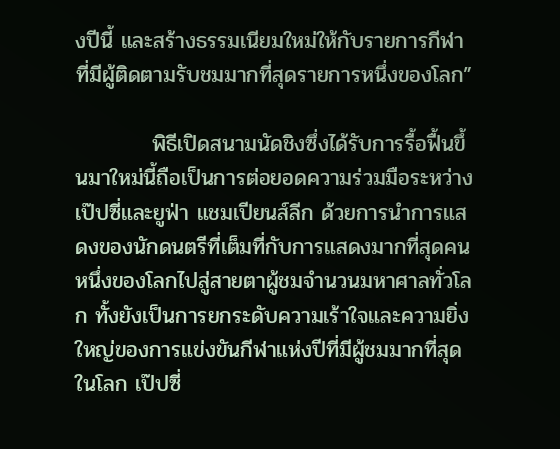งปีนี้ และสร้างธรรมเนียมใหม่ให้กับรายการกีฬาที่มีผู้ติดตามรับชมมากที่สุดรายการหนึ่งของโลก”

          พิธีเปิดสนามนัดชิงซึ่งได้รับการรื้อฟื้นขึ้นมาใหม่นี้ถือเป็นการต่อยอดความร่วมมือระหว่างเป๊ปซี่และยูฟ่า แชมเปียนส์ลีก ด้วยการนำการแสดงของนักดนตรีที่เต็มที่กับการแสดงมากที่สุดคนหนึ่งของโลกไปสู่สายตาผู้ชมจำนวนมหาศาลทั่วโลก ทั้งยังเป็นการยกระดับความเร้าใจและความยิ่งใหญ่ของการแข่งขันกีฬาแห่งปีที่มีผู้ชมมากที่สุดในโลก เป๊ปซี่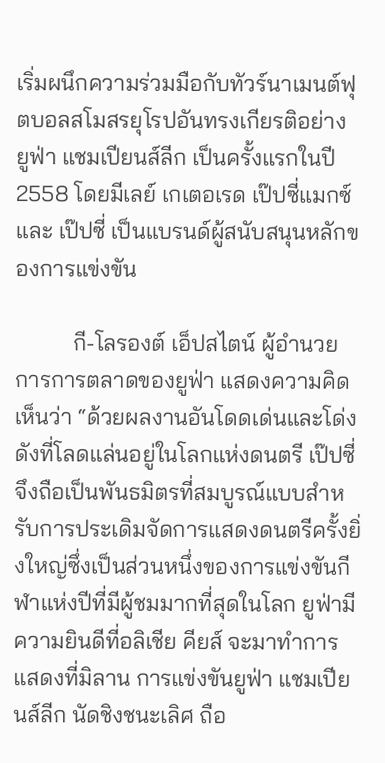เริ่มผนึกความร่วมมือกับทัวร์นาเมนต์ฟุตบอลสโมสรยุโรปอันทรงเกียรติอย่าง ยูฟ่า แชมเปียนส์ลีก เป็นครั้งแรกในปี 2558 โดยมีเลย์ เกเตอเรด เป๊ปซี่แมกซ์ และ เป๊ปซี่ เป็นแบรนด์ผู้สนับสนุนหลักของการแข่งขัน

          กี-โลรองต์ เอ็ปสไตน์ ผู้อำนวยการการตลาดของยูฟ่า แสดงความคิดเห็นว่า “ด้วยผลงานอันโดดเด่นและโด่งดังที่โลดแล่นอยู่ในโลกแห่งดนตรี เป๊ปซี่จึงถือเป็นพันธมิตรที่สมบูรณ์แบบสำหรับการประเดิมจัดการแสดงดนตรีครั้งยิ่งใหญ่ซึ่งเป็นส่วนหนึ่งของการแข่งขันกีฬาแห่งปีที่มีผู้ชมมากที่สุดในโลก ยูฟ่ามีความยินดีที่อลิเชีย คียส์ จะมาทำการแสดงที่มิลาน การแข่งขันยูฟ่า แชมเปียนส์ลีก นัดชิงชนะเลิศ ถือ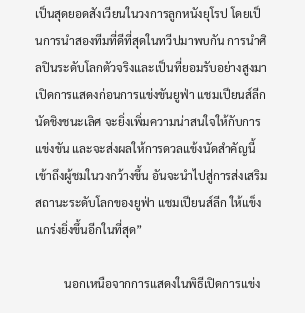เป็นสุดยอดสังเวียนในวงการลูกหนังยุโรป โดยเป็นการนำสองทีมที่ดีที่สุดในทวีปมาพบกัน การนำศิลปินระดับโลกตัวจริงและเป็นที่ยอมรับอย่างสูงมาเปิดการแสดงก่อนการแข่งขันยูฟ่า แชมเปียนส์ลีก นัดชิงชนะเลิศ จะยิ่งเพิ่มความน่าสนใจให้กับการแข่งขัน และจะส่งผลให้การดวลแข้งนัดสำคัญนี้เข้าถึงผู้ชมในวงกว้างขึ้น อันจะนำไปสู่การส่งเสริมสถานะระดับโลกของยูฟ่า แชมเปียนส์ลีก ให้แข็งแกร่งยิ่งขึ้นอีกในที่สุด”

          นอกเหนือจากการแสดงในพิธีเปิดการแข่ง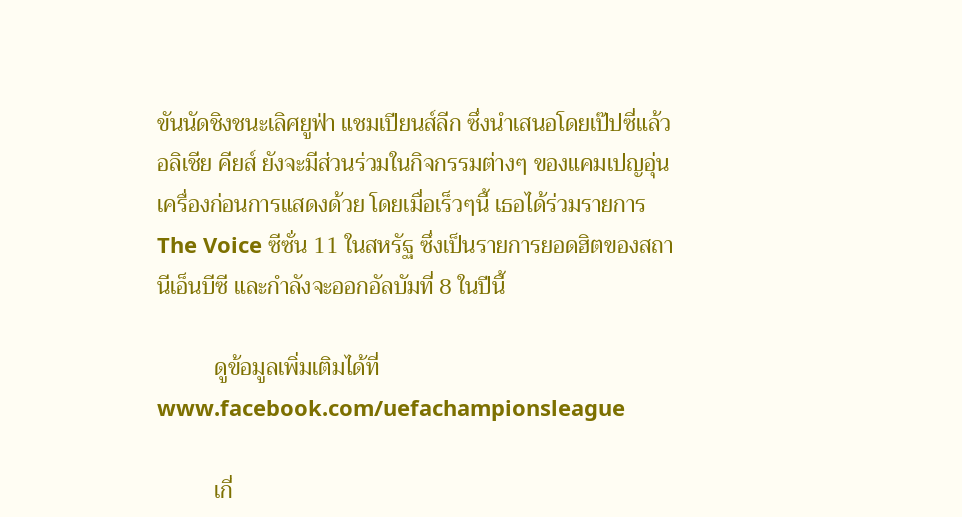ขันนัดชิงชนะเลิศยูฟ่า แชมเปียนส์ลีก ซึ่งนำเสนอโดยเป๊ปซี่แล้ว อลิเชีย คียส์ ยังจะมีส่วนร่วมในกิจกรรมต่างๆ ของแคมเปญอุ่นเครื่องก่อนการแสดงด้วย โดยเมื่อเร็วๆนี้ เธอได้ร่วมรายการ The Voice ซีซั่น 11 ในสหรัฐ ซึ่งเป็นรายการยอดฮิตของสถานีเอ็นบีซี และกำลังจะออกอัลบัมที่ 8 ในปีนี้

          ดูข้อมูลเพิ่มเติมได้ที่ www.facebook.com/uefachampionsleague

          เกี่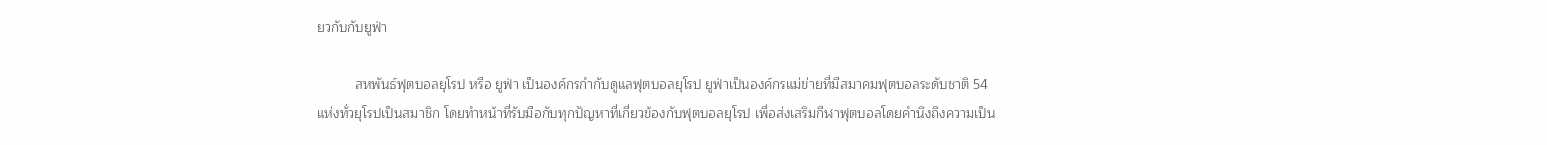ยวกับกับยูฟ่า

          สหพันธ์ฟุตบอลยุโรป หรือ ยูฟ่า เป็นองค์กรกำกับดูแลฟุตบอลยุโรป ยูฟ่าเป็นองค์กรแม่ข่ายที่มีสมาคมฟุตบอลระดับชาติ 54 แห่งทั่วยุโรปเป็นสมาชิก โดยทำหน้าที่รับมือกับทุกปัญหาที่เกี่ยวข้องกับฟุตบอลยุโรป เพื่อส่งเสริมกีฬาฟุตบอลโดยคำนึงถึงความเป็น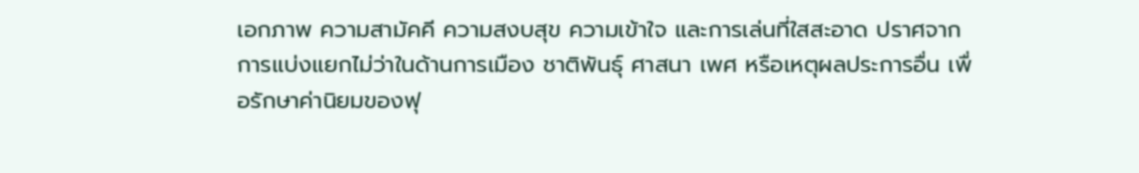เอกภาพ ความสามัคคี ความสงบสุข ความเข้าใจ และการเล่นที่ใสสะอาด ปราศจากการแบ่งแยกไม่ว่าในด้านการเมือง ชาติพันธุ์ ศาสนา เพศ หรือเหตุผลประการอื่น เพื่อรักษาค่านิยมของฟุ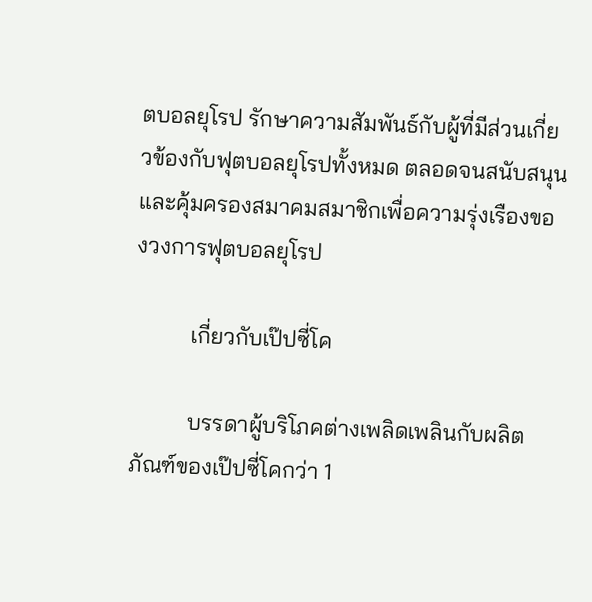ตบอลยุโรป รักษาความสัมพันธ์กับผู้ที่มีส่วนเกี่ยวข้องกับฟุตบอลยุโรปทั้งหมด ตลอดจนสนับสนุนและคุ้มครองสมาคมสมาชิกเพื่อความรุ่งเรืองของวงการฟุตบอลยุโรป

          เกี่ยวกับเป๊ปซี่โค

          บรรดาผู้บริโภคต่างเพลิดเพลินกับผลิตภัณฑ์ของเป๊ปซี่โคกว่า 1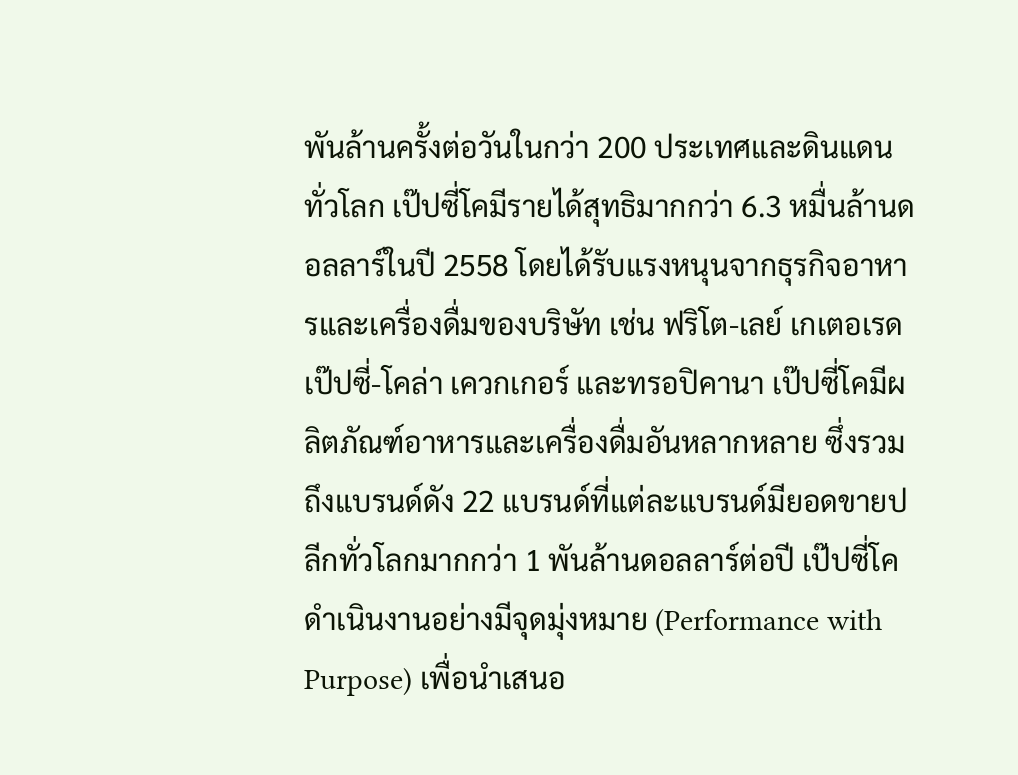พันล้านครั้งต่อวันในกว่า 200 ประเทศและดินแดนทั่วโลก เป๊ปซี่โคมีรายได้สุทธิมากกว่า 6.3 หมื่นล้านดอลลาร์ในปี 2558 โดยได้รับแรงหนุนจากธุรกิจอาหารและเครื่องดื่มของบริษัท เช่น ฟริโต-เลย์ เกเตอเรด เป๊ปซี่-โคล่า เควกเกอร์ และทรอปิคานา เป๊ปซี่โคมีผลิตภัณฑ์อาหารและเครื่องดื่มอันหลากหลาย ซึ่งรวมถึงแบรนด์ดัง 22 แบรนด์ที่แต่ละแบรนด์มียอดขายปลีกทั่วโลกมากกว่า 1 พันล้านดอลลาร์ต่อปี เป๊ปซี่โคดำเนินงานอย่างมีจุดมุ่งหมาย (Performance with Purpose) เพื่อนำเสนอ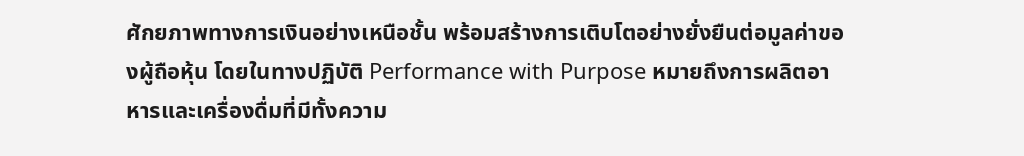ศักยภาพทางการเงินอย่างเหนือชั้น พร้อมสร้างการเติบโตอย่างยั่งยืนต่อมูลค่าของผู้ถือหุ้น โดยในทางปฏิบัติ Performance with Purpose หมายถึงการผลิตอาหารและเครื่องดื่มที่มีทั้งความ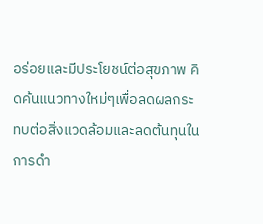อร่อยและมีประโยชน์ต่อสุขภาพ คิดค้นแนวทางใหม่ๆเพื่อลดผลกระทบต่อสิ่งแวดล้อมและลดต้นทุนในการดำ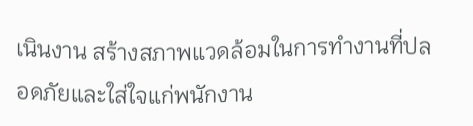เนินงาน สร้างสภาพแวดล้อมในการทำงานที่ปลอดภัยและใส่ใจแก่พนักงาน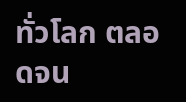ทั่วโลก ตลอดจน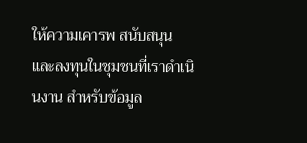ให้ความเคารพ สนับสนุน และลงทุนในชุมชนที่เราดำเนินงาน สำหรับข้อมูล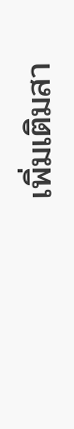เพิ่มเติมสา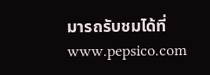มารถรับชมได้ที่ www.pepsico.com